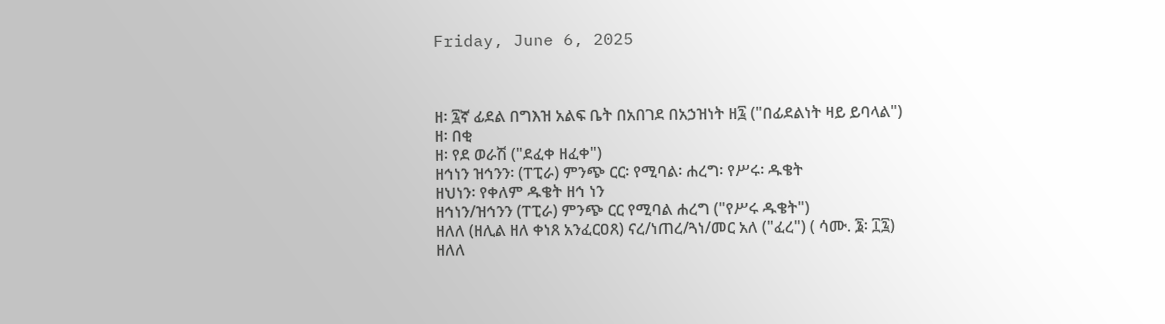Friday, June 6, 2025



ዘ፡ ፯ኛ ፊደል በግእዝ አልፍ ቤት በአበገደ በአኃዝነት ዘ፯ ("በፊደልነት ዛይ ይባላል")
ዘ፡ በቂ
ዘ፡ የደ ወራሽ ("ደፈቀ ዘፈቀ")
ዘኅነን ዝኅንን፡ (ፐፒራ) ምንጭ ርር፡ የሚባል፡ ሐረግ፡ የሥሩ፡ ዱቄት
ዘህነን፡ የቀለም ዱቄት ዘኅ ነን
ዘኅነን/ዝኅንን (ፐፒራ) ምንጭ ርር የሚባል ሐረግ ("የሥሩ ዱቄት")
ዘለለ (ዘሊል ዘለ ቀነጸ አንፈርዐጸ) ናረ/ነጠረ/ጓነ/መር አለ ("ፈረ") ( ሳሙ. ፮፡ ፲፯)
ዘለለ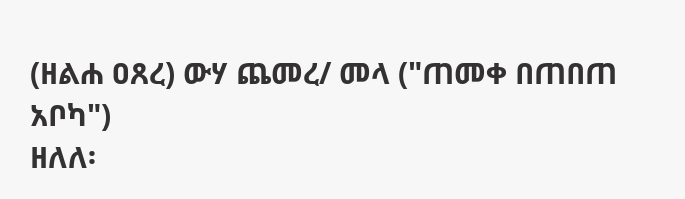(ዘልሐ ዐጸረ) ውሃ ጨመረ/ መላ ("ጠመቀ በጠበጠ አቦካ")
ዘለለ፡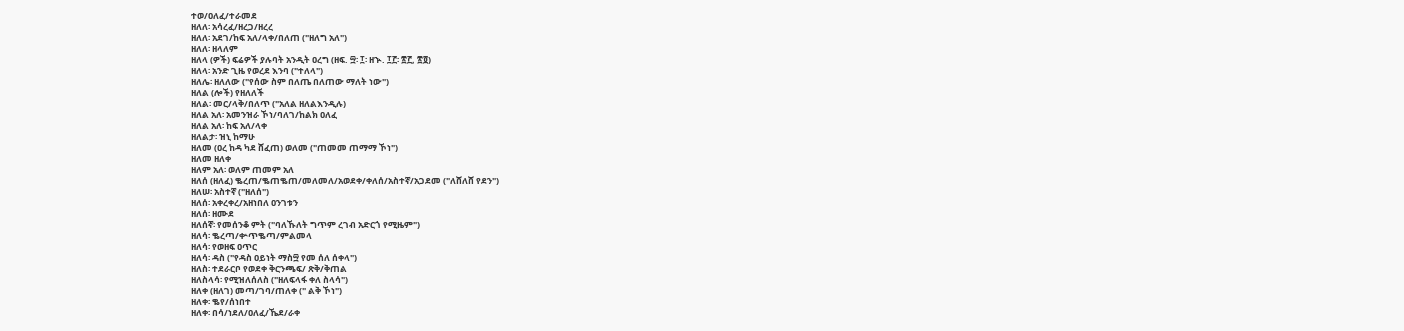ተወ/ዐለፈ/ተራመደ
ዘለለ፡ አሳረፈ/ዘረጋ/ዘረረ
ዘለለ፡ አደገ/ከፍ አለ/ላቀ/በለጠ ("ዘለግ አለ")
ዘለለ፡ ዘላለም
ዘለላ (ዎች) ፍሬዎች ያሉባት አንዲት ዐረግ (ዘፍ. ፵፡ ፲፡ ዘኍ. ፲፫፡ ፳፫, ፳፬)
ዘለላ፡ አንድ ጊዜ የወረደ እንባ ("ተለላ")
ዘለሌ፡ ዘለለው ("የሰው ስም በለጤ በለጠው ማለት ነው")
ዘለል (ሎች) የዘለለች
ዘለል፡ መር/ላቅ/በለጥ ("አለል ዘለልእንዲሉ)
ዘለል አለ፡ አመንዝራ ኾነ/ባለገ/ከልክ ዐለፈ
ዘለል አለ፡ ከፍ አለ/ላቀ
ዘለልታ፡ ዝኒ ከማሁ
ዘለመ (ዐረ ከዳ ካደ ሸፈጠ) ወለመ ("ጠመመ ጠማማ ኾነ")
ዘለመ ዘለቀ
ዘለም አለ፡ ወለም ጠመም አለ
ዘለሰ (ዘለፈ) ቈረጠ/ቈጠቈጠ/መለመለ/አወደቀ/ቀለሰ/አስተኛ/አጋደመ ("ለሸለሸ የደን")
ዘለሠ፡ አስተኛ ("ዘለሰ")
ዘለሰ፡ አቀረቀረ/አዘነበለ ዐንገቱን
ዘለሰ፡ ዘሙደ
ዘለሰኛ፡ የመሰንቆ ምት ("ባለኹለት ግጥም ረገብ አድርጎ የሚዜም")
ዘለሳ፡ ቈረጣ/ቍጥቈጣ/ምልመላ
ዘለሳ፡ የወዘፍ ዐጥር
ዘለሳ፡ ዳስ ("የዳስ ዐይነት ማስ፵ የመ ሰለ ሰቀላ")
ዘለስ፡ ተደራርቦ የወደቀ ቅርንጫፍ/ ጽቅ/ቅጠል
ዘለስላሳ፡ የሚዝለሰለስ ("ዘለፍላፋ ቀለ ስላሳ")
ዘለቀ (ዘለገ) መጣ/ገባ/ጠለቀ (" ልቅ ኾነ")
ዘለቀ፡ ቈየ/ሰነበተ
ዘለቀ፡ በሳ/ነደለ/ዐለፈ/ኼደ/ራቀ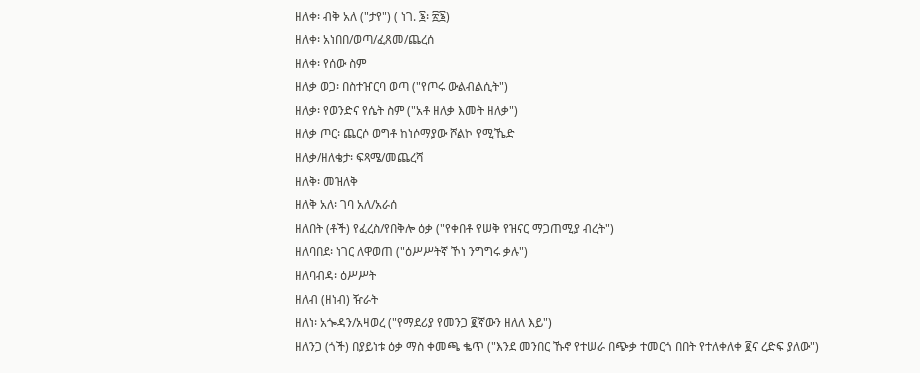ዘለቀ፡ ብቅ አለ ("ታየ") ( ነገ. ፮፡ ፳፮)
ዘለቀ፡ አነበበ/ወጣ/ፈጸመ/ጨረሰ
ዘለቀ፡ የሰው ስም
ዘለቃ ወጋ፡ በስተዠርባ ወጣ ("የጦሩ ውልብልሲት")
ዘለቃ፡ የወንድና የሴት ስም ("አቶ ዘለቃ እመት ዘለቃ")
ዘለቃ ጦር፡ ጨርሶ ወግቶ ከነሶማያው ሾልኮ የሚኼድ
ዘለቃ/ዘለቄታ፡ ፍጻሜ/መጨረሻ
ዘለቅ፡ መዝለቅ
ዘለቅ አለ፡ ገባ አለ/አራሰ
ዘለበት (ቶች) የፈረስ/የበቅሎ ዕቃ ("የቀበቶ የሠቅ የዝናር ማጋጠሚያ ብረት")
ዘለባበደ፡ ነገር ለዋወጠ ("ዕሥሥትኛ ኾነ ንግግሩ ቃሉ")
ዘለባብዳ፡ ዕሥሥት
ዘለብ (ዘነብ) ዥራት
ዘለነ፡ አጐዳን/አዛወረ ("የማደሪያ የመንጋ ፪ኛውን ዘለለ እይ")
ዘለንጋ (ጎች) በያይነቱ ዕቃ ማስ ቀመጫ ቈጥ ("እንደ መንበር ኹኖ የተሠራ በጭቃ ተመርጎ በበት የተለቀለቀ ፪ና ረድፍ ያለው")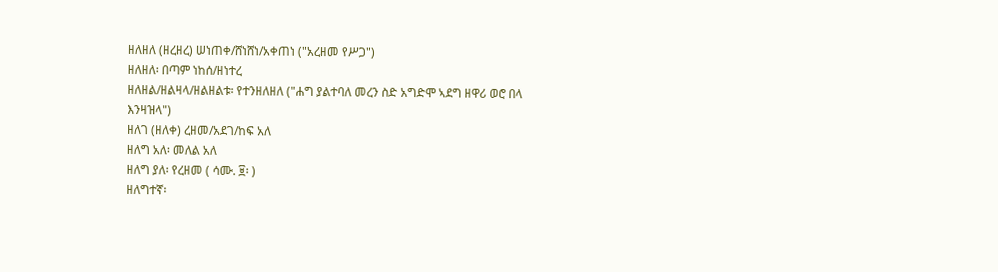ዘለዘለ (ዘረዘረ) ሠነጠቀ/ሸነሸነ/አቀጠነ ("አረዘመ የሥጋ")
ዘለዘለ፡ በጣም ነከሰ/ዘነተረ
ዘለዘል/ዘልዛላ/ዘልዘልቱ፡ የተንዘለዘለ ("ሐግ ያልተባለ መረን ስድ አግድሞ ኣደግ ዘዋሪ ወሮ በላ እንዛዝላ")
ዘለገ (ዘለቀ) ረዘመ/አደገ/ከፍ አለ
ዘለግ አለ፡ መለል አለ
ዘለግ ያለ፡ የረዘመ ( ሳሙ. ፱፡ )
ዘለግተኛ፡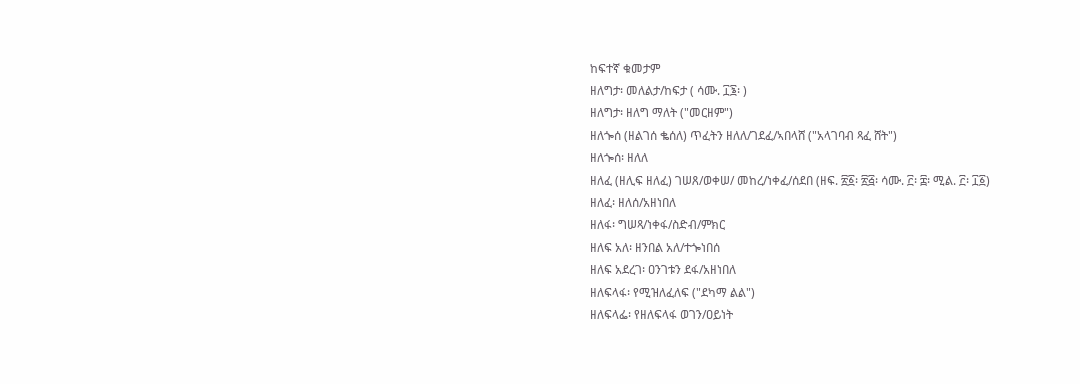ከፍተኛ ቁመታም
ዘለግታ፡ መለልታ/ከፍታ ( ሳሙ. ፲፮፡ )
ዘለግታ፡ ዘለግ ማለት ("መርዘም")
ዘለጐሰ (ዘልገሰ ቈሰለ) ጥፈትን ዘለለ/ገደፈ/ኣበላሸ ("አላገባብ ጻፈ ሸት")
ዘለጐሰ፡ ዘለለ
ዘለፈ (ዘሊፍ ዘለፈ) ገሠጸ/ወቀሠ/ መከረ/ነቀፈ/ሰደበ (ዘፍ. ፳፩፡ ፳፭፡ ሳሙ. ፫፡ ፰፡ ሚል. ፫፡ ፲፩)
ዘለፈ፡ ዘለሰ/አዘነበለ
ዘለፋ፡ ግሠጻ/ነቀፋ/ስድብ/ምክር
ዘለፍ አለ፡ ዘንበል አለ/ተጐነበሰ
ዘለፍ አደረገ፡ ዐንገቱን ደፋ/አዘነበለ
ዘለፍላፋ፡ የሚዝለፈለፍ ("ደካማ ልል")
ዘለፍላፌ፡ የዘለፍላፋ ወገን/ዐይነት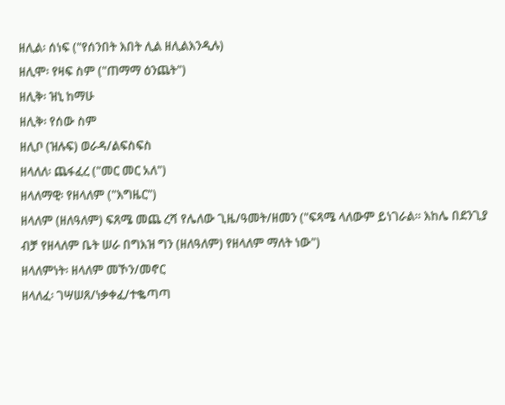ዘሊል፡ ሰነፍ ("የሰንበት እበት ሊል ዘሊልእንዲሉ)
ዘሊሞ፡ የዛፍ ስም ("ጠማማ ዕንጨት")
ዘሊቅ፡ ዝኒ ከማሁ
ዘሊቅ፡ የሰው ስም
ዘሊቦ (ዝሉፍ) ወራዳ/ልፍስፍስ
ዘላለለ፡ ጨፋፈረ ("መር መር አለ")
ዘላለማዊ፡ የዘላለም ("እግዜር")
ዘላለም (ዘለዓለም) ፍጸሜ መጨ ረሻ የሌለው ጊዜ/ዓመት/ዘመን ("ፍጻሜ ላለውም ይነገራል። እከሌ በደንጊያ ብቻ የዘላለም ቤት ሠራ በግእዝ ግን (ዘለዓለም) የዘላለም ማለት ነው")
ዘላለምነት፡ ዘላለም መኾን/መኖር
ዘላለፈ፡ ገሣሠጸ/ነቃቀፈ/ተቈጣጣ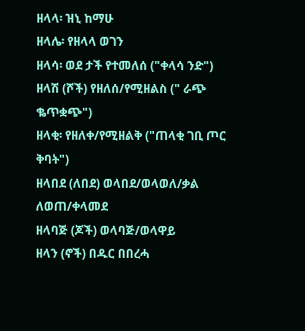ዘላላ፡ ዝኒ ከማሁ
ዘላሌ፡ የዘላላ ወገን
ዘላሳ፡ ወደ ታች የተመለሰ ("ቀላሳ ንድ")
ዘላሽ (ሾች) የዘለሰ/የሚዘልስ (" ራጭ ቈጥቋጭ")
ዘላቂ፡ የዘለቀ/የሚዘልቅ ("ጠላቂ ገቢ ጦር ቅባት")
ዘላበደ (ለበደ) ወላበደ/ወላወለ/ቃል ለወጠ/ቀላመደ
ዘላባጅ (ጆች) ወላባጅ/ወላዋይ
ዘላን (ኖች) በዱር በበረሓ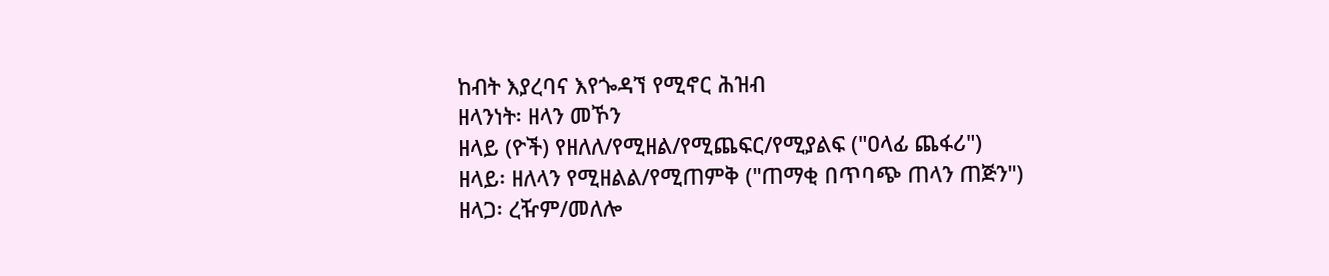ከብት እያረባና እየጐዳኘ የሚኖር ሕዝብ
ዘላንነት፡ ዘላን መኾን
ዘላይ (ዮች) የዘለለ/የሚዘል/የሚጨፍር/የሚያልፍ ("ዐላፊ ጨፋሪ")
ዘላይ፡ ዘለላን የሚዘልል/የሚጠምቅ ("ጠማቂ በጥባጭ ጠላን ጠጅን")
ዘላጋ፡ ረዥም/መለሎ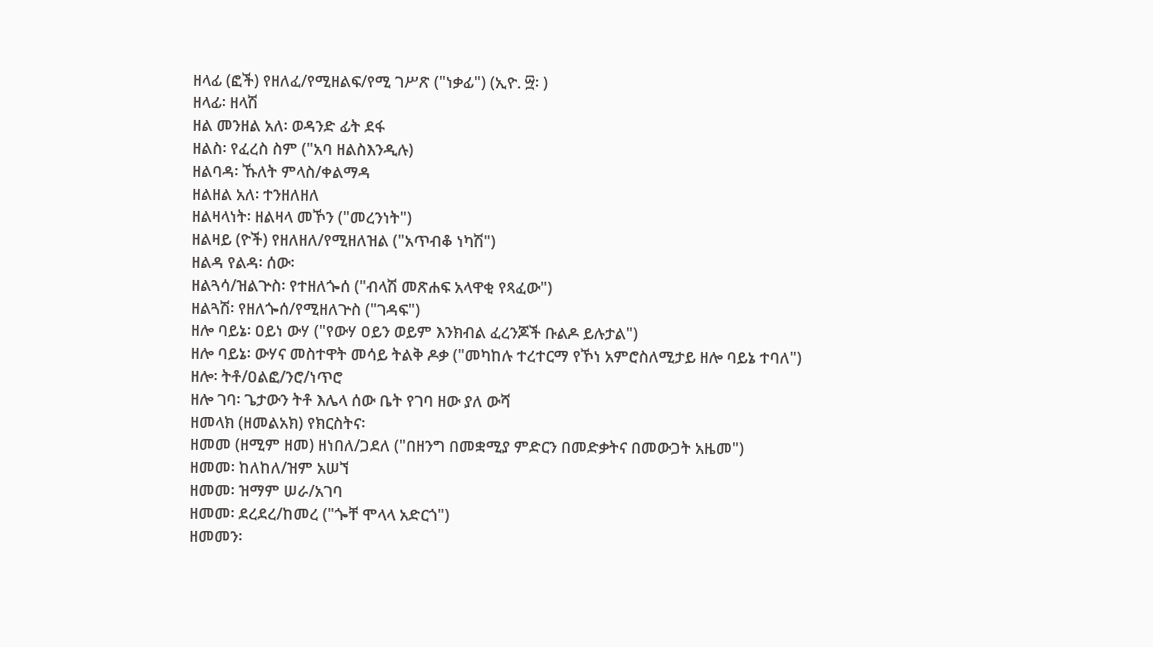ዘላፊ (ፎች) የዘለፈ/የሚዘልፍ/የሚ ገሥጽ ("ነቃፊ") (ኢዮ. ፵፡ )
ዘላፊ፡ ዘላሽ
ዘል መንዘል አለ፡ ወዳንድ ፊት ደፋ
ዘልስ፡ የፈረስ ስም ("አባ ዘልስእንዲሉ)
ዘልባዳ፡ ኹለት ምላስ/ቀልማዳ
ዘልዘል አለ፡ ተንዘለዘለ
ዘልዛላነት፡ ዘልዛላ መኾን ("መረንነት")
ዘልዛይ (ዮች) የዘለዘለ/የሚዘለዝል ("አጥብቆ ነካሽ")
ዘልዳ የልዳ፡ ሰው፡
ዘልጓሳ/ዝልጕስ፡ የተዘለጐሰ ("ብላሽ መጽሐፍ አላዋቂ የጻፈው")
ዘልጓሽ፡ የዘለጐሰ/የሚዘለጕስ ("ገዳፍ")
ዘሎ ባይኔ፡ ዐይነ ውሃ ("የውሃ ዐይን ወይም እንክብል ፈረንጆች ቡልዶ ይሉታል")
ዘሎ ባይኔ፡ ውሃና መስተዋት መሳይ ትልቅ ዶቃ ("መካከሉ ተረተርማ የኾነ አምሮስለሚታይ ዘሎ ባይኔ ተባለ")
ዘሎ፡ ትቶ/ዐልፎ/ንሮ/ነጥሮ
ዘሎ ገባ፡ ጌታውን ትቶ እሌላ ሰው ቤት የገባ ዘው ያለ ውሻ
ዘመላክ (ዘመልአክ) የክርስትና፡
ዘመመ (ዘሚም ዘመ) ዘነበለ/ጋደለ ("በዘንግ በመቋሚያ ምድርን በመድቃትና በመውጋት አዜመ")
ዘመመ፡ ከለከለ/ዝም አሠኘ
ዘመመ፡ ዝማም ሠራ/አገባ
ዘመመ፡ ደረደረ/ከመረ ("ጐቸ ሞላላ አድርጎ")
ዘመመን፡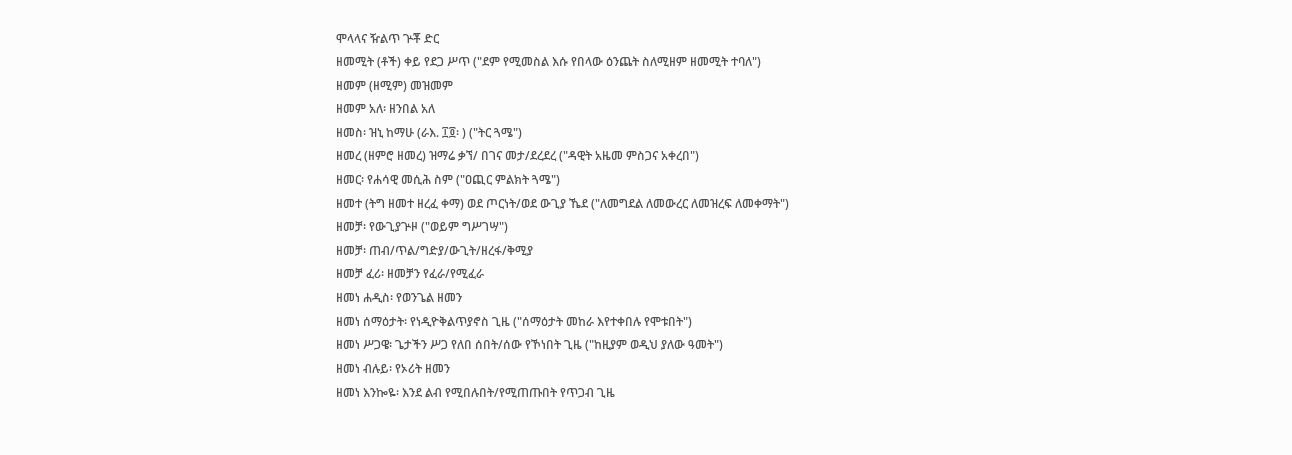ሞላላና ዥልጥ ጕቾ ድር
ዘመሚት (ቶች) ቀይ የደጋ ሥጥ ("ደም የሚመስል እሱ የበላው ዕንጨት ስለሚዘም ዘመሚት ተባለ")
ዘመም (ዘሚም) መዝመም
ዘመም አለ፡ ዘንበል አለ
ዘመስ፡ ዝኒ ከማሁ (ራእ. ፲፬፡ ) ("ትር ጓሜ")
ዘመረ (ዘምሮ ዘመረ) ዝማሬ ቃኘ/ በገና መታ/ደረደረ ("ዳዊት አዜመ ምስጋና አቀረበ")
ዘመር፡ የሐሳዊ መሲሕ ስም ("ዐጪር ምልክት ጓሜ")
ዘመተ (ትግ ዘመተ ዘረፈ ቀማ) ወደ ጦርነት/ወደ ውጊያ ኼደ ("ለመግደል ለመውረር ለመዝረፍ ለመቀማት")
ዘመቻ፡ የውጊያጕዞ ("ወይም ግሥገሣ")
ዘመቻ፡ ጠብ/ጥል/ግድያ/ውጊት/ዘረፋ/ቅሚያ
ዘመቻ ፈሪ፡ ዘመቻን የፈራ/የሚፈራ
ዘመነ ሐዲስ፡ የወንጌል ዘመን
ዘመነ ሰማዕታት፡ የነዲዮቅልጥያኖስ ጊዜ ("ሰማዕታት መከራ እየተቀበሉ የሞቱበት")
ዘመነ ሥጋዌ፡ ጌታችን ሥጋ የለበ ሰበት/ሰው የኾነበት ጊዜ ("ከዚያም ወዲህ ያለው ዓመት")
ዘመነ ብሉይ፡ የኦሪት ዘመን
ዘመነ እንኰዬ፡ እንደ ልብ የሚበሉበት/የሚጠጡበት የጥጋብ ጊዜ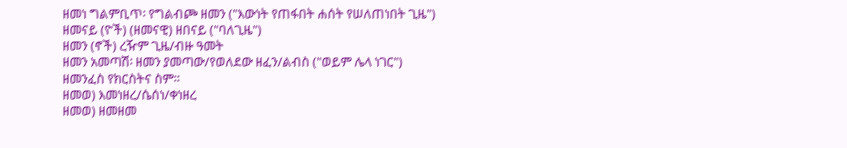ዘመነ ግልምቢጥ፡ የግልብጮ ዘመን ("እውነት የጠፋበት ሐሰት የሠለጠነበት ጊዜ")
ዘመናይ (ዮች) (ዘመናዊ) ዘበናይ ("ባለጊዜ")
ዘመን (ኖች) ረዥም ጊዜ/ብዙ ዓመት
ዘመን አመጣሽ፡ ዘመን ያመጣው/የወለደው ዘፈን/ልብስ ("ወይም ሌላ ነገር")
ዘመንፈስ የክርስትና ስም።
ዘመወ) እመነዘረ/ሴሰነ/ቀነዘረ
ዘመወ) ዘመዘመ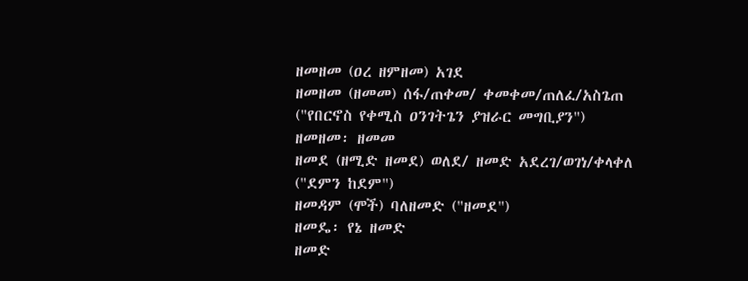ዘመዘመ (ዐረ ዘምዘመ) አገደ
ዘመዘመ (ዘመመ) ሰፋ/ጠቀመ/ ቀመቀመ/ጠለፈ/አስጌጠ ("የበርኖስ የቀሚስ ዐንገትጌን ያዝራር መግቢያን")
ዘመዘመ፡ ዘመመ
ዘመደ (ዘሚድ ዘመደ) ወለደ/ ዘመድ አደረገ/ወገነ/ቀላቀለ ("ደምን ከደም")
ዘመዳም (ሞች) ባለዘመድ ("ዘመደ")
ዘመዴ፡ የኔ ዘመድ
ዘመድ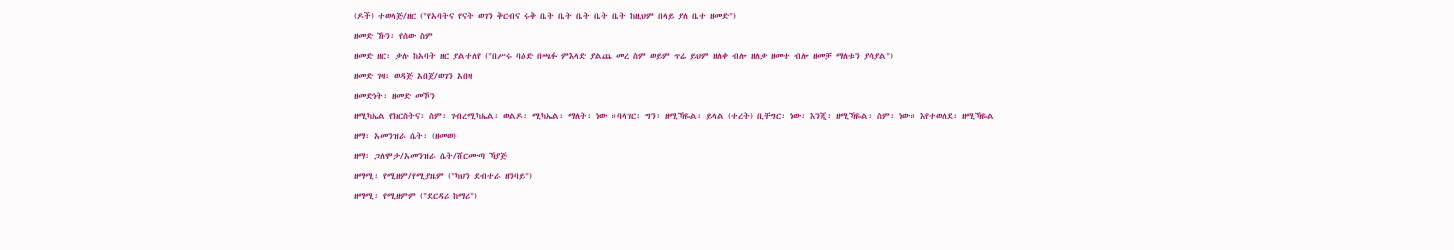(ዶች) ተወላጅ/ዘር ("የአባትና የናት ወገን ቅርብና ሩቅ ቤት ቤት ቤት ቤት ቤት ከዚህም በላይ ያለ ቤተ ዘመድ")
ዘመድ ኹን፡ የሰው ስም
ዘመድ ዘር፡ ቃሉ ከአባት ዘር ያልተለየ ("በሥሩ ባዕድ በጫፉ ምእላድ ያልጨ መረ ስም ወይም ጥሬ ይህም ዘለቀ ብሎ ዘለቃ ዘመተ ብሎ ዘመቻ ማለቱን ያሳያል")
ዘመድ ገዛ፡ ወዳጅ አበጀ/ወገን አበዛ
ዘመድነት፡ ዘመድ መኾን
ዘሚካኤል የክርስትና፡ ስም፡ ገብረሚካኤል፡ ወልዶ፡ ሚካኤል፡ ማለት፡ ነው ።ባላገር፡ ግን፡ ዘሚኻዬል፡ ይላል (ተረት) ቢቸግር፡ ነው፡ እንጂ፡ ዘሚኻዬል፡ ስም፡ ነው። እየተወለደ፡ ዘሚኻዬል
ዘማ፡ አመንዝራ ሴት፡ (ዘመወ)
ዘማ፡ ጋለሞታ/አመንዝራ ሴት/ሸርሙጣ ኻያጅ
ዘማሚ፡ የሚዘም/የሚያዜም ("ካህን ደብተራ ዘንባይ")
ዘማሚ፡ የሚዘምም ("ደርዳሪ ከማሪ")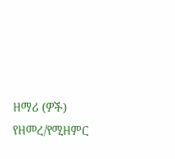ዘማሪ (ዎች) የዘመረ/የሚዘምር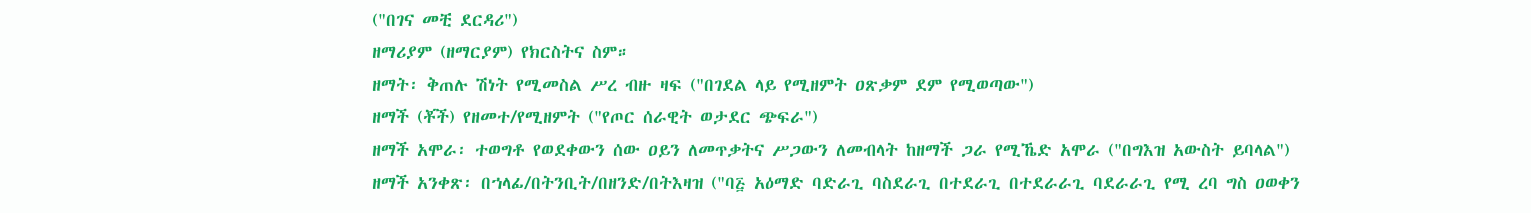("በገና መቺ ደርዳሪ")
ዘማሪያም (ዘማርያም) የክርስትና ስም።
ዘማት፡ ቅጠሉ ሽነት የሚመስል ሥረ ብዙ ዛፍ ("በገደል ላይ የሚዘምት ዐጽቃም ደም የሚወጣው")
ዘማች (ቾች) የዘመተ/የሚዘምት ("የጦር ሰራዊት ወታደር ጭፍራ")
ዘማች አሞራ፡ ተወግቶ የወደቀውን ሰው ዐይን ለመጥቃትና ሥጋውን ለመብላት ከዘማች ጋራ የሚኼድ አሞራ ("በግእዝ አውስት ይባላል")
ዘማች አንቀጽ፡ በኀላፊ/በትንቢት/በዘንድ/በትእዛዝ ("ባ፭ አዕማድ ባድራጊ ባስደራጊ በተደራጊ በተደራራጊ ባደራራጊ የሚ ረባ ግስ ዐወቀን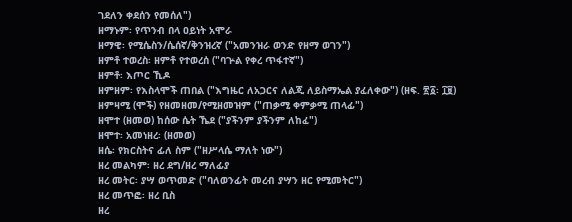ገደለን ቀደሰን የመሰለ")
ዘማኑም፡ የጥንብ በላ ዐይነት አሞራ
ዘማዊ፡ የሚሴስን/ሴሰኛ/ቅንዝረኛ ("አመንዝራ ወንድ የዘማ ወገን")
ዘምቶ ተወረስ፡ ዘምቶ የተወረሰ ("ባጕል የቀረ ጥፋተኛ")
ዘምቶ፡ እጦር ኺዶ
ዘምዘም፡ የእስላሞች ጠበል ("እግዜር ለአጋርና ለልጂ ለይስማኤል ያፈለቀው") (ዘፍ. ፳፩፡ ፲፱)
ዘምዛሚ (ሞች) የዘመዘመ/የሚዘመዝም ("ጠቃሚ ቀምቃሚ ጠላፊ")
ዘሞተ (ዘመወ) ከሰው ሴት ኼደ ("ያችንም ያችንም ለከፈ")
ዘሞተ፡ አመነዘረ፡ (ዘመወ)
ዘሴ፡ የክርስትና ፊለ ስም ("ዘሥላሴ ማለት ነው")
ዘረ መልካም፡ ዘረ ደግ/ዘረ ማለፊያ
ዘረ መትር፡ ያሣ ወጥመድ ("ባለወንፊት መረብ ያሣን ዘር የሚመትር")
ዘረ መጥፎ፡ ዘረ ቢስ
ዘረ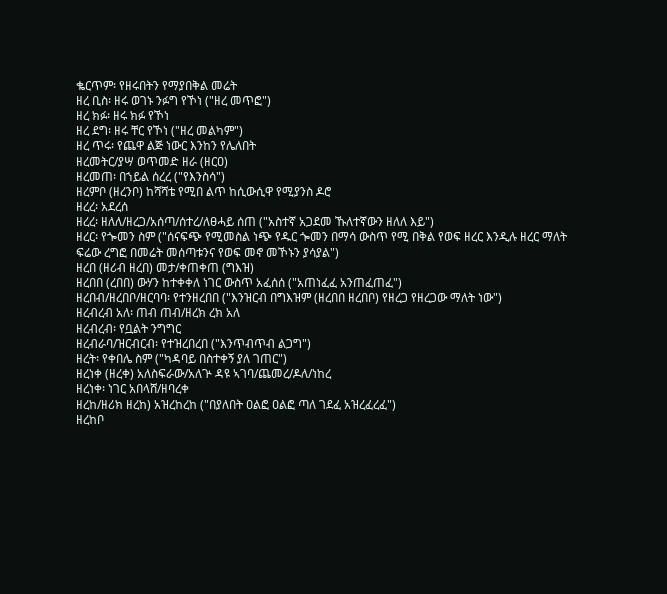ቈርጥም፡ የዘሩበትን የማያበቅል መሬት
ዘረ ቢስ፡ ዘሩ ወገኑ ንፉግ የኾነ ("ዘረ መጥፎ")
ዘረ ክፉ፡ ዘሩ ክፉ የኾነ
ዘረ ደግ፡ ዘሩ ቸር የኾነ ("ዘረ መልካም")
ዘረ ጥሩ፡ የጨዋ ልጅ ነውር እንከን የሌለበት
ዘረመትር/ያሣ ወጥመድ ዘራ (ዘርዐ)
ዘረመጠ፡ በኀይል ሰረረ ("የእንስሳ")
ዘረምቦ (ዘረንቦ) ከሻሻቴ የሚበ ልጥ ከሲውሲዋ የሚያንስ ዶሮ
ዘረረ፡ አደረሰ
ዘረረ፡ ዘለለ/ዘረጋ/አሰጣ/ሰተረ/ለፀሓይ ሰጠ ("አስተኛ አጋደመ ኹለተኛውን ዘለለ እይ")
ዘረር፡ የጐመን ስም ("ሰናፍጭ የሚመስል ነጭ የዱር ጐመን በማሳ ውስጥ የሚ በቅል የወፍ ዘረር እንዲሉ ዘረር ማለት ፍሬው ረግፎ በመሬት መሰጣቱንና የወፍ መኖ መኾኑን ያሳያል")
ዘረበ (ዘሪብ ዘረበ) መታ/ቀጠቀጠ (ግእዝ)
ዘረበበ (ረበበ) ውሃን ከተቀቀለ ነገር ውስጥ አፈሰሰ ("አጠነፈፈ አንጠፈጠፈ")
ዘረበብ/ዘረበቦ/ዘርባባ፡ የተንዘረበበ ("እንዝርብ በግእዝም (ዘረበበ ዘረበቦ) የዘረጋ የዘረጋው ማለት ነው")
ዘረብረብ አለ፡ ጠብ ጠብ/ዘረክ ረክ አለ
ዘረብረብ፡ የቧልት ንግግር
ዘረብራባ/ዝርብርብ፡ የተዝረበረበ ("እንጥብጥብ ልጋግ")
ዘረት፡ የቀበሌ ስም ("ካዳባይ በስተቀኝ ያለ ገጠር")
ዘረነቀ (ዘረቀ) አለስፍራው/አለጕ ዳዩ ኣገባ/ጨመረ/ዶለ/ነከረ
ዘረነቀ፡ ነገር አበላሸ/ዘባረቀ
ዘረከ/ዘሪክ ዘረከ) አዝረከረከ ("በያለበት ዐልፎ ዐልፎ ጣለ ገደፈ አዝረፈረፈ")
ዘረከቦ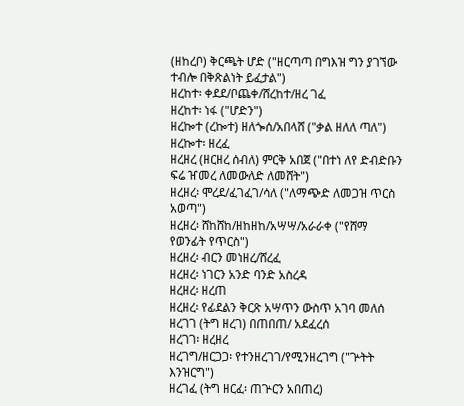(ዘከረቦ) ቅርጫት ሆድ ("ዘርጣጣ በግእዝ ግን ያገኘው ተብሎ በቅጽልነት ይፈታል")
ዘረከተ፡ ቀደደ/ቦጨቀ/ሸረከተ/ዘረ ገፈ
ዘረከተ፡ ነፋ ("ሆድን")
ዘረኰተ (ረኰተ) ዘለጐሰ/አበላሸ ("ቃል ዘለለ ጣለ")
ዘረኰተ፡ ዘረፈ
ዘረዘረ (ዘርዘረ ሰብለ) ምርቅ አበጀ ("በተነ ለየ ድብድቡን ፍሬ ዠመረ ለመውለድ ለመሸት")
ዘረዘረ፡ ሞረደ/ፈገፈገ/ሳለ ("ለማጭድ ለመጋዝ ጥርስ አወጣ")
ዘረዘረ፡ ሸከሸከ/ዘከዘከ/አሣሣ/አራራቀ ("የሸማ የወንፊት የጥርስ")
ዘረዘረ፡ ብርን መነዘረ/ሸረፈ
ዘረዘረ፡ ነገርን አንድ ባንድ አስረዳ
ዘረዘረ፡ ዘረጠ
ዘረዘረ፡ የፊደልን ቅርጽ አሣጥን ውስጥ አገባ መለሰ
ዘረገገ (ትግ ዘረገ) በጠበጠ/ አደፈረሰ
ዘረገገ፡ ዘረዘረ
ዘረገግ/ዘርጋጋ፡ የተንዘረገገ/የሚንዘረገግ ("ጕትት እንዝርግ")
ዘረገፈ (ትግ ዘርፈ፡ ጠጕርን አበጠረ)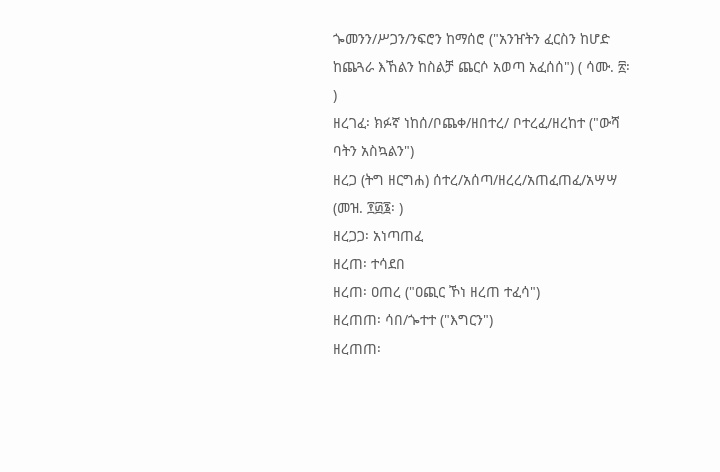ጐመንን/ሥጋን/ንፍሮን ከማሰሮ ("አንዠትን ፈርስን ከሆድ ከጨጓራ እኸልን ከስልቻ ጨርሶ አወጣ አፈሰሰ") ( ሳሙ. ፳፡ )
ዘረገፈ፡ ክፉኛ ነከሰ/ቦጨቀ/ዘበተረ/ ቦተረፈ/ዘረከተ ("ውሻ ባትን አስኳልን")
ዘረጋ (ትግ ዘርግሐ) ሰተረ/አሰጣ/ዘረረ/አጠፈጠፈ/አሣሣ (መዝ. ፻፴፮፡ )
ዘረጋጋ፡ አነጣጠፈ
ዘረጠ፡ ተሳደበ
ዘረጠ፡ ዐጠረ ("ዐጪር ኾነ ዘረጠ ተፈሳ")
ዘረጠጠ፡ ሳበ/ጐተተ ("እግርን")
ዘረጠጠ፡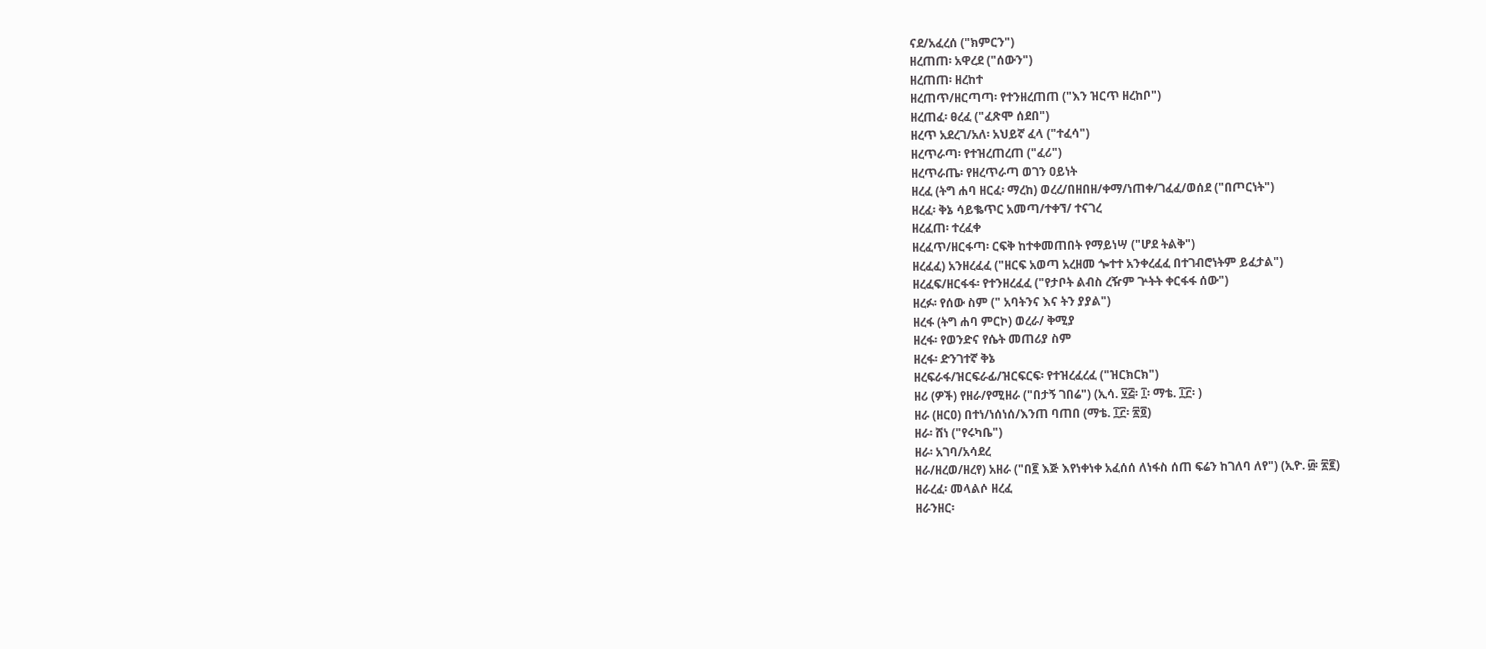ናደ/አፈረሰ ("ክምርን")
ዘረጠጠ፡ አዋረደ ("ሰውን")
ዘረጠጠ፡ ዘረከተ
ዘረጠጥ/ዘርጣጣ፡ የተንዘረጠጠ ("እን ዝርጥ ዘረከቦ")
ዘረጠፈ፡ ፀረፈ ("ፈጽሞ ሰደበ")
ዘረጥ አደረገ/አለ፡ አህይኛ ፈላ ("ተፈሳ")
ዘረጥራጣ፡ የተዝረጠረጠ ("ፈሪ")
ዘረጥራጤ፡ የዘረጥራጣ ወገን ዐይነት
ዘረፈ (ትግ ሐባ ዘርፈ፡ ማረከ) ወረረ/በዘበዘ/ቀማ/ነጠቀ/ገፈፈ/ወሰደ ("በጦርነት")
ዘረፈ፡ ቅኔ ሳይቈጥር አመጣ/ተቀኘ/ ተናገረ
ዘረፈጠ፡ ተረፈቀ
ዘረፈጥ/ዘርፋጣ፡ ርፍቅ ከተቀመጠበት የማይነሣ ("ሆደ ትልቅ")
ዘረፈፈ) አንዘረፈፈ ("ዘርፍ አወጣ አረዘመ ጐተተ አንቀረፈፈ በተገብሮነትም ይፈታል")
ዘረፈፍ/ዘርፋፋ፡ የተንዘረፈፈ ("የታቦት ልብስ ረዥም ጕትት ቀርፋፋ ሰው")
ዘረፉ፡ የሰው ስም (" አባትንና እና ትን ያያል")
ዘረፋ (ትግ ሐባ ምርኮ) ወረራ/ ቅሚያ
ዘረፋ፡ የወንድና የሴት መጠሪያ ስም
ዘረፋ፡ ድንገተኛ ቅኔ
ዘረፍራፋ/ዝርፍራፊ/ዝርፍርፍ፡ የተዝረፈረፈ ("ዝርክርክ")
ዘሪ (ዎች) የዘራ/የሚዘራ ("በታኝ ገበሬ") (ኢሳ. ፶፭፡ ፲፡ ማቴ. ፲፫፡ )
ዘራ (ዘርዐ) በተነ/ነሰነሰ/እንጠ ባጠበ (ማቴ. ፲፫፡ ፳፬)
ዘራ፡ ሸነ ("የሩካቤ")
ዘራ፡ አገባ/አሳደረ
ዘራ/ዘረወ/ዘረየ) አዘራ ("በ፪ እጅ እየነቀነቀ አፈሰሰ ለነፋስ ሰጠ ፍሬን ከገለባ ለየ") (ኢዮ. ፴፡ ፳፪)
ዘራረፈ፡ መላልሶ ዘረፈ
ዘራንዘር፡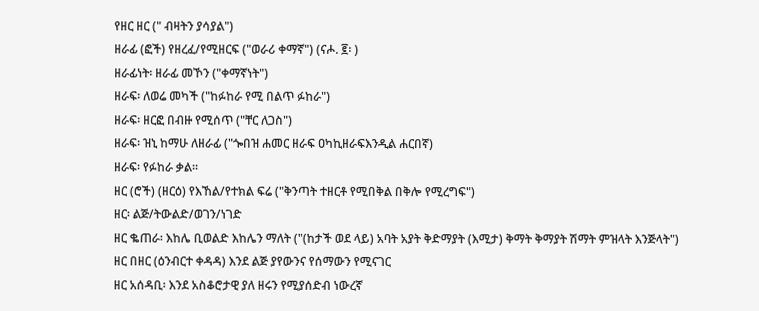የዘር ዘር (" ብዛትን ያሳያል")
ዘራፊ (ፎች) የዘረፈ/የሚዘርፍ ("ወራሪ ቀማኛ") (ናሖ. ፪፡ )
ዘራፊነት፡ ዘራፊ መኾን ("ቀማኛነት")
ዘራፍ፡ ለወሬ መካች ("ከፉከራ የሚ በልጥ ፉከራ")
ዘራፍ፡ ዘርፎ በብዙ የሚሰጥ ("ቸር ለጋስ")
ዘራፍ፡ ዝኒ ከማሁ ለዘራፊ ("ጐበዝ ሐመር ዘራፍ ዐካኪዘራፍእንዲል ሐርበኛ)
ዘራፍ፡ የፉከራ ቃል።
ዘር (ሮች) (ዘርዕ) የእኸል/የተክል ፍሬ ("ቅንጣት ተዘርቶ የሚበቅል በቅሎ የሚረግፍ")
ዘር፡ ልጅ/ትውልድ/ወገን/ነገድ
ዘር ቈጠራ፡ እከሌ ቢወልድ እከሌን ማለት ("(ከታች ወደ ላይ) አባት አያት ቅድማያት (እሚታ) ቅማት ቅማያት ሽማት ምዝላት እንጅላት")
ዘር በዘር (ዕንብርተ ቀዳዳ) እንደ ልጅ ያየውንና የሰማውን የሚናገር
ዘር አሰዳቢ፡ እንደ አስቆሮታዊ ያለ ዘሩን የሚያሰድብ ነውረኛ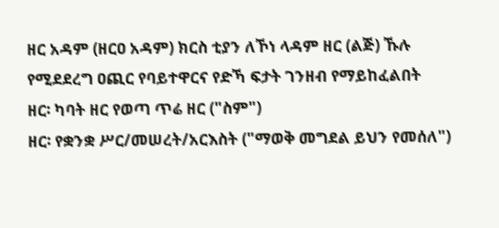ዘር አዳም (ዘርዐ አዳም) ክርስ ቲያን ለኾነ ላዳም ዘር (ልጅ) ኹሉ የሚደደረግ ዐጪር የባይተዋርና የድኻ ፍታት ገንዘብ የማይከፈልበት
ዘር፡ ካባት ዘር የወጣ ጥሬ ዘር ("ስም")
ዘር፡ የቋንቋ ሥር/መሠረት/አርእስት ("ማወቅ መግደል ይህን የመሰለ")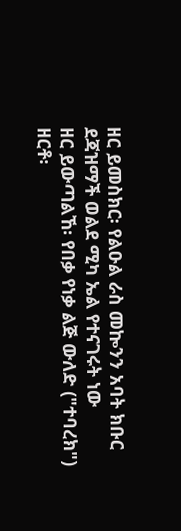ዘር ይመስክር፡ የልዑል ራስ መኰንን አባት ክቡር ደጃዝማች ወልደ ሚካ ኤል የተናገሩት ነው
ዘር ይውጣልኸ፡ የበቃ የነቃ ልጅ ውለድ ("ተባረክ")
ዘርቶ፡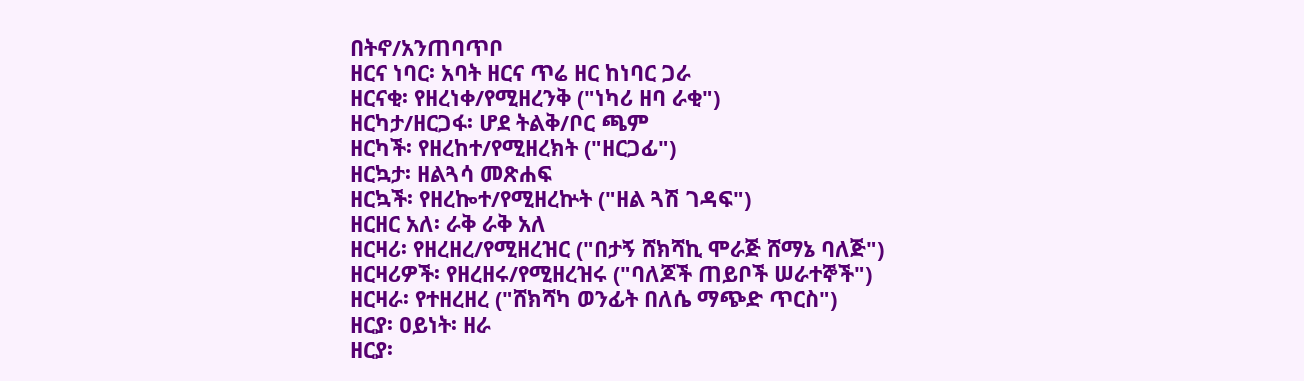በትኖ/አንጠባጥቦ
ዘርና ነባር፡ አባት ዘርና ጥሬ ዘር ከነባር ጋራ
ዘርናቂ፡ የዘረነቀ/የሚዘረንቅ ("ነካሪ ዘባ ራቂ")
ዘርካታ/ዘርጋፋ፡ ሆደ ትልቅ/ቦር ጫም
ዘርካች፡ የዘረከተ/የሚዘረክት ("ዘርጋፊ")
ዘርኳታ፡ ዘልጓሳ መጽሐፍ
ዘርኳች፡ የዘረኰተ/የሚዘረኵት ("ዘል ጓሽ ገዳፍ")
ዘርዘር አለ፡ ራቅ ራቅ አለ
ዘርዛሪ፡ የዘረዘረ/የሚዘረዝር ("በታኝ ሸክሻኪ ሞራጅ ሸማኔ ባለጅ")
ዘርዛሪዎች፡ የዘረዘሩ/የሚዘረዝሩ ("ባለጆች ጠይቦች ሠራተኞች")
ዘርዛራ፡ የተዘረዘረ ("ሸክሻካ ወንፊት በለሴ ማጭድ ጥርስ")
ዘርያ፡ ዐይነት፡ ዘራ
ዘርያ፡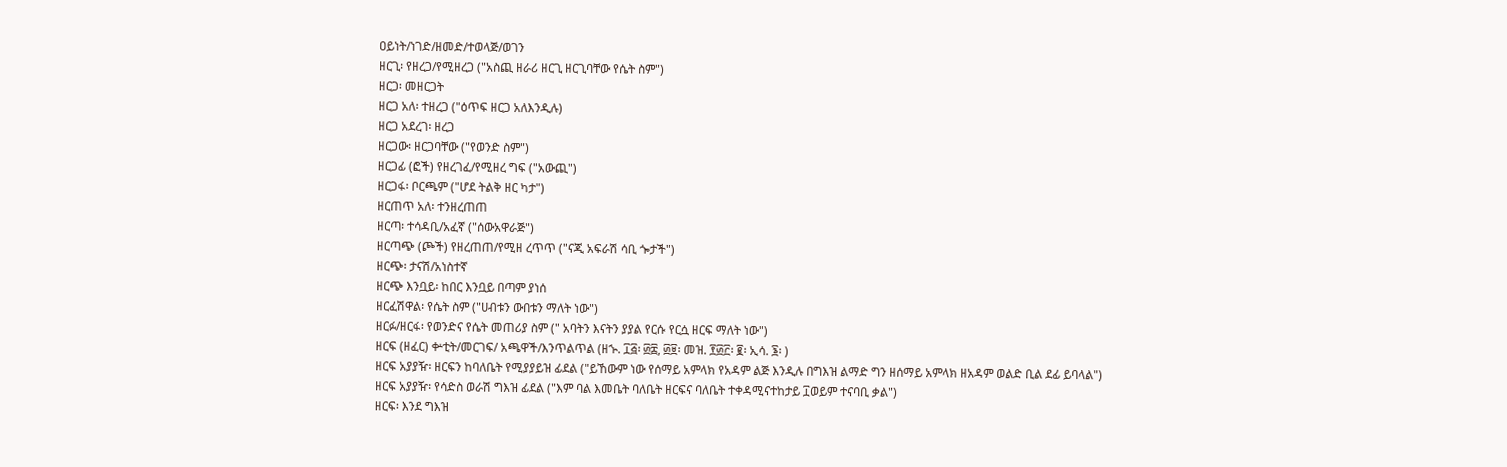ዐይነት/ነገድ/ዘመድ/ተወላጅ/ወገን
ዘርጊ፡ የዘረጋ/የሚዘረጋ ("አስጪ ዘራሪ ዘርጊ ዘርጊባቸው የሴት ስም")
ዘርጋ፡ መዘርጋት
ዘርጋ አለ፡ ተዘረጋ ("ዕጥፍ ዘርጋ አለእንዲሉ)
ዘርጋ አደረገ፡ ዘረጋ
ዘርጋው፡ ዘርጋባቸው ("የወንድ ስም")
ዘርጋፊ (ፎች) የዘረገፈ/የሚዘረ ግፍ ("አውጪ")
ዘርጋፋ፡ ቦርጫም ("ሆደ ትልቅ ዘር ካታ")
ዘርጠጥ አለ፡ ተንዘረጠጠ
ዘርጣ፡ ተሳዳቢ/አፈኛ ("ሰውአዋራጅ")
ዘርጣጭ (ጮች) የዘረጠጠ/የሚዘ ረጥጥ ("ናጂ አፍራሽ ሳቢ ጐታች")
ዘርጭ፡ ታናሽ/አነስተኛ
ዘርጭ እንቧይ፡ ከበር እንቧይ በጣም ያነሰ
ዘርፈሽዋል፡ የሴት ስም ("ሀብቱን ውበቱን ማለት ነው")
ዘርፉ/ዘርፋ፡ የወንድና የሴት መጠሪያ ስም (" አባትን እናትን ያያል የርሱ የርሷ ዘርፍ ማለት ነው")
ዘርፍ (ዘፈር) ቍቲት/መርገፍ/ አጫዋች/እንጥልጥል (ዘኍ. ፲፭፡ ፴፰, ፴፱፡ መዝ. ፻፴፫፡ ፪፡ ኢሳ. ፮፡ )
ዘርፍ አያያዥ፡ ዘርፍን ከባለቤት የሚያያይዝ ፊደል ("ይኸውም ነው የሰማይ አምላክ የአዳም ልጅ እንዲሉ በግእዝ ልማድ ግን ዘሰማይ አምላክ ዘአዳም ወልድ ቢል ደፊ ይባላል")
ዘርፍ አያያዥ፡ የሳድስ ወራሽ ግእዝ ፊደል ("እም ባል እመቤት ባለቤት ዘርፍና ባለቤት ተቀዳሚናተከታይ ፲ወይም ተናባቢ ቃል")
ዘርፍ፡ እንደ ግእዝ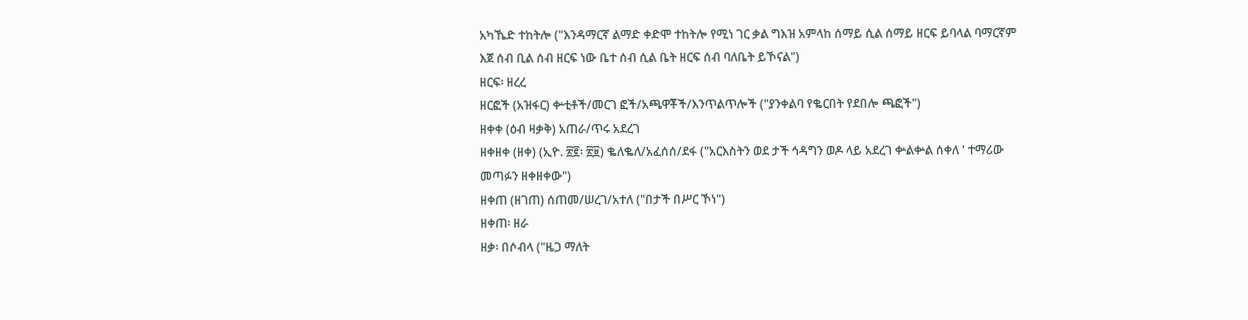አካኼድ ተከትሎ ("እንዳማርኛ ልማድ ቀድሞ ተከትሎ የሚነ ገር ቃል ግእዝ አምላከ ሰማይ ሲል ሰማይ ዘርፍ ይባላል ባማርኛም እጀ ሰብ ቢል ሰብ ዘርፍ ነው ቤተ ሰብ ሲል ቤት ዘርፍ ሰብ ባለቤት ይኾናል")
ዘርፍ፡ ዘረረ
ዘርፎች (አዝፋር) ቍቲቶች/መርገ ፎች/አጫዋቾች/እንጥልጥሎች ("ያንቀልባ የቈርበት የደበሎ ጫፎች")
ዘቀቀ (ዕብ ዛቃቅ) አጠራ/ጥሩ አደረገ
ዘቀዘቀ (ዘቀ) (ኢዮ. ፳፪፡ ፳፱) ቈለቈለ/አፈሰሰ/ደፋ ("አርእስትን ወደ ታች ኅዳግን ወዶ ላይ አደረገ ቍልቍል ሰቀለ ' ተማሪው መጣፉን ዘቀዘቀው")
ዘቀጠ (ዘገጠ) ሰጠመ/ሠረገ/አተለ ("በታች በሥር ኾነ")
ዘቀጠ፡ ዘራ
ዘቃ፡ በሶብላ ("ዜጋ ማለት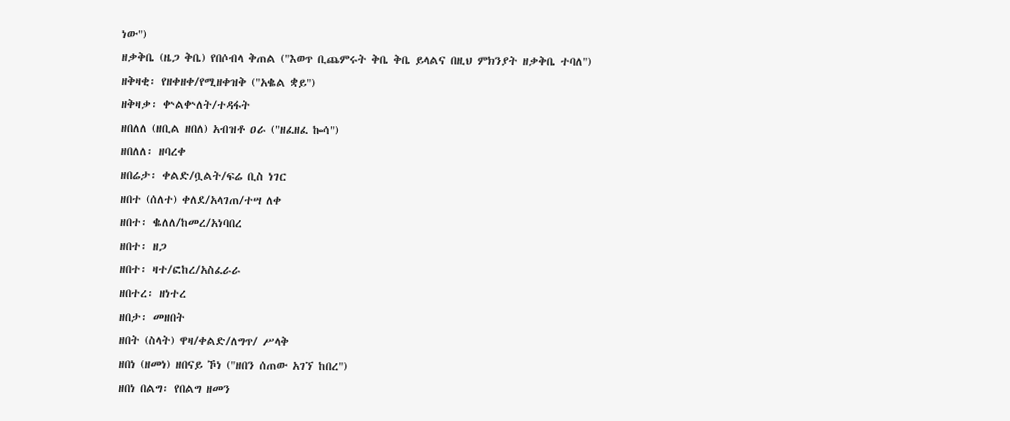ነው")
ዘቃቅቤ (ዜጋ ቅቤ) የበሶብላ ቅጠል ("እወጥ ቢጨምሩት ቅቤ ቅቤ ይላልና በዚህ ምክንያት ዘቃቅቤ ተባለ")
ዘቅዛቂ፡ የዘቀዘቀ/የሚዘቀዝቅ ("አቈል ቋይ")
ዘቅዛቃ፡ ቍልቍለት/ተዳፋት
ዘበለለ (ዘቢል ዘበለ) አብዝቶ ዐራ ("ዘፈዘፈ ኰሳ")
ዘበለለ፡ ዘባረቀ
ዘበሬታ፡ ቀልድ/ቧልት/ፍሬ ቢስ ነገር
ዘበተ (ሰለተ) ቀለደ/አላገጠ/ተሣ ለቀ
ዘበተ፡ ቈለለ/ከመረ/አነባበረ
ዘበተ፡ ዘጋ
ዘበተ፡ ዛተ/ፎከረ/አስፈራራ
ዘበተረ፡ ዘነተረ
ዘበታ፡ መዘበት
ዘበት (ስላት) ዋዛ/ቀልድ/ለግጥ/ ሥላቅ
ዘበነ (ዘመነ) ዘበናይ ኾነ ("ዘበን ሰጠው አገኘ ከበረ")
ዘበነ በልግ፡ የበልግ ዘመን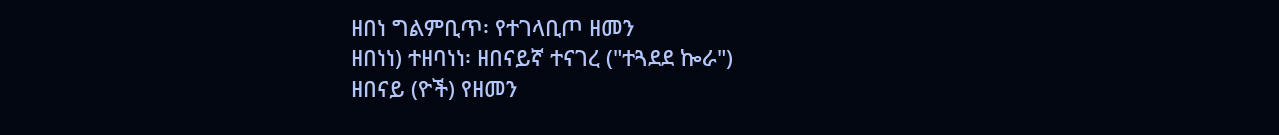ዘበነ ግልምቢጥ፡ የተገላቢጦ ዘመን
ዘበነነ) ተዘባነነ፡ ዘበናይኛ ተናገረ ("ተጓደደ ኰራ")
ዘበናይ (ዮች) የዘመን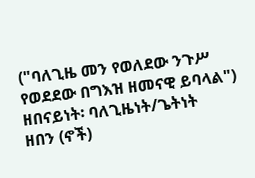("ባለጊዜ መን የወለደው ንጉሥ የወደደው በግእዝ ዘመናዊ ይባላል")
ዘበናይነት፡ ባለጊዜነት/ጌትነት
ዘበን (ኖች)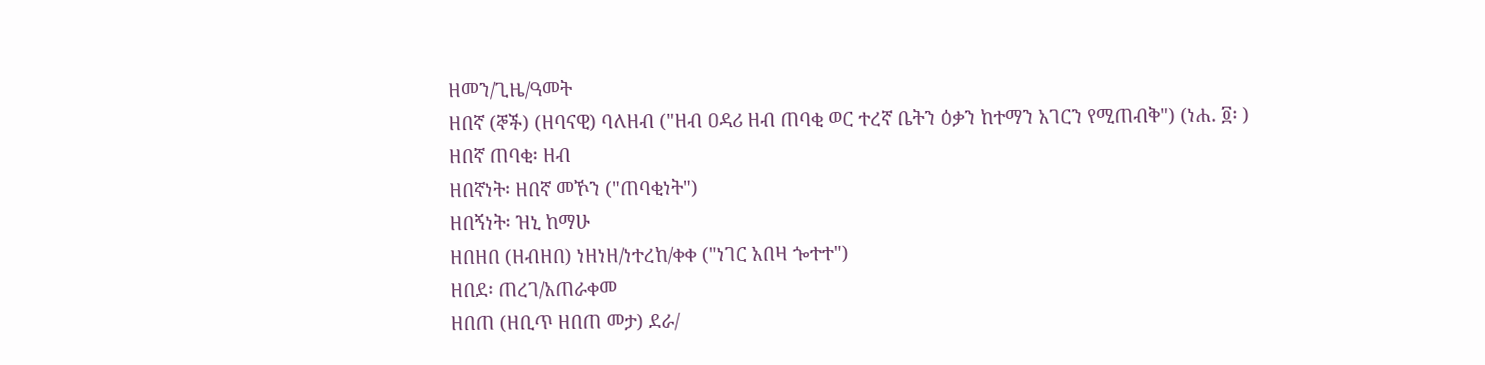ዘመን/ጊዜ/ዓመት
ዘበኛ (ኞች) (ዘባናዊ) ባለዘብ ("ዘብ ዐዳሪ ዘብ ጠባቂ ወር ተረኛ ቤትን ዕቃን ከተማን አገርን የሚጠብቅ") (ነሐ. ፬፡ )
ዘበኛ ጠባቂ፡ ዘብ
ዘበኛነት፡ ዘበኛ መኾን ("ጠባቂነት")
ዘበኝነት፡ ዝኒ ከማሁ
ዘበዘበ (ዘብዘበ) ነዘነዘ/ነተረከ/ቀቀ ("ነገር አበዛ ጐተተ")
ዘበደ፡ ጠረገ/አጠራቀመ
ዘበጠ (ዘቢጥ ዘበጠ መታ) ደራ/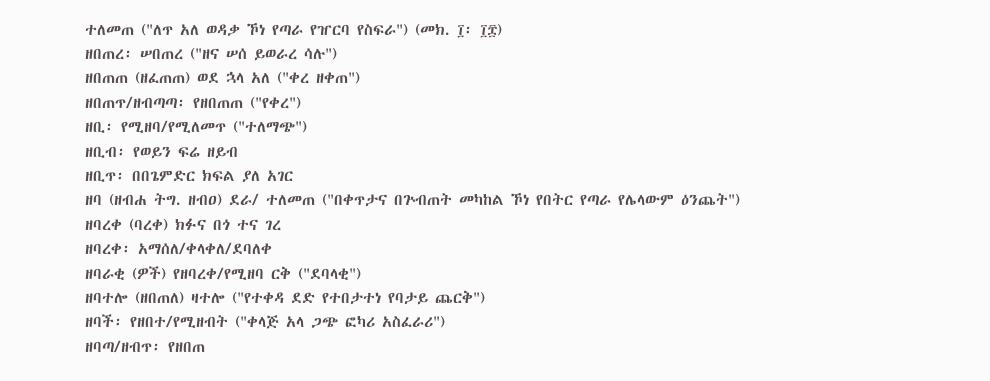ተለመጠ ("ለጥ አለ ወዳቃ ኾነ የጣራ የዠርባ የስፍራ") (መክ. ፲፡ ፲፰)
ዘበጠረ፡ ሠበጠረ ("ዘና ሠሰ ይወራረ ሳሉ")
ዘበጠጠ (ዘፈጠጠ) ወደ ኋላ አለ ("ቀረ ዘቀጠ")
ዘበጠጥ/ዘብጣጣ፡ የዘበጠጠ ("የቀረ")
ዘቢ፡ የሚዘባ/የሚለመጥ ("ተለማጭ")
ዘቢብ፡ የወይን ፍሬ ዘይብ
ዘቢጥ፡ በበጌምድር ክፍል ያለ አገር
ዘባ (ዘብሐ ትግ. ዘብዐ) ደራ/ ተለመጠ ("በቀጥታና በጕብጠት መካከል ኾነ የበትር የጣራ የሌላውም ዕንጨት")
ዘባረቀ (ባረቀ) ክፉና በጎ ተና ገረ
ዘባረቀ፡ አማሰለ/ቀላቀለ/ደባለቀ
ዘባራቂ (ዎች) የዘባረቀ/የሚዘባ ርቅ ("ደባላቂ")
ዘባተሎ (ዘበጠለ) ዛተሎ ("የተቀዳ ደድ የተበታተነ የባታይ ጨርቅ")
ዘባች፡ የዘበተ/የሚዘብት ("ቀላጅ አላ ጋጭ ፎካሪ አስፈራሪ")
ዘባጣ/ዘብጥ፡ የዘበጠ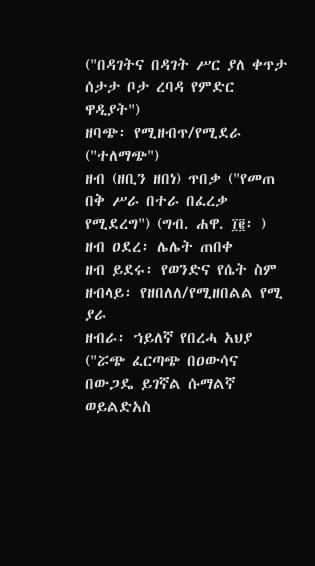("በዳገትና በዳገት ሥር ያለ ቀጥታ ሰታታ ቦታ ረባዳ የምድር ዋዲያት")
ዘባጭ፡ የሚዘብጥ/የሚደራ ("ተለማጭ")
ዘብ (ዘቢን ዘበነ) ጥበቃ ("የመጠ በቅ ሥራ በተራ በፈረቃ የሚደረግ") (ግብ. ሐዋ. ፲፪፡ )
ዘብ ዐደረ፡ ሌሌት ጠበቀ
ዘብ ይደሩ፡ የወንድና የሴት ስም
ዘብላይ፡ የዘበለለ/የሚዘበልል የሚ ያራ
ዘብራ፡ ኀይለኛ የበረሓ አህያ ("ሯጭ ፈርጣጭ በዐውሳና በውጋዴ ይገኛል ሱማልኛ ወይልድአስ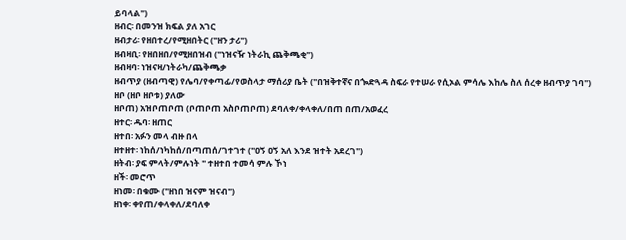ይባላል")
ዘብር፡ በመንዝ ክፍል ያለ አገር
ዘብታሪ፡ የዘበተረ/የሚዘበትር ("ዘን ታሪ")
ዘብዛቢ፡ የዘበዘበ/የሚዘበዝብ ("ነዝናዥ ነትራኪ ጨቅጫቂ")
ዘብዛባ፡ ነዝናዛ/ነትራካ/ጨቅጫቃ
ዘብጥያ (ዘብጣዊ) የሌባ/የቀጣፊ/የወስላታ ማሰሪያ ቤት ("በዝቅተኛና በጐድጓዳ ስፍራ የተሠራ የሲኦል ምሳሌ እከሌ ስለ ሰረቀ ዘብጥያ ገባ")
ዘቦ (ዘቦ ዘቦቱ) ያለው
ዘቦጠ) አዝቦጠቦጠ (ቦጠቦጠ አስቦጠቦጠ) ደባለቀ/ቀላቀለ/በጠ በጠ/አወፈረ
ዘተር፡ ዱባ፡ ዘጠር
ዘተበ፡ አፉን መላ ብዙ በላ
ዘተዘተ፡ ነከሰ/ነካከሰ/በጣጠሰ/ገተገተ ("ዐኝ ዐኝ አለ እንደ ዝተት አደረገ")
ዘትብ፡ ያፍ ምላት/ምሉነት " ተዘተበ ተመሳ ምሉ ኾነ
ዘች፡ መሮጥ
ዘነመ፡ በቁሙ ("ዘነበ ዝናም ዝናብ")
ዘነቀ፡ ቀየጠ/ቀላቀለ/ደባለቀ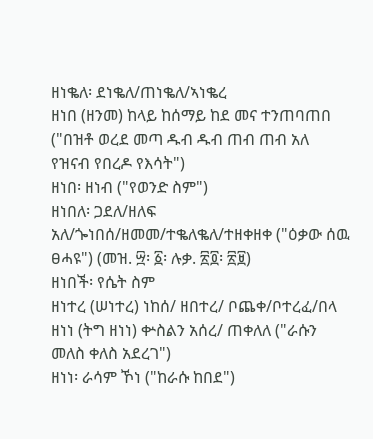ዘነቈለ፡ ደነቈለ/ጠነቈለ/ኣነቈረ
ዘነበ (ዘንመ) ከላይ ከሰማይ ከደ መና ተንጠባጠበ ("በዝቶ ወረደ መጣ ዱብ ዱብ ጠብ ጠብ አለ የዝናብ የበረዶ የእሳት")
ዘነበ፡ ዘነብ ("የወንድ ስም")
ዘነበለ፡ ጋደለ/ዘለፍ አለ/ጐነበሰ/ዘመመ/ተቈለቈለ/ተዘቀዘቀ ("ዕቃው ሰዉ ፀሓዩ") (መዝ. ፵፡ ፩፡ ሉቃ. ፳፬፡ ፳፱)
ዘነበች፡ የሴት ስም
ዘነተረ (ሠነተረ) ነከሰ/ ዘበተረ/ ቦጨቀ/ቦተረፈ/በላ
ዘነነ (ትግ ዘነነ) ቍስልን አሰረ/ ጠቀለለ ("ራሱን መለስ ቀለስ አደረገ")
ዘነነ፡ ራሳም ኾነ ("ከራሱ ከበደ")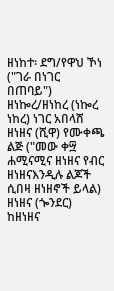ዘነከተ፡ ደግ/የዋህ ኾነ ("ገራ በነገር በጠባይ")
ዘነኰረ/ዘነከረ (ነኰረ ነከረ) ነገር አበላሸ
ዘነዘና (ሺዋ) የሙቀጫ ልጅ ("መው ቀ፵ ሐሚናሚና ዘነዘና የብር ዘነዘናእንዲሉ ልጆች ሲበዛ ዘነዘኖች ይላል)
ዘነዘና (ጐንደር) ከዘነዘና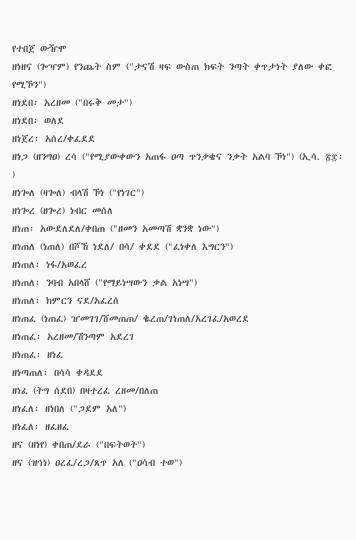የተበጀ ውዥሞ
ዘነዘና (ጐዣም) የንጨት ስም ("ታናሽ ዛፍ ውስጠ ክፍት ንጣት ቀጥታነት ያለው ቀፎ የሚኾን")
ዘነደበ፡ አረዘመ ("በሩቅ መታ")
ዘነደበ፡ ወለደ
ዘነጀረ፡ አሰረ/ቀፈደደ
ዘነጋ (ዘንግዐ) ረሳ ("የሚያውቀውን አጠፋ ዐጣ ጥንቃቄና ንቃት አልባ ኾነ") (ኢሳ. ፳፰፡ )
ዘነጐለ (ዛጐለ) ብላሽ ኾነ ("የነገር")
ዘነጐረ (ዘጐረ) ነብር መሰለ
ዘነጠ፡ አውደለደለ/ቀበጠ ("ዘመን አመጣሽ ቋንቋ ነው")
ዘነጠለ (ነጠለ) በሾኸ ነደለ/ በሳ/ ቀደደ ("ፈነቀለ እግርን")
ዘነጠለ፡ ነፋ/አወፈረ
ዘነጠለ፡ ንባብ አበላሸ ("የማይነሣውን ቃል አነሣ")
ዘነጠለ፡ ክምርን ናደ/አፈረሰ
ዘነጠፈ (ነጠፈ) ዠመገገ/ሸመጠጠ/ ቈረጠ/ገነጠለ/አረገፈ/አወረደ
ዘነጠፈ፡ አረዘመ/ሽንጣም አደረገ
ዘነጠፈ፡ ዘነፈ
ዘነጣጠለ፡ በሳሳ ቀዳደደ
ዘነፈ (ትግ ሰደበ) በዛተረፈ ረዘመ/በለጠ
ዘነፈለ፡ ዘነበለ ("ጋደም አለ")
ዘነፈለ፡ ዘፈዘፈ
ዘና (ዘነየ) ቀበጠ/ደራ ("በፍትወት")
ዘና (ዝኅነ) ዐረፈ/ረጋ/ጸጥ አለ ("ዐሳብ ተወ")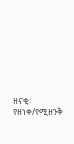ዘናቂ፡ የዘነቀ/የሚዘንቅ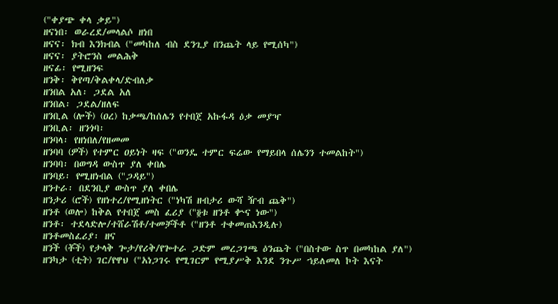("ቀያጭ ቀላ ቃይ")
ዘናነበ፡ ወራረደ/መላልሶ ዘነበ
ዘናና፡ ክብ እንክብል ("መካከለ ብስ ደንጊያ በንጨት ላይ የሚሰካ")
ዘናና፡ ያትሮንስ መልሕቅ
ዘናፊ፡ የሚዘንፍ
ዘንቅ፡ ቅየጣ/ቅልቀላ/ድብለቃ
ዘንበል አለ፡ ጋደል አለ
ዘንበል፡ ጋደል/ዘለፍ
ዘንቢል (ሎች) (ዐረ) ከቃጫ/ከሰሌን የተበጀ አኩፋዳ ዕቃ መያዣ
ዘንቢል፡ ዘንጎባ፡
ዘንባላ፡ የዘነበለ/የዘመመ
ዘንባባ (ዎች) የተምር ዐይነት ዛፍ ("ወንዴ ተምር ፍሬው የማይበላ ሰሌንን ተመልከት")
ዘንባባ፡ በወግዳ ውስጥ ያለ ቀበሌ
ዘንባይ፡ የሚዘነብል ("ጋዳይ")
ዘንተራ፡ በደንቢያ ውስጥ ያለ ቀበሌ
ዘንታሪ (ሮች) የዘነተረ/የሚዘነትር ("ነካሽ ዘብታሪ ውሻ ዥብ ጨቅ")
ዘንቶ (ወሎ) ከቅል የተበጀ መስ ፈሪያ ("፬ቱ ዘንቶ ቍና ነው")
ዘንቶ፡ ተደላድሎ/ተሸራሽቶ/ተመቻችቶ ("ዘንቶ ተቀመጠእንዲሉ)
ዘንቶመስፈሪያ፡ ዘና
ዘንች (ቾች) የታላቅ ጐታ/የሪቅ/የጐተራ ጋድም መረጋገጫ ዕንጨት ("በስተው ስጥ በመካከል ያለ")
ዘንካታ (ቲት) ገር/የዋህ ("አነጋገሩ የሚገርም የሚያሥቅ እንደ ንጉሥ ኀይለመለ ኮት እናት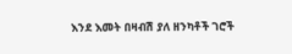እንደ እመት በዛብሽ ያለ ዘንካቶች ገሮች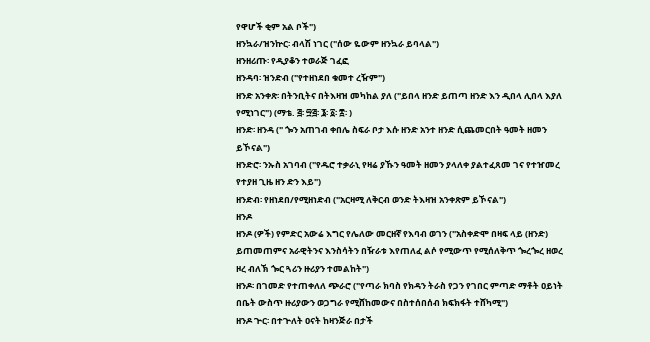የዋሆች ቂም አል ቦች")
ዘንኳራ/ዝንኵር፡ ብላሽ ነገር ("ሰው ዬውም ዘንኳራ ይባላል")
ዘንዘሪጡ፡ የዲያቆን ተወራጅ ገፈፎ
ዘንዳባ፡ ዝንድብ ("የተዘነደበ ቁመተ ረዥም")
ዘንድ አንቀጽ፡ በትንቢትና በትእዛዝ መካከል ያለ ("ይበላ ዘንድ ይጠጣ ዘንድ እን ዲበላ ሊበላ እያለ የሚነገር") (ማቴ. ፭፡ ፵፭፡ ፮፡ ፩፡ ፰፡ )
ዘንድ፡ ዘንዳ (" ጐን አጠገብ ቀበሌ ስፍራ ቦታ እሱ ዘንድ አንተ ዘንድ ሲጨመርበት ዓመት ዘመን ይኾናል")
ዘንድሮ፡ ንኡስ አገባብ ("የዱሮ ተቃራኒ የዛሬ ያኹን ዓመት ዘመን ያላለቀ ያልተፈጸመ ገና የተዠመረ የተያዘ ጊዜ ዘን ድን እይ")
ዘንድብ፡ የዘነደበ/የሚዘነድብ ("አርዛሚ ለቅርብ ወንድ ትእዛዝ አንቀጽም ይኾናል")
ዘንዶ
ዘንዶ (ዎች) የምድር አውሬ እግር የሌለው መርዘኛ የእባብ ወገን ("አስቀድሞ በዛፍ ላይ (ዘንድ) ይጠመጠምና አራዊትንና እንስሳትን በዥራቱ እየጠለፈ ልሶ የሚውጥ የሚሰለቅጥ ጐረጐረ ዘወረ ዞረ ብለኽ ጐር ጓሪን ዙሪያን ተመልከት")
ዘንዶ፡ በገመድ የተጠቀለለ ጭራሮ ("የጣራ ክባስ የክዳን ትራስ የጋን የገበር ምጣድ ማቶት ዐይነት በቤት ውስጥ ዙሪያውን ወጋግራ የሚሸከመውና በስተሰበሰብ ክፍክፋት ተሸካሚ")
ዘንዶ ጕር፡ በተጕለት ዐናት ከዛንጅራ በታች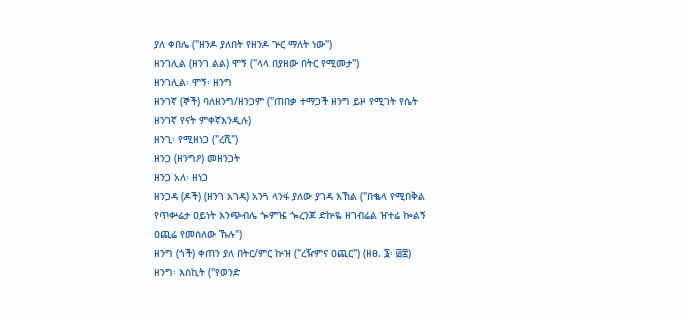ያለ ቀበሌ ("ዘንዶ ያለበት የዘንዶ ጕር ማለት ነው")
ዘንገሊል (ዘንገ ልል) ሞኝ ("ላላ በያዘው በትር የሚመታ")
ዘንገሊል፡ ሞኝ፡ ዘንግ
ዘንገኛ (ኞች) ባለዘንግ/ዘንጋም ("ጠበቃ ተማጋች ዘንግ ይዞ የሚገት የሴት ዘንገኛ የናት ምቀኛእንዲሉ)
ዘንጊ፡ የሚዘነጋ ("ረሺ")
ዘንጋ (ዘንግዖ) መዘንጋት
ዘንጋ አለ፡ ዘነጋ
ዘንጋዳ (ዶች) (ዘንገ አገዳ) አንጓ ላንፋ ያለው ያገዳ እኸል ("በቈላ የሚበቅል የጥቍሬታ ዐይነት እንጭብሌ ጐምዤ ጐረንጆ ድኵዬ ዘገብሬል ዠተሬ ኰልኝ ዐጪሬ የመሰለው ኹሉ")
ዘንግ (ጎች) ቀጠን ያለ በትር/ምር ኵዝ ("ረዥምና ዐጪር") (ዘፀ. ፮፡ ፴፰)
ዘንግ፡ እስኪት ("የወንድ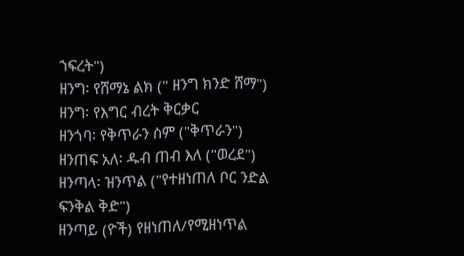ኀፍረት")
ዘንግ፡ የሸማኔ ልክ (" ዘንግ ክንድ ሸማ")
ዘንግ፡ የእግር ብረት ቅርቃር
ዘንጎባ፡ የቅጥራን ስም ("ቅጥራን")
ዘንጠፍ አለ፡ ዱብ ጠብ እለ ("ወረደ")
ዘንጣላ፡ ዝንጥል ("የተዘነጠለ ቦር ንድል ፍንቅል ቅድ")
ዘንጣይ (ዮች) የዘነጠለ/የሚዘነጥል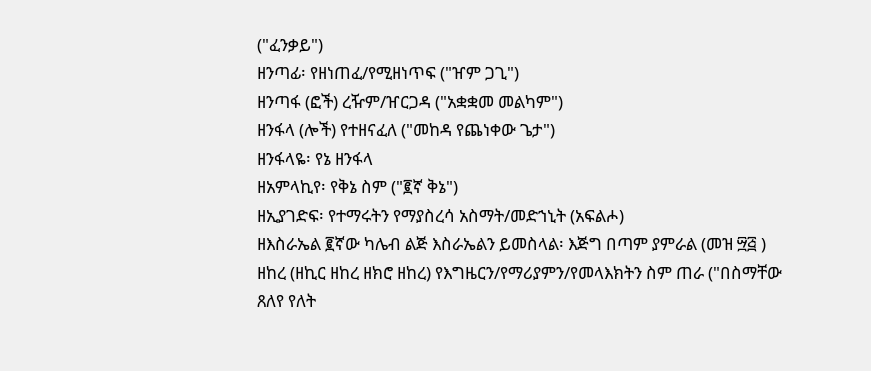("ፈንቃይ")
ዘንጣፊ፡ የዘነጠፈ/የሚዘነጥፍ ("ዠም ጋጊ")
ዘንጣፋ (ፎች) ረዥም/ዠርጋዳ ("አቋቋመ መልካም")
ዘንፋላ (ሎች) የተዘናፈለ ("መከዳ የጨነቀው ጌታ")
ዘንፋላዬ፡ የኔ ዘንፋላ
ዘአምላኪየ፡ የቅኔ ስም ("፪ኛ ቅኔ")
ዘኢያገድፍ፡ የተማሩትን የማያስረሳ አስማት/መድኀኒት (አፍልሖ)
ዘእስራኤል ፪ኛው ካሌብ ልጅ እስራኤልን ይመስላል፡ እጅግ በጣም ያምራል (መዝ ፵፭ )
ዘከረ (ዘኪር ዘከረ ዘክሮ ዘከረ) የእግዜርን/የማሪያምን/የመላእክትን ስም ጠራ ("በስማቸው ጸለየ የለት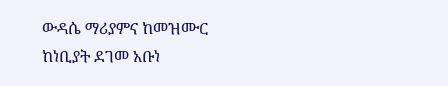ውዳሴ ማሪያምና ከመዝሙር ከነቢያት ደገመ አቡነ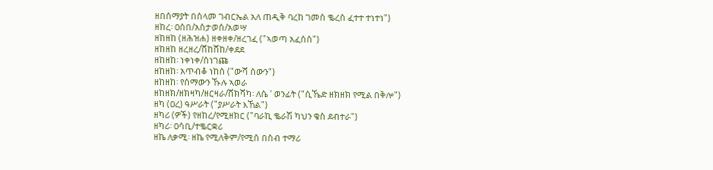ዘበሰማያት በሰላመ ገብርኤል አለ ጠዲቅ ባረከ ገመሰ ቈረሰ ፈተተ ተነተነ")
ዘከረ፡ ዐሰበ/አስታወሰ/አወሣ
ዘከዘከ (ዘሕዝሐ) ዘቀዘቀ/ዘረገፈ ("ኣወጣ አፈሰሰ")
ዘከዘከ ዘረዘረ/ሸከሸከ/ቀደደ
ዘከዘከ፡ ነቀነቀ/ሰነገጩ
ዘከዘከ፡ አጥብቆ ነከሰ ("ውሻ ሰውን")
ዘከዘከ፡ የሰማውን ኹሉ ኣወራ
ዘከዘክ/ዘክዛካ/ዘርዛራ/ሸክሻካ፡ ለሴ ' ወንፊት ("ሲኼድ ዘክዘክ የሚል በቅሎ")
ዘካ (ዐረ) ዓሥራት ("ያሥራት እኸል")
ዘካሪ (ዎች) የዘከረ/የሚዘክር ("ባራኪ ቈራሽ ካህን ቄስ ደብተራ")
ዘካሪ፡ ዐሳቢ/ተቈርቋሪ
ዘኬ ለቃሚ፡ ዘኬ የሚለቅም/የሚሰ በስብ ተማሪ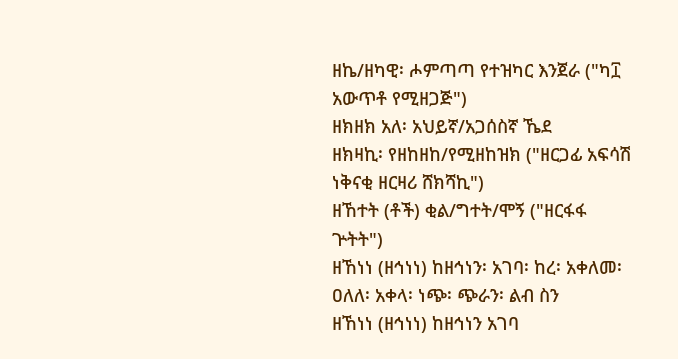ዘኬ/ዘካዊ፡ ሖምጣጣ የተዝካር እንጀራ ("ካ፲ አውጥቶ የሚዘጋጅ")
ዘክዘክ አለ፡ አህይኛ/አጋሰስኛ ኼደ
ዘክዛኪ፡ የዘከዘከ/የሚዘከዝክ ("ዘርጋፊ አፍሳሽ ነቅናቂ ዘርዛሪ ሸክሻኪ")
ዘኸተት (ቶች) ቂል/ግተት/ሞኝ ("ዘርፋፋ ጕትት")
ዘኸነነ (ዘኅነነ) ከዘኅነን፡ አገባ፡ ከረ፡ አቀለመ፡ ዐለለ፡ አቀላ፡ ነጭ፡ ጭራን፡ ልብ ስን
ዘኸነነ (ዘኅነነ) ከዘኅነን አገባ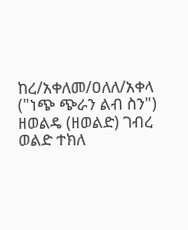ከረ/አቀለመ/ዐለለ/አቀላ ("ነጭ ጭራን ልብ ስን")
ዘወልዴ (ዘወልድ) ገብረ ወልድ ተክለ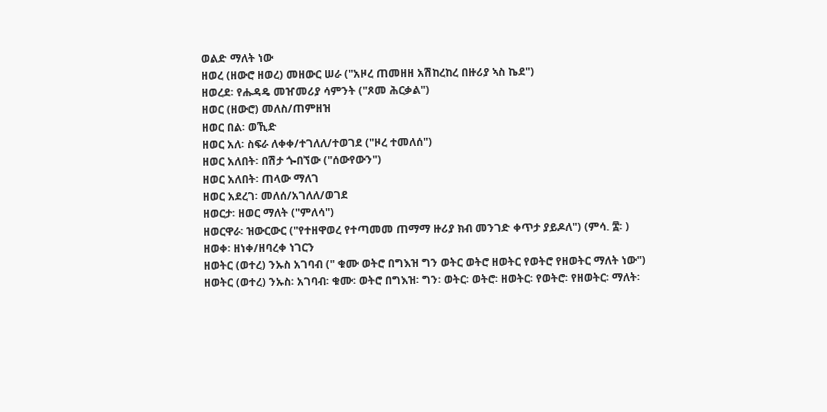ወልድ ማለት ነው
ዘወረ (ዘውሮ ዘወረ) መዘውር ሠራ ("አዞረ ጠመዘዘ አሽከረከረ በዙሪያ ኣስ ኬደ")
ዘወረደ፡ የሑዳዴ መዠመሪያ ሳምንት ("ጾመ ሕርቃል")
ዘወር (ዘውሮ) መለስ/ጠምዘዝ
ዘወር በል፡ ወኺድ
ዘወር አለ፡ ስፍራ ለቀቀ/ተገለለ/ተወገደ ("ዞረ ተመለሰ")
ዘወር አለበት፡ በሽታ ጐበኘው ("ሰውየውን")
ዘወር አለበት፡ ጠላው ማለገ
ዘወር አደረገ፡ መለሰ/አገለለ/ወገደ
ዘወርታ፡ ዘወር ማለት ("ምለሳ")
ዘወርዋራ፡ ዝውርውር ("የተዘዋወረ የተጣመመ ጠማማ ዙሪያ ክብ መንገድ ቀጥታ ያይዶለ") (ምሳ. ፰፡ )
ዘወቀ፡ ዘነቀ/ዘባረቀ ነገርን
ዘወትር (ወተረ) ንኡስ አገባብ (" ቁሙ ወትሮ በግእዝ ግን ወትር ወትሮ ዘወትር የወትሮ የዘወትር ማለት ነው")
ዘወትር (ወተረ) ንኡስ፡ አገባብ፡ ቁሙ፡ ወትሮ በግእዝ፡ ግን፡ ወትር፡ ወትሮ፡ ዘወትር፡ የወትሮ፡ የዘወትር፡ ማለት፡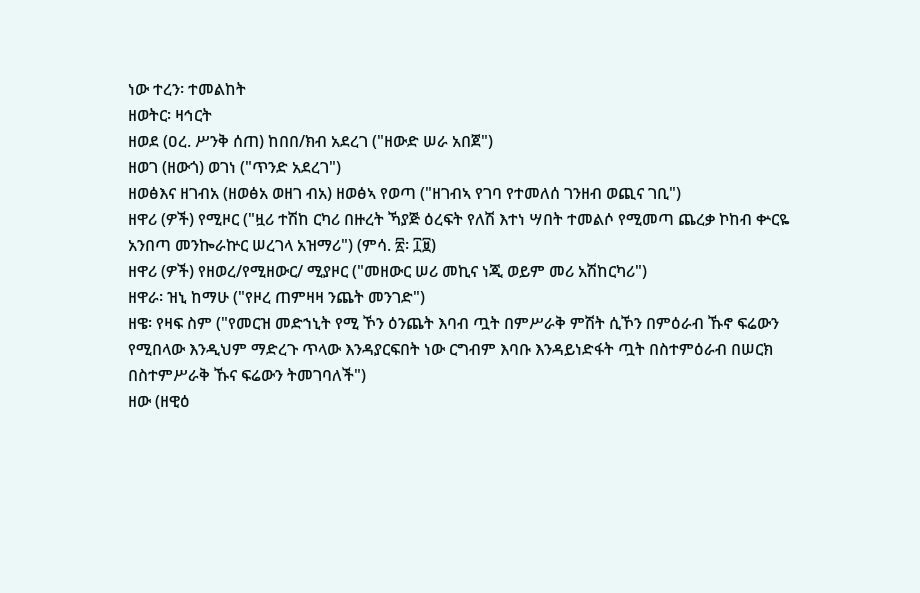ነው ተረን፡ ተመልከት
ዘወትር፡ ዛኅርት
ዘወደ (ዐረ. ሥንቅ ሰጠ) ከበበ/ክብ አደረገ ("ዘውድ ሠራ አበጀ")
ዘወገ (ዘውጎ) ወገነ ("ጥንድ አደረገ")
ዘወፅእና ዘገብአ (ዘወፅአ ወዘገ ብአ) ዘወፅኣ የወጣ ("ዘገብኣ የገባ የተመለሰ ገንዘብ ወጪና ገቢ")
ዘዋሪ (ዎች) የሚዞር ("ዟሪ ተሽከ ርካሪ በዙረት ኻያጅ ዕረፍት የለሽ እተነ ሣበት ተመልሶ የሚመጣ ጨረቃ ኮከብ ቍርዬ አንበጣ መንኰራኵር ሠረገላ አዝማሪ") (ምሳ. ፳፡ ፲፱)
ዘዋሪ (ዎች) የዘወረ/የሚዘውር/ ሚያዞር ("መዘውር ሠሪ መኪና ነጂ ወይም መሪ አሽከርካሪ")
ዘዋራ፡ ዝኒ ከማሁ ("የዞረ ጠምዛዛ ንጨት መንገድ")
ዘዌ፡ የዛፍ ስም ("የመርዝ መድኀኒት የሚ ኾን ዕንጨት እባብ ጧት በምሥራቅ ምሽት ሲኾን በምዕራብ ኹኖ ፍሬውን የሚበላው እንዲህም ማድረጉ ጥላው እንዳያርፍበት ነው ርግብም እባቡ እንዳይነድፋት ጧት በስተምዕራብ በሠርክ በስተምሥራቅ ኹና ፍሬውን ትመገባለች")
ዘው (ዘዊዕ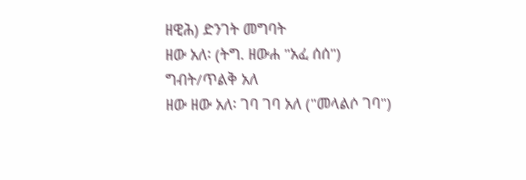ዘዊሕ) ድንገት መግባት
ዘው አለ፡ (ትግ. ዘውሐ "አፈ ሰሰ") ግብት/ጥልቅ አለ
ዘው ዘው አለ፡ ገባ ገባ አለ ("መላልሶ ገባ")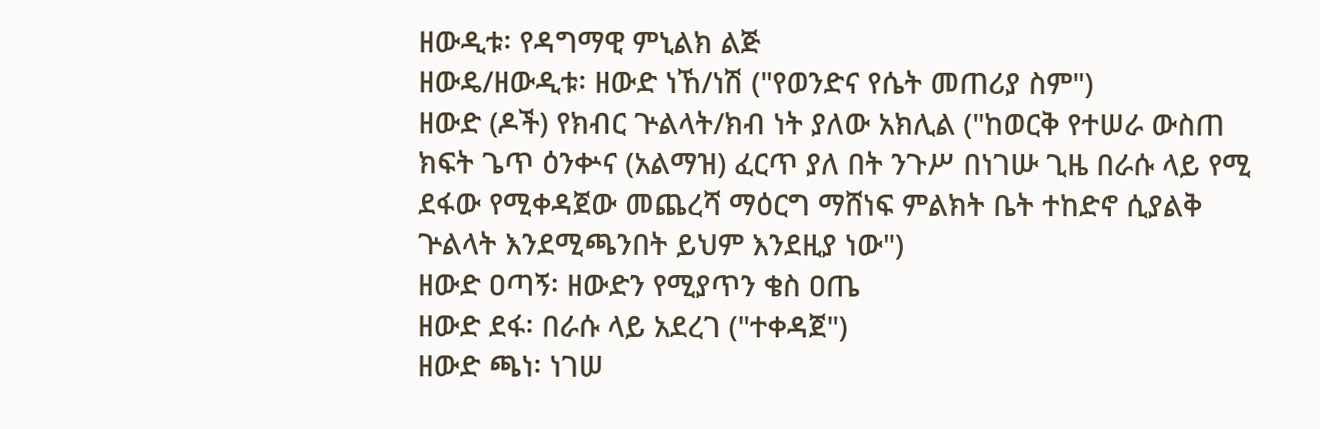ዘውዲቱ፡ የዳግማዊ ምኒልክ ልጅ
ዘውዴ/ዘውዲቱ፡ ዘውድ ነኸ/ነሽ ("የወንድና የሴት መጠሪያ ስም")
ዘውድ (ዶች) የክብር ጕልላት/ክብ ነት ያለው አክሊል ("ከወርቅ የተሠራ ውስጠ ክፍት ጌጥ ዕንቍና (አልማዝ) ፈርጥ ያለ በት ንጉሥ በነገሡ ጊዜ በራሱ ላይ የሚ ደፋው የሚቀዳጀው መጨረሻ ማዕርግ ማሸነፍ ምልክት ቤት ተከድኖ ሲያልቅ ጕልላት እንደሚጫንበት ይህም እንደዚያ ነው")
ዘውድ ዐጣኝ፡ ዘውድን የሚያጥን ቄስ ዐጤ
ዘውድ ደፋ፡ በራሱ ላይ አደረገ ("ተቀዳጀ")
ዘውድ ጫነ፡ ነገሠ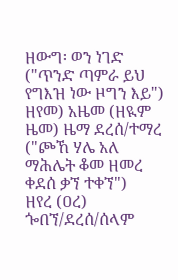ዘውግ፡ ወን ነገድ ("ጥንድ ጣምራ ይህ የግእዝ ነው ዞግን እይ")
ዘየመ) አዜመ (ዘዪም ዜመ) ዜማ ደረሰ/ተማረ ("ጮኸ ሃሌ አለ ማሕሌት ቆመ ዘመረ ቀደሰ ቃኘ ተቀኘ")
ዘየረ (ዐረ) ጐበኘ/ደረሰ/ሰላም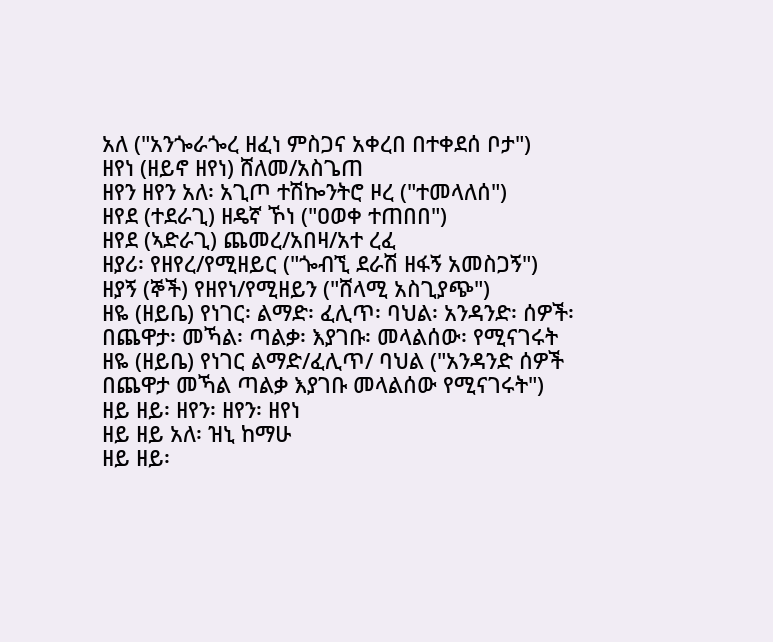አለ ("አንጐራጐረ ዘፈነ ምስጋና አቀረበ በተቀደሰ ቦታ")
ዘየነ (ዘይኖ ዘየነ) ሸለመ/አስጌጠ
ዘየን ዘየን አለ፡ አጊጦ ተሽኰንትሮ ዞረ ("ተመላለሰ")
ዘየደ (ተደራጊ) ዘዴኛ ኾነ ("ዐወቀ ተጠበበ")
ዘየደ (ኣድራጊ) ጨመረ/አበዛ/አተ ረፈ
ዘያሪ፡ የዘየረ/የሚዘይር ("ጐብኚ ደራሽ ዘፋኝ አመስጋኝ")
ዘያኝ (ኞች) የዘየነ/የሚዘይን ("ሸላሚ አስጊያጭ")
ዘዬ (ዘይቤ) የነገር፡ ልማድ፡ ፈሊጥ፡ ባህል፡ አንዳንድ፡ ሰዎች፡ በጨዋታ፡ መኻል፡ ጣልቃ፡ እያገቡ፡ መላልሰው፡ የሚናገሩት
ዘዬ (ዘይቤ) የነገር ልማድ/ፈሊጥ/ ባህል ("አንዳንድ ሰዎች በጨዋታ መኻል ጣልቃ እያገቡ መላልሰው የሚናገሩት")
ዘይ ዘይ፡ ዘየን፡ ዘየን፡ ዘየነ
ዘይ ዘይ አለ፡ ዝኒ ከማሁ
ዘይ ዘይ፡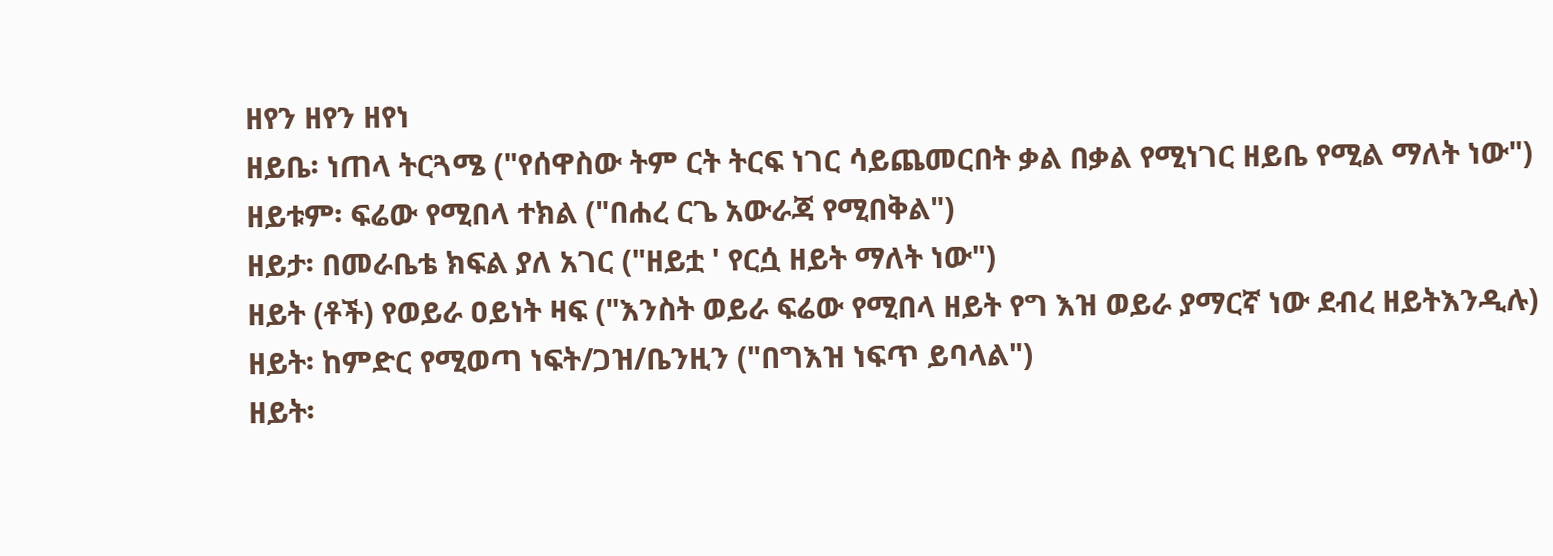ዘየን ዘየን ዘየነ
ዘይቤ፡ ነጠላ ትርጓሜ ("የሰዋስው ትም ርት ትርፍ ነገር ሳይጨመርበት ቃል በቃል የሚነገር ዘይቤ የሚል ማለት ነው")
ዘይቱም፡ ፍሬው የሚበላ ተክል ("በሐረ ርጌ አውራጃ የሚበቅል")
ዘይታ፡ በመራቤቴ ክፍል ያለ አገር ("ዘይቷ ' የርሷ ዘይት ማለት ነው")
ዘይት (ቶች) የወይራ ዐይነት ዛፍ ("እንስት ወይራ ፍሬው የሚበላ ዘይት የግ እዝ ወይራ ያማርኛ ነው ደብረ ዘይትእንዲሉ)
ዘይት፡ ከምድር የሚወጣ ነፍት/ጋዝ/ቤንዚን ("በግእዝ ነፍጥ ይባላል")
ዘይት፡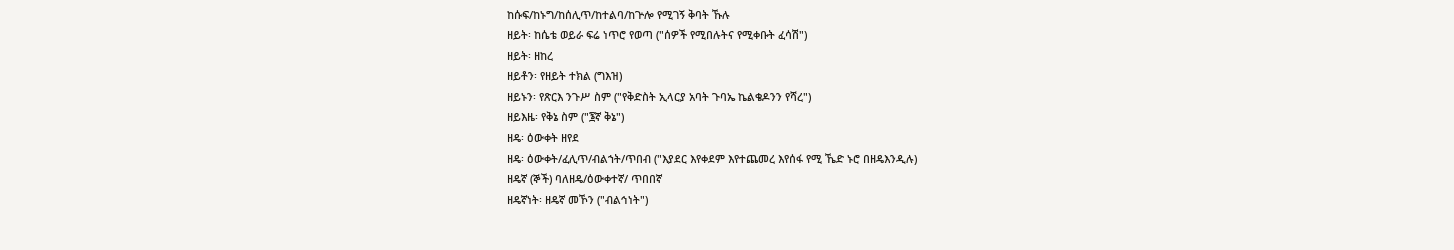ከሱፍ/ከኑግ/ከሰሊጥ/ከተልባ/ከጕሎ የሚገኝ ቅባት ኹሉ
ዘይት፡ ከሴቴ ወይራ ፍሬ ነጥሮ የወጣ ("ሰዎች የሚበሉትና የሚቀቡት ፈሳሽ")
ዘይት፡ ዘከረ
ዘይቶን፡ የዘይት ተክል (ግእዝ)
ዘይኑን፡ የጽርእ ንጉሥ ስም ("የቅድስት ኢላርያ አባት ጉባኤ ኬልቄዶንን የሻረ")
ዘይእዜ፡ የቅኔ ስም ("፮ኛ ቅኔ")
ዘዴ፡ ዕውቀት ዘየደ
ዘዴ፡ ዕውቀት/ፈሊጥ/ብልኀት/ጥበብ ("እያደር እየቀደም እየተጨመረ እየሰፋ የሚ ኼድ ኑሮ በዘዴእንዲሉ)
ዘዴኛ (ኞች) ባለዘዴ/ዕውቀተኛ/ ጥበበኛ
ዘዴኛነት፡ ዘዴኛ መኾን ("ብልኅነት")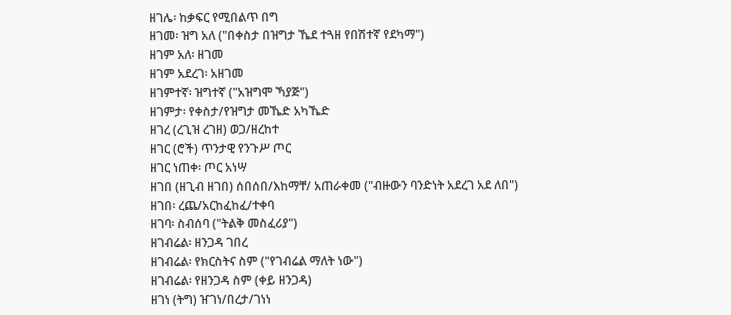ዘገሌ፡ ከቃፍር የሚበልጥ በግ
ዘገመ፡ ዝግ አለ ("በቀስታ በዝግታ ኼደ ተጓዘ የበሽተኛ የደካማ")
ዘገም አለ፡ ዘገመ
ዘገም አደረገ፡ አዘገመ
ዘገምተኛ፡ ዝግተኛ ("አዝግሞ ኻያጅ")
ዘገምታ፡ የቀስታ/የዝግታ መኼድ አካኼድ
ዘገረ (ረጊዝ ረገዘ) ወጋ/ዘረከተ
ዘገር (ሮች) ጥንታዊ የንጉሥ ጦር
ዘገር ነጠቀ፡ ጦር አነሣ
ዘገበ (ዘጊብ ዘገበ) ሰበሰበ/እከማቸ/ አጠራቀመ ("ብዙውን ባንድነት አደረገ አደ ለበ")
ዘገበ፡ ረጨ/አርከፈከፈ/ተቀባ
ዘገባ፡ ስብሰባ ("ትልቅ መስፈሪያ")
ዘገብሬል፡ ዘንጋዳ ገበረ
ዘገብሬል፡ የክርስትና ስም ("የገብሬል ማለት ነው")
ዘገብሬል፡ የዘንጋዳ ስም (ቀይ ዘንጋዳ)
ዘገነ (ትግ) ዠገነ/በረታ/ገነነ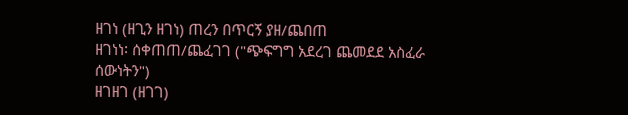ዘገነ (ዘጊን ዘገነ) ጠረን በጥርኝ ያዘ/ጨበጠ
ዘገነነ፡ ሰቀጠጠ/ጨፈገገ ("ጭፍግግ አደረገ ጨመደደ አስፈራ ሰውነትን")
ዘገዘገ (ዘገገ)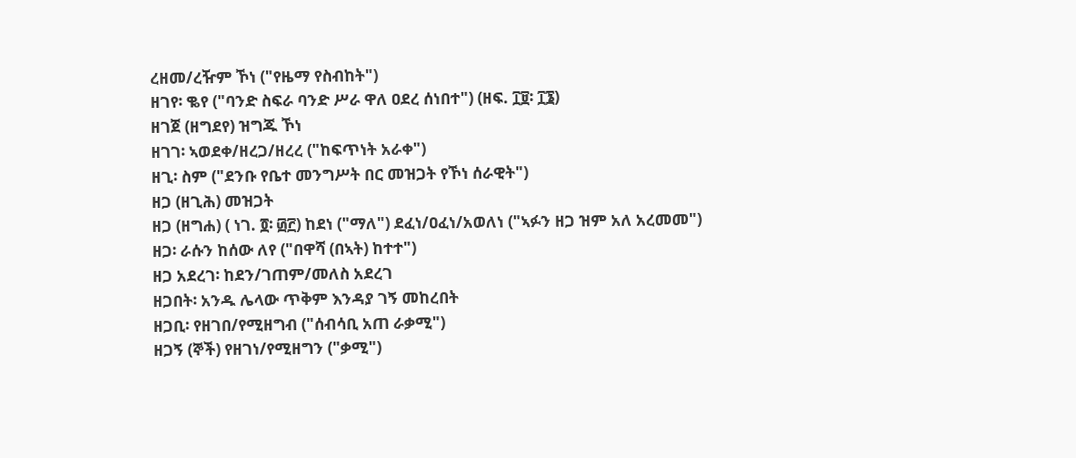ረዘመ/ረዥም ኾነ ("የዜማ የስብከት")
ዘገየ፡ ቈየ ("ባንድ ስፍራ ባንድ ሥራ ዋለ ዐደረ ሰነበተ") (ዘፍ. ፲፱፡ ፲፮)
ዘገጀ (ዘግደየ) ዝግጁ ኾነ
ዘገገ፡ ኣወደቀ/ዘረጋ/ዘረረ ("ከፍጥነት አራቀ")
ዘጊ፡ ስም ("ደንቡ የቤተ መንግሥት በር መዝጋት የኾነ ሰራዊት")
ዘጋ (ዘጊሕ) መዝጋት
ዘጋ (ዘግሐ) ( ነገ. ፬፡ ፴፫) ከደነ ("ማለ") ደፈነ/ዐፈነ/አወለነ ("ኣፉን ዘጋ ዝም አለ አረመመ")
ዘጋ፡ ራሱን ከሰው ለየ ("በዋሻ (በኣት) ከተተ")
ዘጋ አደረገ፡ ከደን/ገጠም/መለስ አደረገ
ዘጋበት፡ አንዱ ሌላው ጥቅም እንዳያ ገኝ መከረበት
ዘጋቢ፡ የዘገበ/የሚዘግብ ("ሰብሳቢ አጠ ራቃሚ")
ዘጋኝ (ኞች) የዘገነ/የሚዘግን ("ቃሚ")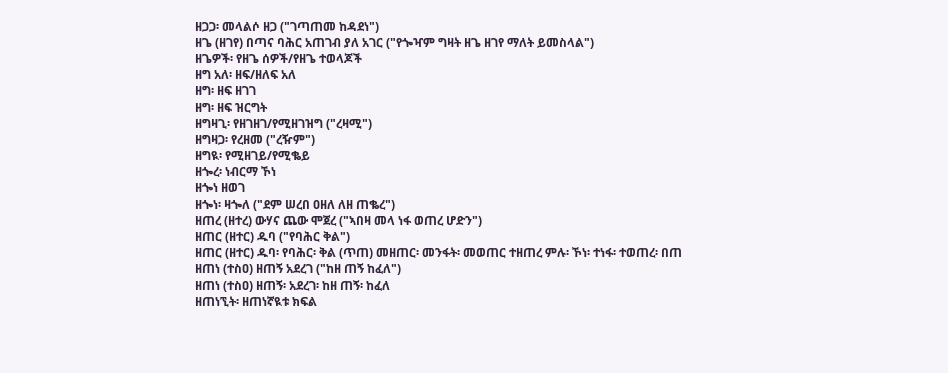ዘጋጋ፡ መላልሶ ዘጋ ("ገጣጠመ ከዳደነ")
ዘጌ (ዘገየ) በጣና ባሕር አጠገብ ያለ አገር ("የጐዣም ግዛት ዘጌ ዘገየ ማለት ይመስላል")
ዘጌዎች፡ የዘጌ ሰዎች/የዘጌ ተወላጆች
ዘግ አለ፡ ዘፍ/ዘለፍ አለ
ዘግ፡ ዘፍ ዘገገ
ዘግ፡ ዘፍ ዝርግት
ዘግዛጊ፡ የዘገዘገ/የሚዘገዝግ ("ረዛሚ")
ዘግዛጋ፡ የረዘመ ("ረዥም")
ዘግዪ፡ የሚዘገይ/የሚቈይ
ዘጐረ፡ ነብርማ ኾነ
ዘጐነ ዘወገ
ዘጐነ፡ ዛጐለ ("ደም ሠረበ ዐዘለ ለዘ ጠቈረ")
ዘጠረ (ዘተረ) ውሃና ጨው ሞጀረ ("ኣበዛ መላ ነፋ ወጠረ ሆድን")
ዘጠር (ዘተር) ዱባ ("የባሕር ቅል")
ዘጠር (ዘተር) ዱባ፡ የባሕር፡ ቅል (ጥጠ) መዘጠር፡ መንፋት፡ መወጠር ተዘጠረ ምሉ፡ ኾነ፡ ተነፋ፡ ተወጠረ፡ በጠ
ዘጠነ (ተስዐ) ዘጠኝ አደረገ ("ከዘ ጠኝ ከፈለ")
ዘጠነ (ተስዐ) ዘጠኝ፡ አደረገ፡ ከዘ ጠኝ፡ ከፈለ
ዘጠነኚት፡ ዘጠነኛዪቱ ክፍል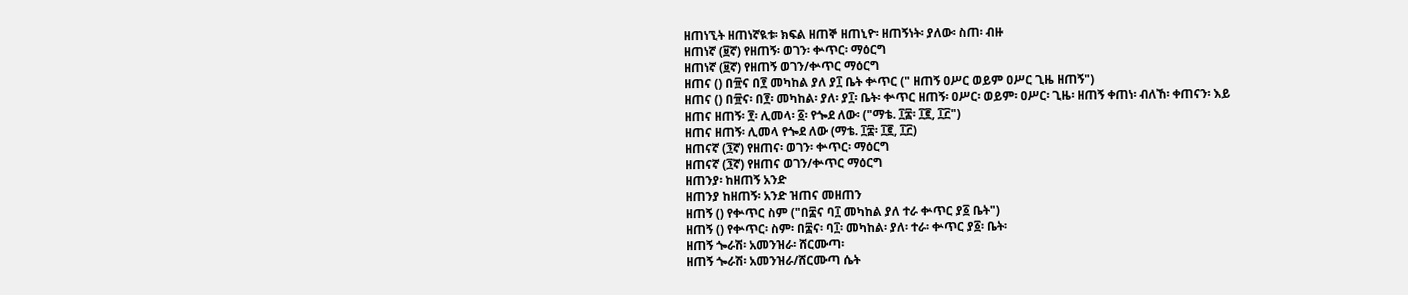ዘጠነኚት ዘጠነኛዪቱ፡ ክፍል ዘጠኞ ዘጠኒዮ፡ ዘጠኝነት፡ ያለው፡ ስጠ፡ ብዙ
ዘጠነኛ (፱ኛ) የዘጠኝ፡ ወገን፡ ቍጥር፡ ማዕርግ
ዘጠነኛ (፱ኛ) የዘጠኝ ወገን/ቍጥር ማዕርግ
ዘጠና () በ፹ና በ፻ መካከል ያለ ያ፲ ቤት ቍጥር (" ዘጠኝ ዐሥር ወይም ዐሥር ጊዜ ዘጠኝ")
ዘጠና () በ፹ና፡ በ፻፡ መካከል፡ ያለ፡ ያ፲፡ ቤት፡ ቍጥር ዘጠኝ፡ ዐሥር፡ ወይም፡ ዐሥር፡ ጊዜ፡ ዘጠኝ ቀጠነ፡ ብለኸ፡ ቀጠናን፡ እይ
ዘጠና ዘጠኝ፡ ፻፡ ሊመላ፡ ፩፡ የጐደ ለው፡ ("ማቴ. ፲፰፡ ፲፪, ፲፫")
ዘጠና ዘጠኝ፡ ሊመላ የጐደ ለው (ማቴ. ፲፰፡ ፲፪, ፲፫)
ዘጠናኛ (፺ኛ) የዘጠና፡ ወገን፡ ቍጥር፡ ማዕርግ
ዘጠናኛ (፺ኛ) የዘጠና ወገን/ቍጥር ማዕርግ
ዘጠንያ፡ ከዘጠኝ አንድ
ዘጠንያ ከዘጠኝ፡ አንድ ዝጠና መዘጠን
ዘጠኝ () የቍጥር ስም ("በ፰ና ባ፲ መካከል ያለ ተራ ቍጥር ያ፩ ቤት")
ዘጠኝ () የቍጥር፡ ስም፡ በ፰ና፡ ባ፲፡ መካከል፡ ያለ፡ ተራ፡ ቍጥር ያ፩፡ ቤት፡
ዘጠኝ ጐራሽ፡ አመንዝራ፡ ሸርሙጣ፡
ዘጠኝ ጐራሽ፡ አመንዝራ/ሸርሙጣ ሴት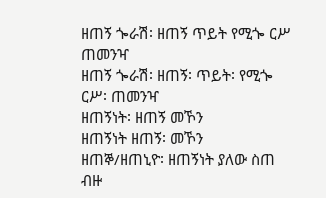ዘጠኝ ጐራሽ፡ ዘጠኝ ጥይት የሚጐ ርሥ ጠመንዣ
ዘጠኝ ጐራሽ፡ ዘጠኝ፡ ጥይት፡ የሚጐ ርሥ፡ ጠመንዣ
ዘጠኝነት፡ ዘጠኝ መኾን
ዘጠኝነት ዘጠኝ፡ መኾን
ዘጠኞ/ዘጠኒዮ፡ ዘጠኝነት ያለው ስጠ ብዙ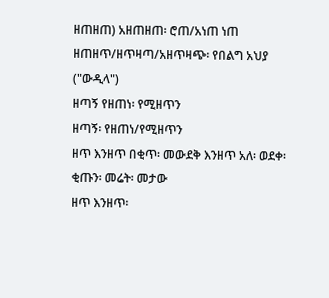ዘጠዘጠ) አዘጠዘጠ፡ ሮጠ/አነጠ ነጠ
ዘጠዘጥ/ዘጥዛጣ/አዘጥዛጭ፡ የበልግ አህያ ("ውዲላ")
ዘጣኝ የዘጠነ፡ የሚዘጥን
ዘጣኝ፡ የዘጠነ/የሚዘጥን
ዘጥ እንዘጥ በቂጥ፡ መውደቅ እንዘጥ አለ፡ ወደቀ፡ ቂጡን፡ መሬት፡ መታው
ዘጥ እንዘጥ፡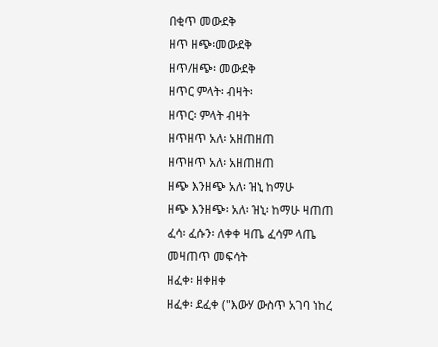በቂጥ መውደቅ
ዘጥ ዘጭ፡መውደቅ
ዘጥ/ዘጭ፡ መውደቅ
ዘጥር ምላት፡ ብዛት፡
ዘጥር፡ ምላት ብዛት
ዘጥዘጥ አለ፡ አዘጠዘጠ
ዘጥዘጥ አለ፡ አዘጠዘጠ
ዘጭ እንዘጭ አለ፡ ዝኒ ከማሁ
ዘጭ እንዘጭ፡ አለ፡ ዝኒ፡ ከማሁ ዛጠጠ ፈሳ፡ ፈሱን፡ ለቀቀ ዛጤ ፈሳም ላጤ መዛጠጥ መፍሳት
ዘፈቀ፡ ዘቀዘቀ
ዘፈቀ፡ ደፈቀ ("እውሃ ውስጥ አገባ ነከረ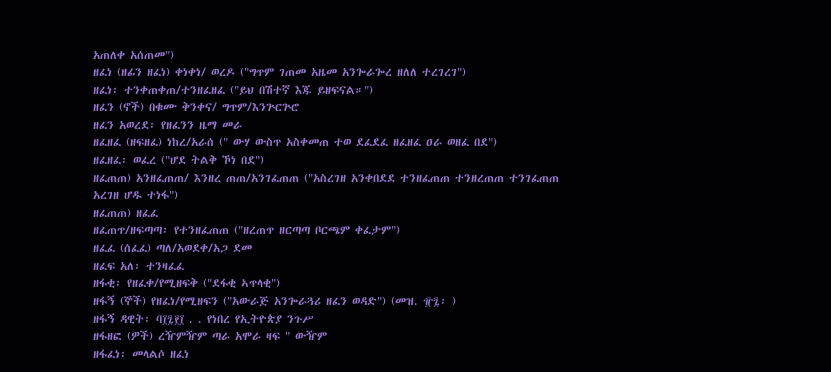አጠለቀ አሰጠመ")
ዘፈነ (ዘፊን ዘፈነ) ቀነቀነ/ ወረዶ ("ግጥም ገጠመ አዜመ አንጐራጐረ ዘለለ ተረገረገ")
ዘፈነ፡ ተንቀጠቀጠ/ተንዘፈዘፈ ("ይህ በሽተኛ እጁ ይዘፍናል።")
ዘፈን (ኖች) በቁሙ ቅንቀና/ ግጥም/እንጕርጕሮ
ዘፈን አወረደ፡ የዘፈንን ዜማ መራ
ዘፈዘፈ (ዘፍዘፈ) ነከረ/አራሰ (" ውሃ ውስጥ አስቀመጠ ተወ ደፈደፈ ዘፈዘፈ ዐራ ወዘፈ በደ")
ዘፈዘፈ፡ ወፈረ ("ሆደ ትልቅ ኾነ በደ")
ዘፈጠጠ) አንዘፈጠጠ/ እንዘረ ጠጠ/አንገፈጠጠ ("አስረገዘ አንቀበደደ ተንዘፈጠጠ ተንዘረጠጠ ተንገፈጠጠ አረገዘ ሆዱ ተነፋ")
ዘፈጠጠ) ዘፈፈ
ዘፈጠጥ/ዘፍጣጣ፡ የተንዘፈጠጠ ("ዘረጠጥ ዘርጣጣ ቦርጫም ቀፈታም")
ዘፈፈ (ሰፈፈ) ጣለ/አወደቀ/አጋ ደመ
ዘፈፍ አለ፡ ተንዛፈፈ
ዘፋቂ፡ የዘፈቀ/የሚዘፍቅ ("ደፋቂ ኣጥላቂ")
ዘፋኝ (ኞች) የዘፈነ/የሚዘፍን ("አውራጅ አንጐራጓሪ ዘፈን ወዳድ") (መዝ. ፹፯፡ )
ዘፋኝ ዳዊት፡ ባ፲፯፻፲ . . የነበረ የኢትዮጵያ ንጉሥ
ዘፋዘፎ (ዎች) ረዥምዥም ጣራ አሞራ ዛፍ " ውዥም
ዘፋፈነ፡ መላልሶ ዘፈነ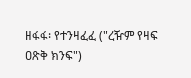ዘፋፋ፡ የተንዛፈፈ ("ረዥም የዛፍ ዐጽቅ ክንፍ")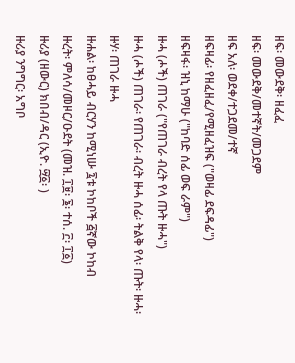ዘፍ፡ መውደቅ፡ ዘፈፈ
ዘፍ፡ መውደቅ/መተኛት/መጋደም
ዘፍ አለ፡ ወደቀ/ተጋደመ/ተኛ
ዘፍዛፊ፡ የዘፈዘፈ/የሚዘፈዝፍ ("ወዛፊ ደፍዳፊ")
ዘፍዛፋ፡ ዝኒ ከማሁ ("ከባድ ሰፊ ወፍ ራም")
ዙሓ (ሖች) ጠገራ ("የጠገራ ብረት የላ ጡት ዙሓ")
ዙሓ (ሖች) ጠገራ፡ የጠገራ፡ ብረት ዙሓ ሰፊ፡ ትልቅ የላ፡ ጡት፡ ዙሓ፡
ዙሃ፡ ጠገራ ዙሓ
ዙሐል፡ ከፀሓይ ብርሃን ከሚነሡ ፯ቱ ኮከቦች ፭ኛው ኮከብ
ዙረት፡ ምለሳ/መዞር/ዑደት (መዝ. ፲፱፡ ፮፡ ተሰ. ፫፡ ፲፩)
ዙሪያ (ዘውር) ክበብ/ዳር (ኢዮ. ፵፩፡ )
ዙሪያ ንግግር፡ አግቦ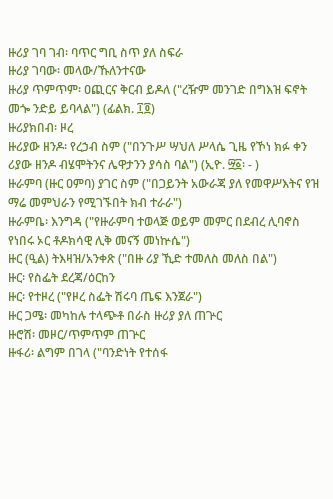ዙሪያ ገባ ገብ፡ ባጥር ግቢ ስጥ ያለ ስፍራ
ዙሪያ ገባው፡ መላው/ኹለንተናው
ዙሪያ ጥምጥም፡ ዐጪርና ቅርብ ይዶለ ("ረዥም መንገድ በግእዝ ፍኖት መጐ ንድይ ይባላል") (ፊልክ. ፲፬)
ዙሪያክበብ፡ ዞረ
ዙሪያው ዘንዶ፡ የረኃብ ስም ("በንጉሥ ሣህለ ሥላሴ ጊዜ የኾነ ክፉ ቀን ሪያው ዘንዶ ብሄሞትንና ሌዋታንን ያሳስ ባል") (ኢዮ. ፵፩፡ - )
ዙራምባ (ዙር ዐምባ) ያገር ስም ("በጋይንት አውራጃ ያለ የመዋሥእትና የዝ ማሬ መምህራን የሚገኙበት ክብ ተራራ")
ዙራምቤ፡ እንግዳ ("የዙራምባ ተወላጅ ወይም መምር በደብረ ሊባኖስ የነበሩ ኦር ቶዶክሳዊ ሊቅ መናኝ መነኵሴ")
ዙር (ዒል) ትእዛዝ/አንቀጽ ("በዙ ሪያ ኺድ ተመለስ መለስ በል")
ዙር፡ የስፌት ደረጃ/ዕርከን
ዙር፡ የተዞረ ("የዞረ ስፌት ሽሩባ ጤፍ እንጀራ")
ዙር ጋሜ፡ መካከሉ ተላጭቶ በራስ ዙሪያ ያለ ጠጕር
ዙሮሽ፡ መዞር/ጥምጥም ጠጕር
ዙፋሪ፡ ልግም በገላ ("ባንድነት የተሰፋ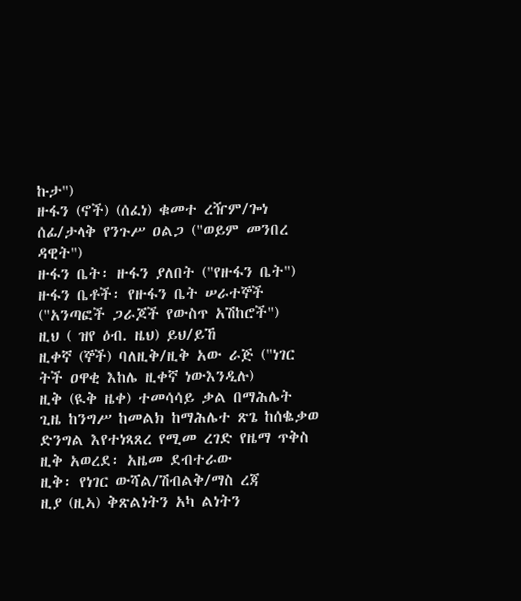ኩታ")
ዙፋን (ኖች) (ሰፈነ) ቁመተ ረዥም/ጐነ ሰፊ/ታላቅ የንጉሥ ዐልጋ ("ወይም መንበረ ዳዊት")
ዙፋን ቤት፡ ዙፋን ያለበት ("የዙፋን ቤት")
ዙፋን ቤቶች፡ የዙፋን ቤት ሠራተኞች ("አንጣፎች ጋራጆች የውስጥ አሽከሮች")
ዚህ ( ዝየ ዕብ. ዜህ) ይህ/ይኸ
ዚቀኛ (ኞች) ባለዚቅ/ዚቅ አው ራጅ ("ነገር ትች ዐዋቂ እከሌ ዚቀኛ ነውእንዲሉ)
ዚቅ (ዪቅ ዜቀ) ተመሳሳይ ቃል በማሕሌት ጊዜ ከንግሥ ከመልክ ከማሕሌተ ጽጌ ከሰቈቃወ ድንግል እየተነጻጸረ የሚመ ረገድ የዜማ ጥቅስ
ዚቅ አወረደ፡ አዜመ ደብተራው
ዚቅ፡ የነገር ውሻል/ሽብልቅ/ማስ ረጃ
ዚያ (ዚኣ) ቅጽልነትን አካ ልነትን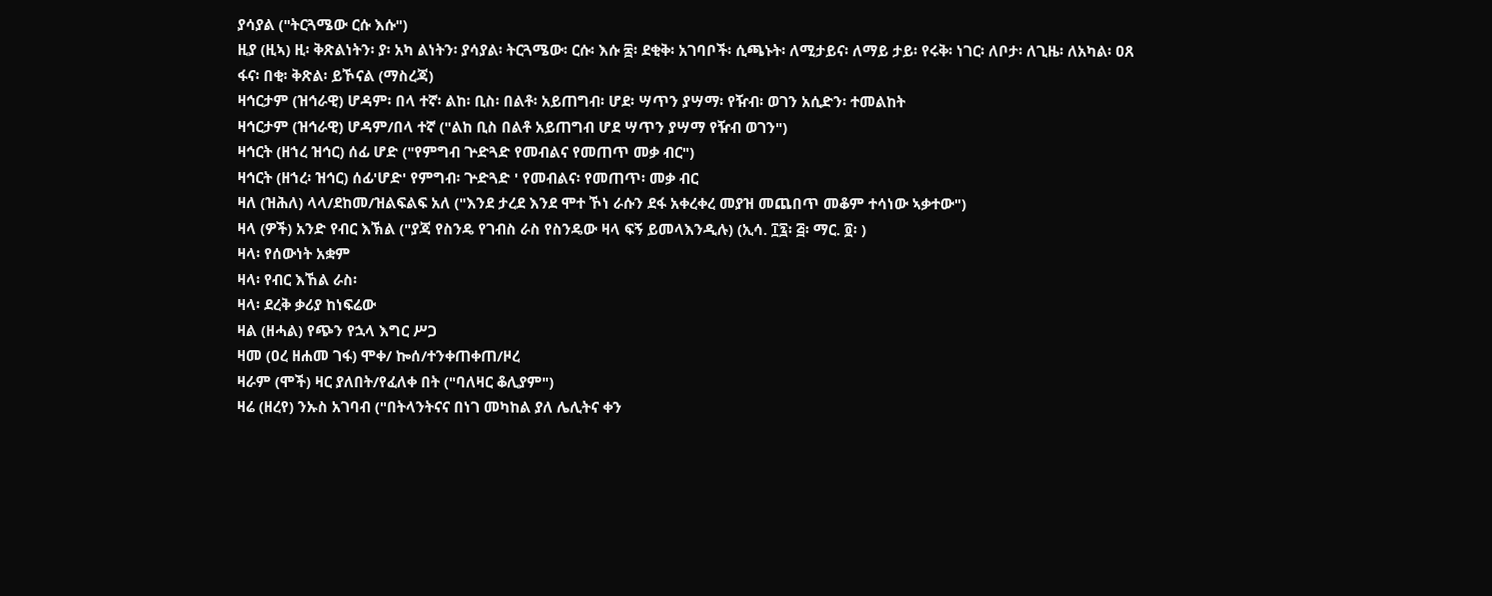ያሳያል ("ትርጓሜው ርሱ እሱ")
ዚያ (ዚኣ) ዚ፡ ቅጽልነትን፡ ያ፡ አካ ልነትን፡ ያሳያል፡ ትርጓሜው፡ ርሱ፡ እሱ ፰፡ ደቂቅ፡ አገባቦች፡ ሲጫኑት፡ ለሚታይና፡ ለማይ ታይ፡ የሩቅ፡ ነገር፡ ለቦታ፡ ለጊዜ፡ ለአካል፡ ዐጸ ፋና፡ በቂ፡ ቅጽል፡ ይኾናል (ማስረጃ)
ዛኅርታም (ዝኅራዊ) ሆዳም፡ በላ ተኛ፡ ልከ፡ ቢስ፡ በልቶ፡ አይጠግብ፡ ሆደ፡ ሣጥን ያሣማ፡ የዥብ፡ ወገን አሲድን፡ ተመልከት
ዛኅርታም (ዝኅራዊ) ሆዳም/በላ ተኛ ("ልከ ቢስ በልቶ አይጠግብ ሆደ ሣጥን ያሣማ የዥብ ወገን")
ዛኅርት (ዘኀረ ዝኅር) ሰፊ ሆድ ("የምግብ ጕድጓድ የመብልና የመጠጥ መቃ ብር")
ዛኅርት (ዘኀረ፡ ዝኅር) ሰፊ'ሆድ' የምግብ፡ ጕድጓድ ' የመብልና፡ የመጠጥ፡ መቃ ብር
ዛለ (ዝሕለ) ላላ/ደከመ/ዝልፍልፍ አለ ("እንደ ታረደ እንደ ሞተ ኾነ ራሱን ደፋ አቀረቀረ መያዝ መጨበጥ መቆም ተሳነው ኣቃተው")
ዛላ (ዎች) አንድ የብር እኽል ("ያጃ የስንዴ የገብስ ራስ የስንዴው ዛላ ፍኝ ይመላእንዲሉ) (ኢሳ. ፲፯፡ ፭፡ ማር. ፬፡ )
ዛላ፡ የሰውነት አቋም
ዛላ፡ የብር እኸል ራስ፡
ዛላ፡ ደረቅ ቃሪያ ከነፍሬው
ዛል (ዘሓል) የጭን የኋላ እግር ሥጋ
ዛመ (ዐረ ዘሐመ ገፋ) ሞቀ/ ኰሰ/ተንቀጠቀጠ/ዞረ
ዛራም (ሞች) ዛር ያለበት/የፈለቀ በት ("ባለዛር ቆሊያም")
ዛሬ (ዘረየ) ንኡስ አገባብ ("በትላንትናና በነገ መካከል ያለ ሌሊትና ቀን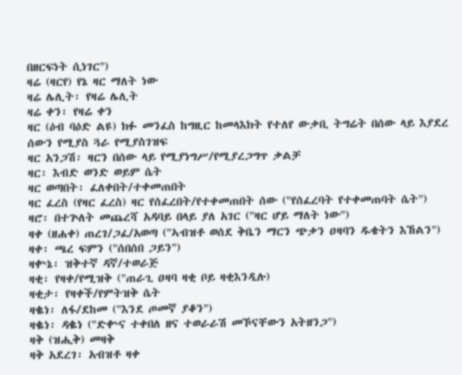በዘርፍነት ሲነገር")
ዛሬ (ዛርየ) የኔ ዛር ማለት ነው
ዛሬ ሌሊት፡ የዛሬ ሌሊት
ዛሬ ቀን፡ የዛሬ ቀን
ዛር (ዕብ ባዕድ ልዩ) ክፉ መንፈስ ከግዚር ከመላእክት የተለየ ውቃቢ ትግሬት በሰው ላይ እያደረ ሰውን የሚያስ ጓራ የሚያስገዝፍ
ዛር አንጋሽ፡ ዛርን በሰው ላይ የሚያነግሥ/የሚያረጋግጥ ቃልቻ
ዛር፡ እብድ ወንድ ወይም ሴት
ዛር ወጣበት፡ ፈለቀበት/ተቀመጠበት
ዛር ፈረስ (የዛር ፈረስ) ዛር የሰፈረበት/የተቀመጠበት ሰው ("የሰፈረባት የተቀመጠባት ሴት")
ዛሮ፡ በተጕለት መጨረሻ አዳባይ በላይ ያለ አገር ("ዛር ሆይ ማለት ነው")
ዛቀ (ዘሐቀ) ጠረገ/ጋፈ/አወጣ ("ኣብዝቶ ወሰደ ቅቤን ማርን ጭቃን ዐዛባን ዱቄትን እኸልን")
ዛቀ፡ ጫረ ፍምን ("ሰበሰበ ጋይን")
ዛቍኔ፡ ዝቅተኛ ዳኛ/ተወራጅ
ዛቂ፡ የዛቀ/የሚዝቅ ("ጠራጊ ዐዛባ ዛቂ ቦይ ዛቂእንዲሉ)
ዛቂታ፡ የዛቀች/የምትዝቅ ሴት
ዛቈነ፡ ለፋ/ደከመ ("እንደ ጦመኛ ያቆን")
ዛቈነ፡ ዳቈነ ("ድቍና ተቀበለ ዘና ተወራራሽ መኾናቸውን አትዘንጋ")
ዛቅ (ዝሒቅ) መዛቅ
ዛቅ አደረገ፡ አብዝቶ ዛቀ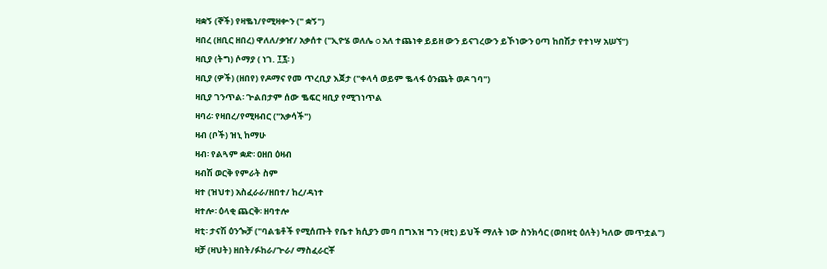ዛቋኝ (ኞች) የዛቈነ/የሚዛቍን (" ቋኝ")
ዛበረ (ዘቢር ዘበረ) ዋለለ/ቃዠ/ አቃሰተ ("ኢዮሄ ወለሌ o አለ ተጨነቀ ይይዘ ውን ይናገረውን ይኾነውን ዐጣ ከበሽታ የተነሣ አሠኘ")
ዛቢያ (ትግ) ሶማያ ( ነገ. ፲፯፡ )
ዛቢያ (ዎች) (ዘበየ) የዶማና የመ ጥረቢያ እጀታ ("ቀላሳ ወይም ቈላፋ ዕንጨት ወዶ ገባ")
ዛቢያ ገንጥል፡ ጕልበታም ሰው ቈፍር ዛቢያ የሚገነጥል
ዛባሪ፡ የዛበረ/የሚዛብር ("አቃሳች")
ዛብ (ቦች) ዝኒ ከማሁ
ዛብ፡ የልጓም ቋድ፡ ዐዘበ ዕዛብ
ዛብሽ ወርቅ የምራት ስም
ዛተ (ዝህተ) አስፈራራ/ዘበተ/ ከረ/ዳነተ
ዛተሎ፡ ዕላቂ ጨርቅ፡ ዘባተሎ
ዛቲ፡ ታናሽ ዕንጐቻ ("ባልቴቶች የሚሰጡት የቤተ ክሲያን መባ በግእዝ ግን (ዛቲ) ይህች ማለት ነው ስንክሳር (ወበዛቲ ዕለት) ካለው መጥቷል")
ዛቻ (ዛህት) ዘበት/ፉከራ/ጕራ/ ማስፈራርቾ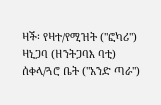ዛች፡ የዛተ/የሚዝት ("ፎካሪ")
ዛኒጋባ (ዘንትጋባእ ባቲ) ሰቀላ/ጓሮ ቤት ("አንድ ጣራ")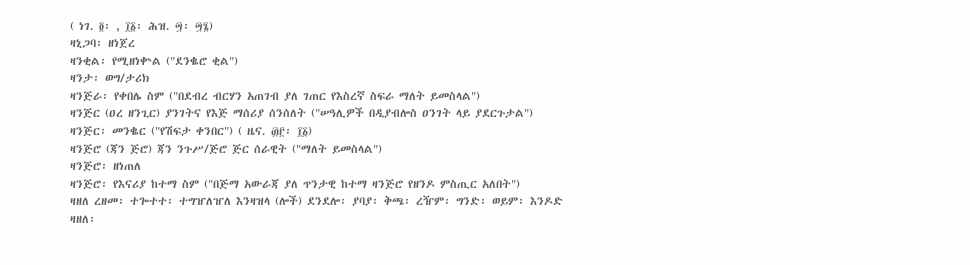( ነገ. ፬፡ , ፲፩፡ ሕዝ. ፵፡ ፵፮)
ዛኒጋባ፡ ዘነጀረ
ዛንቂል፡ የሚዘነቍል ("ደንቈሮ ቂል")
ዛንታ፡ ወግ/ታሪክ
ዛንጅራ፡ የቀበሌ ስም ("በደብረ ብርሃን አጠገብ ያለ ገጠር የእስረኛ ስፍራ ማለት ይመስላል")
ዛንጅር (ዐረ ዘንጊር) ያንገትና የእጅ ማሰሪያ ሰንሰለት ("ሠዓሊዎች በዲያብሎስ ዐንገት ላይ ያደርጉታል")
ዛንጅር፡ መንቈር ("የሽፍታ ቀንበር") ( ዜና. ፴፫፡ ፲፩)
ዛንጅሮ (ጃን ጅሮ) ጃን ንጉሥ/ጅሮ ጅር ሰራዊት ("ማለት ይመስላል")
ዛንጅሮ፡ ዘነጠለ
ዛንጅሮ፡ የእናሪያ ከተማ ስም ("በጅማ አውራጃ ያለ ጥንታዊ ከተማ ዛንጅሮ የዘንዶ ምስጢር አለበት")
ዛዘለ ረዘመ፡ ተጐተተ፡ ተግዠለዠለ እንዛዝላ (ሎች) ደንደሎ፡ ያባያ፡ ቅጫ፡ ረዥም፡ ግንድ፡ ወይም፡ እንዶድ
ዛዘለ፡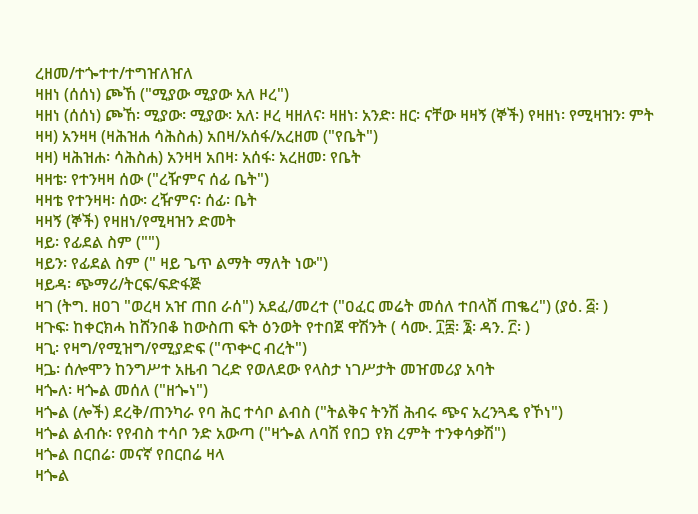ረዘመ/ተጐተተ/ተግዠለዠለ
ዛዘነ (ሰሰነ) ጮኸ ("ሚያው ሚያው አለ ዞረ")
ዛዘነ (ሰሰነ) ጮኸ፡ ሚያው፡ ሚያው፡ አለ፡ ዞረ ዛዘለና፡ ዛዘነ፡ አንድ፡ ዘር፡ ናቸው ዛዛኝ (ኞች) የዛዘነ፡ የሚዛዝን፡ ምት
ዛዛ) አንዛዛ (ዛሕዝሐ ሳሕስሐ) አበዛ/አሰፋ/አረዘመ ("የቤት")
ዛዛ) ዛሕዝሐ፡ ሳሕስሐ) አንዛዛ አበዛ፡ አሰፋ፡ አረዘመ፡ የቤት
ዛዛቴ፡ የተንዛዛ ሰው ("ረዥምና ሰፊ ቤት")
ዛዛቴ የተንዛዛ፡ ሰው፡ ረዥምና፡ ሰፊ፡ ቤት
ዛዛኝ (ኞች) የዛዘነ/የሚዛዝን ድመት
ዛይ፡ የፊደል ስም ("")
ዛይን፡ የፊደል ስም (" ዛይ ጌጥ ልማት ማለት ነው")
ዛይዳ፡ ጭማሪ/ትርፍ/ፍድፋጅ
ዛገ (ትግ. ዘዐገ "ወረዛ አዠ ጠበ ራሰ") አደፈ/መረተ ("ዐፈር መሬት መሰለ ተበላሸ ጠቈረ") (ያዕ. ፭፡ )
ዛጉፍ፡ ከቀርክሓ ከሸንበቆ ከውስጠ ፍት ዕንወት የተበጀ ዋሽንት ( ሳሙ. ፲፰፡ ፮፡ ዳን. ፫፡ )
ዛጊ፡ የዛግ/የሚዝግ/የሚያድፍ ("ጥቍር ብረት")
ዛጔ፡ ሰሎሞን ከንግሥተ አዜብ ገረድ የወለደው የላስታ ነገሥታት መዠመሪያ አባት
ዛጐለ፡ ዛጐል መሰለ ("ዘጐነ")
ዛጐል (ሎች) ደረቅ/ጠንካራ የባ ሕር ተሳቦ ልብስ ("ትልቅና ትንሽ ሕብሩ ጭና አረንጓዴ የኾነ")
ዛጐል ልብሱ፡ የየብስ ተሳቦ ንድ አውጣ ("ዛጐል ለባሽ የበጋ የክ ረምት ተንቀሳቃሽ")
ዛጐል በርበሬ፡ መናኛ የበርበሬ ዛላ
ዛጐል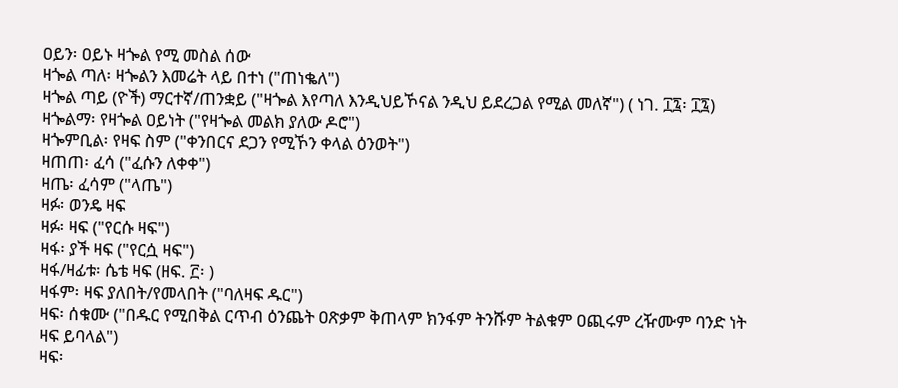ዐይን፡ ዐይኑ ዛጐል የሚ መስል ሰው
ዛጐል ጣለ፡ ዛጐልን እመሬት ላይ በተነ ("ጠነቈለ")
ዛጐል ጣይ (ዮች) ማርተኛ/ጠንቋይ ("ዛጐል እየጣለ እንዲህይኾናል ንዲህ ይደረጋል የሚል መለኛ") ( ነገ. ፲፯፡ ፲፯)
ዛጐልማ፡ የዛጐል ዐይነት ("የዛጐል መልክ ያለው ዶሮ")
ዛጐምቢል፡ የዛፍ ስም ("ቀንበርና ደጋን የሚኾን ቀላል ዕንወት")
ዛጠጠ፡ ፈሳ ("ፈሱን ለቀቀ")
ዛጤ፡ ፈሳም ("ላጤ")
ዛፉ፡ ወንዴ ዛፍ
ዛፉ፡ ዛፍ ("የርሱ ዛፍ")
ዛፋ፡ ያች ዛፍ ("የርሷ ዛፍ")
ዛፋ/ዛፊቱ፡ ሴቴ ዛፍ (ዘፍ. ፫፡ )
ዛፋም፡ ዛፍ ያለበት/የመላበት ("ባለዛፍ ዱር")
ዛፍ፡ ሰቁሙ ("በዱር የሚበቅል ርጥብ ዕንጨት ዐጽቃም ቅጠላም ክንፋም ትንሹም ትልቁም ዐጪሩም ረዥሙም ባንድ ነት ዛፍ ይባላል")
ዛፍ፡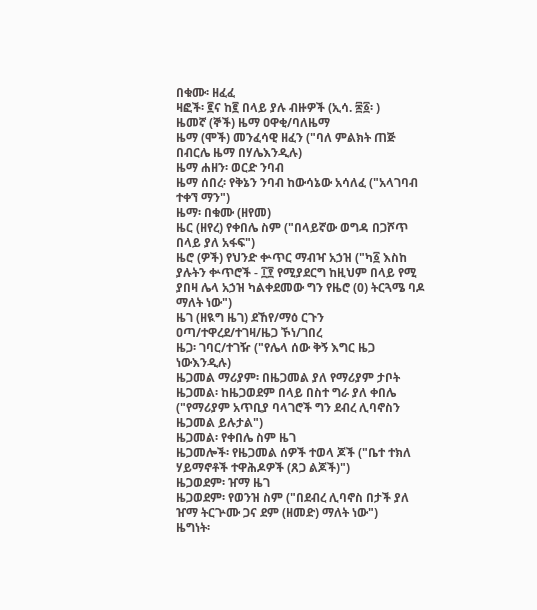በቁሙ፡ ዘፈፈ
ዛፎች፡ ፪ና ከ፪ በላይ ያሉ ብዙዎች (ኢሳ. ፷፩፡ )
ዜመኛ (ኞች) ዜማ ዐዋቂ/ባለዜማ
ዜማ (ሞች) መንፈሳዊ ዘፈን ("ባለ ምልክት ጠጅ በብርሌ ዜማ በሃሌእንዲሉ)
ዜማ ሐዘን፡ ወርድ ንባብ
ዜማ ሰበረ፡ የቅኔን ንባብ ከውሳኔው አሳለፈ ("አላገባብ ተቀኘ ማን")
ዜማ፡ በቁሙ (ዘየመ)
ዜር (ዘየረ) የቀበሌ ስም ("በላይኛው ወግዳ በጋሾጥ በላይ ያለ አፋፍ")
ዜሮ (ዎች) የህንድ ቍጥር ማብዣ አኃዝ ("ካ፩ እስከ ያሉትን ቍጥሮች - ፲፻ የሚያደርግ ከዚህም በላይ የሚ ያበዛ ሌላ አኃዝ ካልቀደመው ግን የዜሮ (0) ትርጓሜ ባዶ ማለት ነው")
ዜገ (ዘዪግ ዜገ) ደኸየ/ማዕ ርጉን ዐጣ/ተዋረደ/ተገዛ/ዜጋ ኾነ/ገበረ
ዜጋ፡ ገባር/ተገዥ ("የሌላ ሰው ቅኝ እግር ዜጋ ነውእንዲሉ)
ዜጋመል ማሪያም፡ በዜጋመል ያለ የማሪያም ታቦት
ዜጋመል፡ ከዜጋወደም በላይ በስተ ግራ ያለ ቀበሌ ("የማሪያም አጥቢያ ባላገሮች ግን ደብረ ሊባኖስን ዜጋመል ይሉታል")
ዜጋመል፡ የቀበሌ ስም ዜገ
ዜጋመሎች፡ የዜጋመል ሰዎች ተወላ ጆች ("ቤተ ተክለ ሃይማኖቶች ተዋሕዶዎች (ጸጋ ልጆች)")
ዜጋወደም፡ ዠማ ዜገ
ዜጋወደም፡ የወንዝ ስም ("በደብረ ሊባኖስ በታች ያለ ዠማ ትርጕሙ ጋና ደም (ዘመድ) ማለት ነው")
ዜግነት፡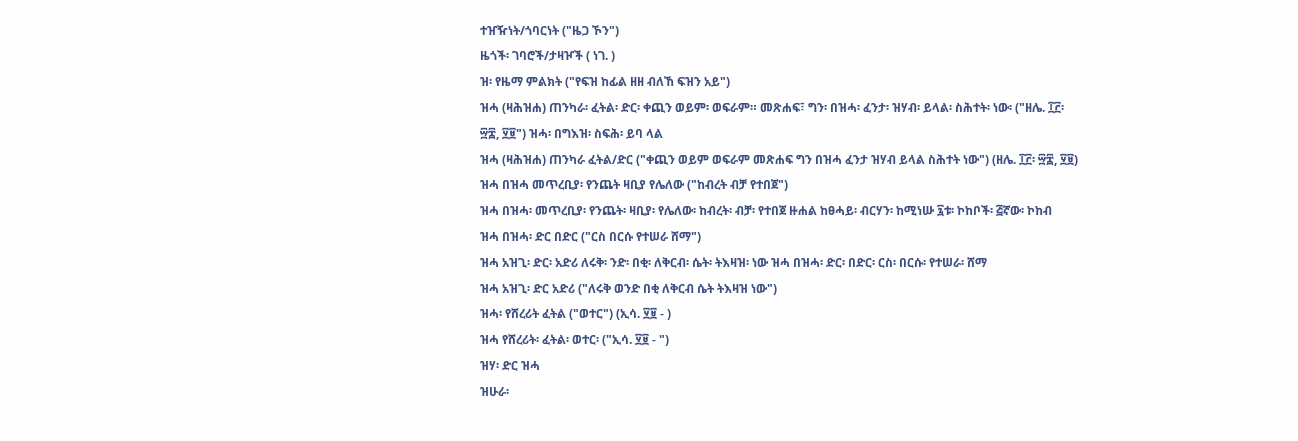ተዠዥነት/ጎባርነት ("ዜጋ ኾን")
ዜጎች፡ ገባሮች/ታዛዦች ( ነገ. )
ዝ፡ የዜማ ምልክት ("የፍዝ ከፊል ዘዘ ብለኸ ፍዝን አይ")
ዝሓ (ዛሕዝሐ) ጠንካራ፡ ፈትል፡ ድር፡ ቀጪን ወይም፡ ወፍራም። መጽሐፍ፣ ግን፡ በዝሓ፡ ፈንታ፡ ዝሃብ፡ ይላል፡ ስሕተት፡ ነው፡ ("ዘሌ. ፲፫፡ ፵፰, ፶፱") ዝሓ፡ በግእዝ፡ ስፍሕ፡ ይባ ላል
ዝሓ (ዛሕዝሐ) ጠንካራ ፈትል/ድር ("ቀጪን ወይም ወፍራም መጽሐፍ ግን በዝሓ ፈንታ ዝሃብ ይላል ስሕተት ነው") (ዘሌ. ፲፫፡ ፵፰, ፶፱)
ዝሓ በዝሓ መጥረቢያ፡ የንጨት ዛቢያ የሌለው ("ከብረት ብቻ የተበጀ")
ዝሓ በዝሓ፡ መጥረቢያ፡ የንጨት፡ ዛቢያ፡ የሌለው፡ ከብረት፡ ብቻ፡ የተበጀ ዙሐል ከፀሓይ፡ ብርሃን፡ ከሚነሡ ፯ቱ፡ ኮከቦች፡ ፭ኛው፡ ኮከብ
ዝሓ በዝሓ፡ ድር በድር ("ርስ በርሱ የተሠራ ሸማ")
ዝሓ አዝጊ፡ ድር፡ አድሪ ለሩቅ፡ ንድ፡ በቂ፡ ለቅርብ፡ ሴት፡ ትእዛዝ፡ ነው ዝሓ በዝሓ፡ ድር፡ በድር፡ ርስ፡ በርሱ፡ የተሠራ፡ ሸማ
ዝሓ አዝጊ፡ ድር አድሪ ("ለሩቅ ወንድ በቂ ለቅርብ ሴት ትእዛዝ ነው")
ዝሓ፡ የሸረሪት ፈትል ("ወተር") (ኢሳ. ፶፱ - )
ዝሓ የሸረሪት፡ ፈትል፡ ወተር፡ ("ኢሳ. ፶፱ - ")
ዝሃ፡ ድር ዝሓ
ዝሁራ፡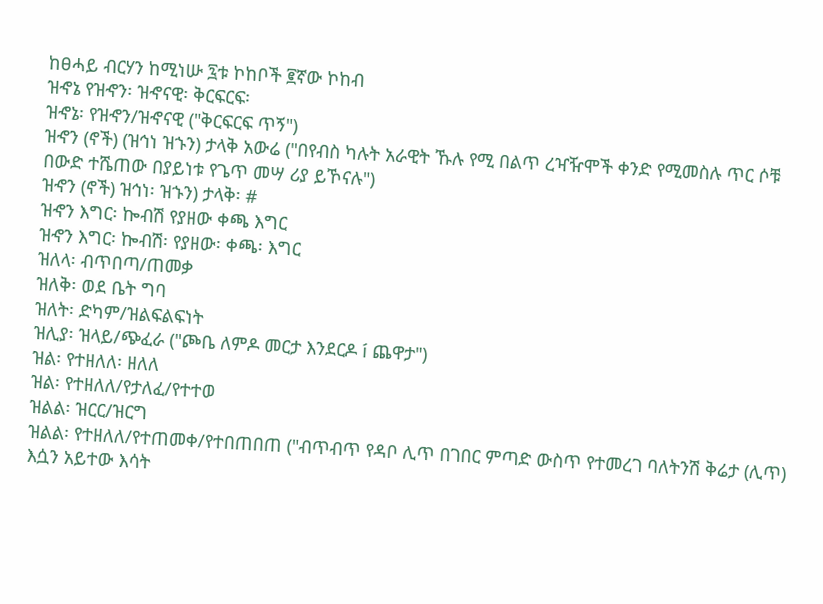ከፀሓይ ብርሃን ከሚነሡ ፯ቱ ኮከቦች ፪ኛው ኮከብ
ዝኆኔ የዝኆን፡ ዝኆናዊ፡ ቅርፍርፍ፡
ዝኆኔ፡ የዝኆን/ዝኆናዊ ("ቅርፍርፍ ጥኝ")
ዝኆን (ኖች) (ዝኅነ ዝኁን) ታላቅ አውሬ ("በየብስ ካሉት አራዊት ኹሉ የሚ በልጥ ረዣዥሞች ቀንድ የሚመስሉ ጥር ሶቹ በውድ ተሼጠው በያይነቱ የጌጥ መሣ ሪያ ይኾናሉ")
ዝኆን (ኖች) ዝኅነ፡ ዝኁን) ታላቅ፡ #
ዝኆን እግር፡ ኰብሽ የያዘው ቀጫ እግር
ዝኆን እግር፡ ኰብሽ፡ የያዘው፡ ቀጫ፡ እግር
ዝለላ፡ ብጥበጣ/ጠመቃ
ዝለቅ፡ ወደ ቤት ግባ
ዝለት፡ ድካም/ዝልፍልፍነት
ዝሊያ፡ ዝላይ/ጭፈራ ("ጮቤ ለምዶ መርታ እንደርዶ í ጨዋታ")
ዝል፡ የተዘለለ፡ ዘለለ
ዝል፡ የተዘለለ/የታለፈ/የተተወ
ዝልል፡ ዝርር/ዝርግ
ዝልል፡ የተዘለለ/የተጠመቀ/የተበጠበጠ ("ብጥብጥ የዳቦ ሊጥ በገበር ምጣድ ውስጥ የተመረገ ባለትንሽ ቅሬታ (ሊጥ) እሷን አይተው እሳት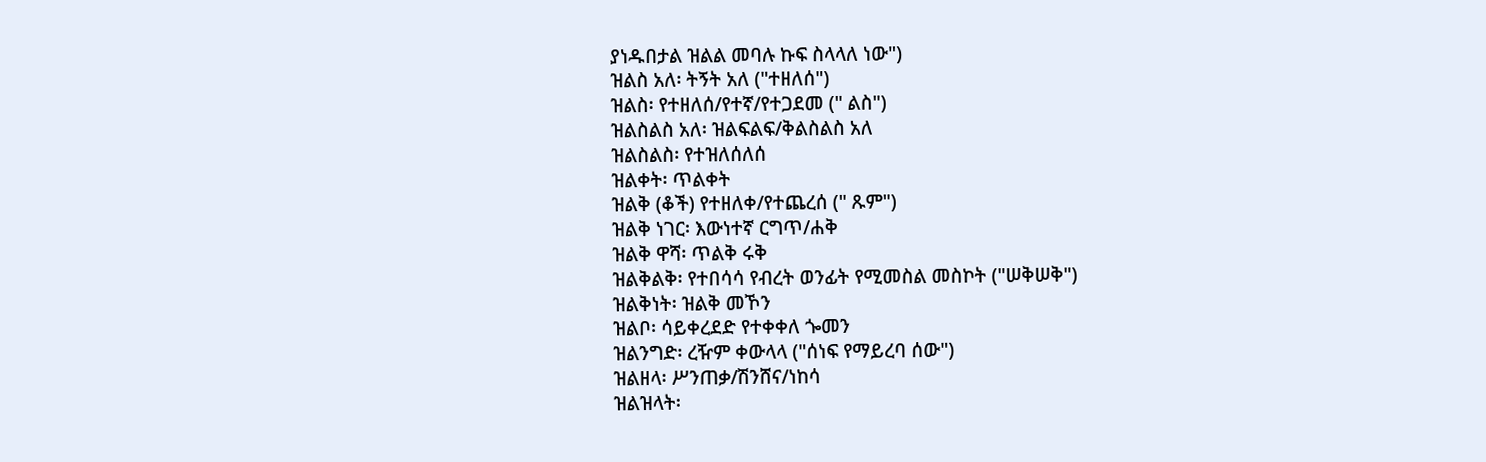ያነዱበታል ዝልል መባሉ ኩፍ ስላላለ ነው")
ዝልስ አለ፡ ትኝት አለ ("ተዘለሰ")
ዝልስ፡ የተዘለሰ/የተኛ/የተጋደመ (" ልስ")
ዝልስልስ አለ፡ ዝልፍልፍ/ቅልስልስ አለ
ዝልስልስ፡ የተዝለሰለሰ
ዝልቀት፡ ጥልቀት
ዝልቅ (ቆች) የተዘለቀ/የተጨረሰ (" ጹም")
ዝልቅ ነገር፡ እውነተኛ ርግጥ/ሐቅ
ዝልቅ ዋሻ፡ ጥልቅ ሩቅ
ዝልቅልቅ፡ የተበሳሳ የብረት ወንፊት የሚመስል መስኮት ("ሠቅሠቅ")
ዝልቅነት፡ ዝልቅ መኾን
ዝልቦ፡ ሳይቀረደድ የተቀቀለ ጐመን
ዝልንግድ፡ ረዥም ቀውላላ ("ሰነፍ የማይረባ ሰው")
ዝልዘላ፡ ሥንጠቃ/ሽንሸና/ነከሳ
ዝልዝላት፡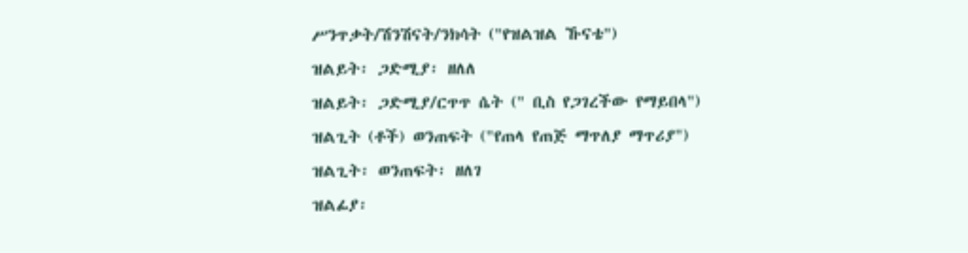ሥንጥቃት/ሽንሽናት/ንክሳት ("የዝልዝል ኹናቴ")
ዝልይት፡ ጋድሚያ፡ ዘለለ
ዝልይት፡ ጋድሚያ/ርጥጥ ሴት (" ቢስ የጋገረችው የማይበላ")
ዝልጊት (ቶች) ወንጠፍት ("የጠላ የጠጅ ማጥለያ ማጥሪያ")
ዝልጊት፡ ወንጠፍት፡ ዘለገ
ዝልፊያ፡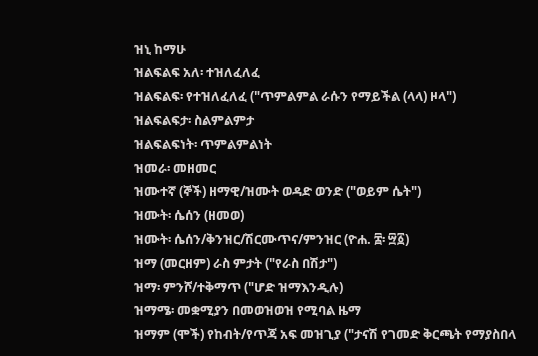ዝኒ ከማሁ
ዝልፍልፍ አለ፡ ተዝለፈለፈ
ዝልፍልፍ፡ የተዝለፈለፈ ("ጥምልምል ራሱን የማይችል (ላላ) ዞላ")
ዝልፍልፍታ፡ ስልምልምታ
ዝልፍልፍነት፡ ጥምልምልነት
ዝመራ፡ መዘመር
ዝሙተኛ (ኞች) ዘማዊ/ዝሙት ወዳድ ወንድ ("ወይም ሴት")
ዝሙት፡ ሴሰን (ዘመወ)
ዝሙት፡ ሴሰን/ቅንዝር/ሽርሙጥና/ምንዝር (ዮሐ. ፰፡ ፵፩)
ዝማ (መርዘም) ራስ ምታት ("የራስ በሽታ")
ዝማ፡ ምንሾ/ተቅማጥ ("ሆድ ዝማእንዲሉ)
ዝማሜ፡ መቋሚያን በመወዝወዝ የሚባል ዜማ
ዝማም (ሞች) የከብት/የጥጃ አፍ መዝጊያ ("ታናሽ የገመድ ቅርጫት የማያስበላ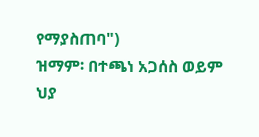የማያስጠባ")
ዝማም፡ በተጫነ አጋሰስ ወይም ህያ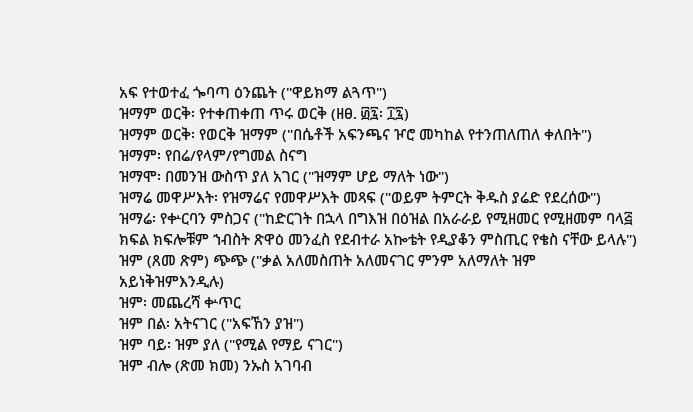አፍ የተወተፈ ጐባጣ ዕንጨት ("ዋይክማ ልጓጥ")
ዝማም ወርቅ፡ የተቀጠቀጠ ጥሩ ወርቅ (ዘፀ. ፴፯፡ ፲፯)
ዝማም ወርቅ፡ የወርቅ ዝማም ("በሴቶች አፍንጫና ዦሮ መካከል የተንጠለጠለ ቀለበት")
ዝማም፡ የበሬ/የላም/የግመል ስናግ
ዝማሞ፡ በመንዝ ውስጥ ያለ አገር ("ዝማም ሆይ ማለት ነው")
ዝማሬ መዋሥእት፡ የዝማሬና የመዋሥእት መጻፍ ("ወይም ትምርት ቅዱስ ያሬድ የደረሰው")
ዝማሬ፡ የቍርባን ምስጋና ("ከድርገት በኋላ በግእዝ በዕዝል በአራራይ የሚዘመር የሚዘመም ባላ፭ ክፍል ክፍሎቹም ኀብስት ጽዋዕ መንፈስ የደብተራ አኰቴት የዲያቆን ምስጢር የቄስ ናቸው ይላሉ")
ዝም (ጸመ ጽም) ጭጭ ("ቃል አለመስጠት አለመናገር ምንም አለማለት ዝም አይነቅዝምእንዲሉ)
ዝም፡ መጨረሻ ቍጥር
ዝም በል፡ አትናገር ("አፍኸን ያዝ")
ዝም ባይ፡ ዝም ያለ ("የሚል የማይ ናገር")
ዝም ብሎ (ጽመ ክመ) ንኡስ አገባብ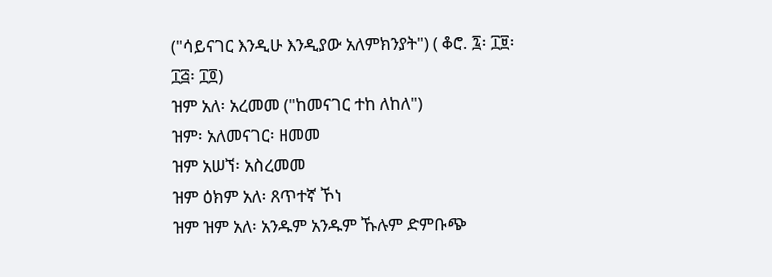("ሳይናገር እንዲሁ እንዲያው አለምክንያት") ( ቆሮ. ፯፡ ፲፱፡ ፲፭፡ ፲፬)
ዝም አለ፡ አረመመ ("ከመናገር ተከ ለከለ")
ዝም፡ አለመናገር፡ ዘመመ
ዝም አሠኘ፡ አስረመመ
ዝም ዕክም አለ፡ ጸጥተኛ ኾነ
ዝም ዝም አለ፡ አንዱም አንዱም ኹሉም ድምቡጭ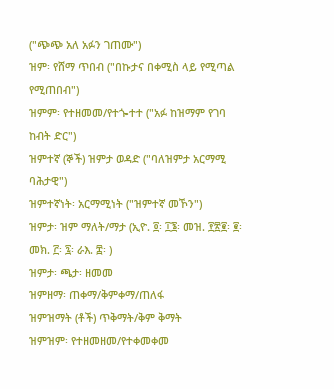("ጭጭ አለ አፉን ገጠሙ")
ዝም፡ የሸማ ጥበብ ("በኩታና በቀሚስ ላይ የሚጣል የሚጠበብ")
ዝምም፡ የተዘመመ/የተጐተተ ("አፉ ከዝማም የገባ ከብት ድር")
ዝምተኛ (ኞች) ዝምታ ወዳድ ("ባለዝምታ አርማሚ ባሕታዊ")
ዝምተኛነት፡ አርማሚነት ("ዝምተኛ መኾን")
ዝምታ፡ ዝም ማለት/ማታ (ኢዮ. ፬፡ ፲፮፡ መዝ. ፻፳፪፡ ፪፡ መክ. ፫፡ ፯፡ ራእ. ፰፡ )
ዝምታ፡ ጫታ፡ ዘመመ
ዝምዘማ፡ ጠቀማ/ቅምቀማ/ጠለፋ
ዝምዝማት (ቶች) ጥቅማት/ቅም ቅማት
ዝምዝም፡ የተዘመዘመ/የተቀመቀመ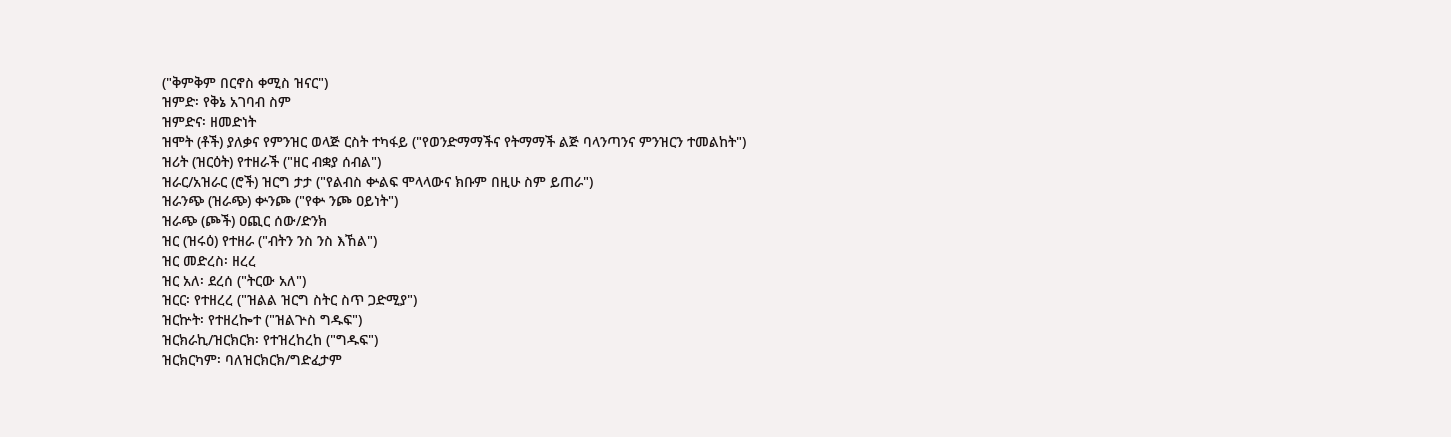("ቅምቅም በርኖስ ቀሚስ ዝናር")
ዝምድ፡ የቅኔ አገባብ ስም
ዝምድና፡ ዘመድነት
ዝሞት (ቶች) ያለቃና የምንዝር ወላጅ ርስት ተካፋይ ("የወንድማማችና የትማማች ልጅ ባላንጣንና ምንዝርን ተመልከት")
ዝሪት (ዝርዕት) የተዘራች ("ዘር ብቋያ ሰብል")
ዝራር/አዝራር (ሮች) ዝርግ ታታ ("የልብስ ቍልፍ ሞላላውና ክቡም በዚሁ ስም ይጠራ")
ዝራንጭ (ዝራጭ) ቍንጮ ("የቍ ንጮ ዐይነት")
ዝራጭ (ጮች) ዐጪር ሰው/ድንክ
ዝር (ዝሩዕ) የተዘራ ("ብትን ንስ ንስ እኸል")
ዝር መድረስ፡ ዘረረ
ዝር አለ፡ ደረሰ ("ትርው አለ")
ዝርር፡ የተዘረረ ("ዝልል ዝርግ ስትር ስጥ ጋድሚያ")
ዝርኵት፡ የተዘረኰተ ("ዝልጕስ ግዱፍ")
ዝርክራኪ/ዝርክርክ፡ የተዝረከረከ ("ግዱፍ")
ዝርክርካም፡ ባለዝርክርክ/ግድፈታም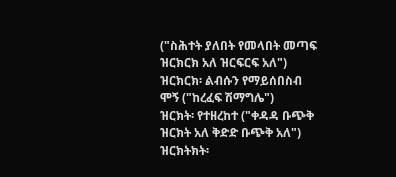("ስሕተት ያለበት የመላበት መጣፍ ዝርክርክ አለ ዝርፍርፍ አለ")
ዝርክርክ፡ ልብሱን የማይሰበስብ ሞኝ ("ከረፈፍ ሽማግሌ")
ዝርክት፡ የተዘረከተ ("ቀዳዳ ቡጭቅ ዝርክት አለ ቅድድ ቡጭቅ አለ")
ዝርክትክት፡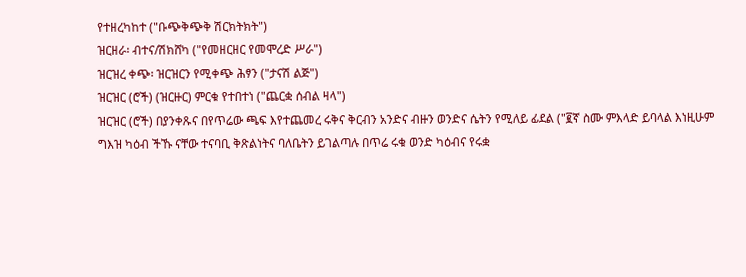የተዘረካከተ ("ቡጭቅጭቅ ሽርክትክት")
ዝርዘራ፡ ብተና/ሽክሸካ ("የመዘርዘር የመሞረድ ሥራ")
ዝርዝረ ቀጭ፡ ዝርዝርን የሚቀጭ ሕፃን ("ታናሽ ልጅ")
ዝርዝር (ሮች) (ዝርዙር) ምርቁ የተበተነ ("ጨርቋ ሰብል ዛላ")
ዝርዝር (ሮች) በያንቀጹና በየጥሬው ጫፍ እየተጨመረ ሩቅና ቅርብን አንድና ብዙን ወንድና ሴትን የሚለይ ፊደል ("፪ኛ ስሙ ምእላድ ይባላል እነዚሁም ግእዝ ካዕብ ችኹ ናቸው ተናባቢ ቅጽልነትና ባለቤትን ይገልጣሉ በጥሬ ሩቁ ወንድ ካዕብና የሩቋ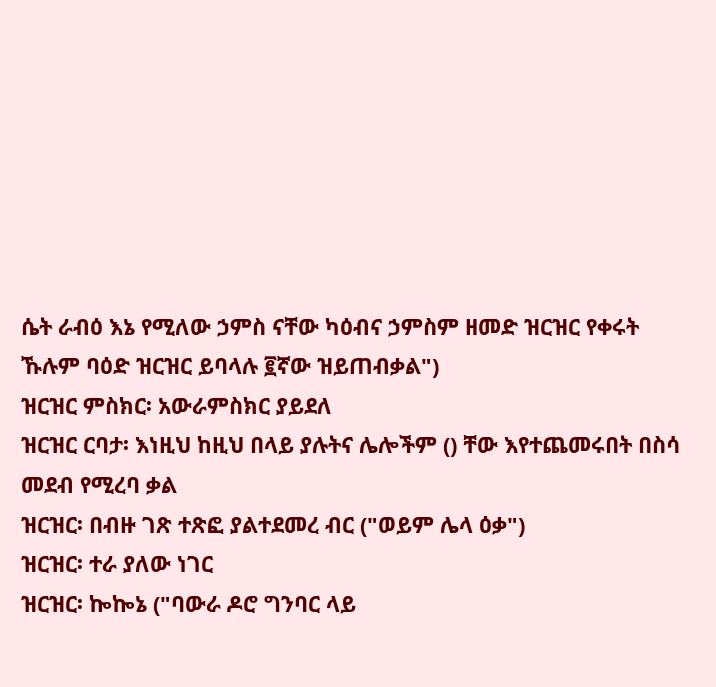ሴት ራብዕ እኔ የሚለው ኃምስ ናቸው ካዕብና ኃምስም ዘመድ ዝርዝር የቀሩት ኹሉም ባዕድ ዝርዝር ይባላሉ ፪ኛው ዝይጠብቃል")
ዝርዝር ምስክር፡ አውራምስክር ያይደለ
ዝርዝር ርባታ፡ እነዚህ ከዚህ በላይ ያሉትና ሌሎችም () ቸው እየተጨመሩበት በስሳ መደብ የሚረባ ቃል
ዝርዝር፡ በብዙ ገጽ ተጽፎ ያልተደመረ ብር ("ወይም ሌላ ዕቃ")
ዝርዝር፡ ተራ ያለው ነገር
ዝርዝር፡ ኰኰኔ ("ባውራ ዶሮ ግንባር ላይ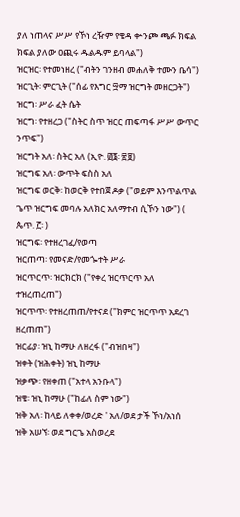ያለ ነጠላና ሥሥ የኾነ ረዥም የቄዳ ቍንጮ ጫፉ ክፍል ክፍል ያለው ዐጪሩ ዱልዱም ይባላል")
ዝርዝር፡ የተመነዘረ ("ብትን ገንዘብ መሐለቅ ተሙን ቤሳ")
ዝርጊት፡ ምርጊት ("ሰፊ የእግር ፵ማ ዝርግት መዘርጋት")
ዝርግ፡ ሥራ ፈት ሴት
ዝርግ፡ የተዘረጋ ("ስትር ስጥ ዝርር ጠፍጣፋ ሥሥ ውጥር ንጥፍ")
ዝርግት አለ፡ ስትር አለ (ኢዮ. ፴፮፡ ፳፱)
ዝርግፍ አለ፡ ውጥት ፍስስ አለ
ዝርግፍ ወርቅ፡ ከወርቅ የተበጀ ዶቃ ("ወይም እንጥልጥል ጌጥ ዝርግፍ መባሉ አለክር አለማተብ ሲኾን ነው") ( ጴጥ. ፫፡ )
ዝርግፍ፡ የተዘረገፈ/የወጣ
ዝርጠጣ፡ የመናድ/የመጐተት ሥራ
ዝርጥርጥ፡ ዝርክርክ ("የቀረ ዝርጥርጥ አለ ተዝረጠረጠ")
ዝርጥጥ፡ የተዘረጠጠ/የተናደ ("ክምር ዝርጥጥ አደረገ ዘረጠጠ")
ዝርፊያ፡ ዝኒ ከማሁ ለዘረፋ ("ብዝበዛ")
ዝቀት (ዝሕቀት) ዝኒ ከማሁ
ዝቃጭ፡ የዘቀጠ ("አተላ አንቡላ")
ዝቄ፡ ዝኒ ከማሁ ("ከፊለ ስም ነው")
ዝቅ አለ፡ ከላይ ለቀቀ/ወረድ ' አለ/ወደ ታች ኾነ/አነሰ
ዝቅ አሠኘ፡ ወደ ግርጌ አስወረደ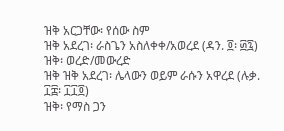ዝቅ አርጋቸው፡ የሰው ስም
ዝቅ አደረገ፡ ራስጌን አስለቀቀ/አወረደ (ዳን. ፬፡ ፴፯)
ዝቅ፡ ወረድ/መውረድ
ዝቅ ዝቅ አደረገ፡ ሌላውን ወይም ራሱን አዋረደ (ሉቃ. ፲፰፡ ፲፲፬)
ዝቅ፡ የማስ ጋን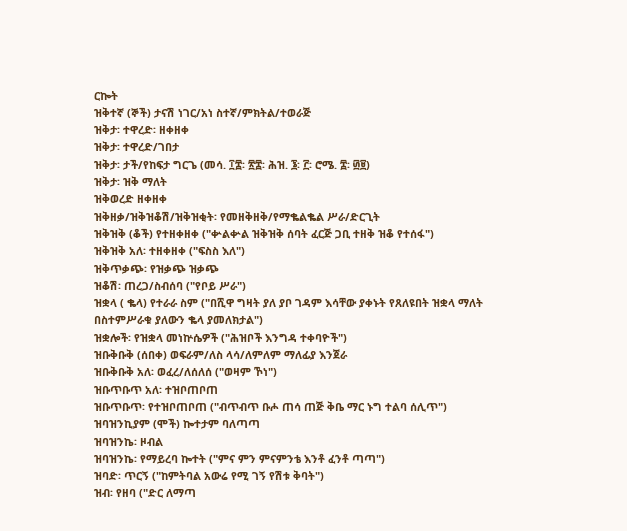ርኰት
ዝቅተኛ (ኞች) ታናሽ ነገር/አነ ስተኛ/ምክትል/ተወራጅ
ዝቅታ፡ ተዋረድ፡ ዘቀዘቀ
ዝቅታ፡ ተዋረድ/ገበታ
ዝቅታ፡ ታች/የከፍታ ግርጌ (መሳ. ፲፰፡ ፳፰፡ ሕዝ. ፮፡ ፫፡ ሮሜ. ፰፡ ፴፱)
ዝቅታ፡ ዝቅ ማለት
ዝቅወረድ ዘቀዘቀ
ዝቅዘቃ/ዝቅዝቆሽ/ዝቅዝቂት፡ የመዘቅዘቅ/የማቈልቈል ሥራ/ድርጊት
ዝቅዝቅ (ቆች) የተዘቀዘቀ ("ቍልቍል ዝቅዝቅ ሰባት ፈርጅ ጋቢ ተዘቅ ዝቆ የተሰፋ")
ዝቅዝቅ አለ፡ ተዘቀዘቀ ("ፍስስ እለ")
ዝቅጥቃጭ፡ የዝቃጭ ዝቃጭ
ዝቆሽ፡ ጠረጋ/ስብሰባ ("የቦይ ሥራ")
ዝቋላ ( ቈላ) የተራራ ስም ("በሺዋ ግዛት ያለ ያቦ ገዳም እሳቸው ያቀኑት የጸለዩበት ዝቋላ ማለት በስተምሥራቁ ያለውን ቈላ ያመለክታል")
ዝቋሎች፡ የዝቋላ መነኵሴዎች ("ሕዝቦች እንግዳ ተቀባዮች")
ዝቡቅቡቅ (ሰበቀ) ወፍራም/ለስ ላሳ/ለምለም ማለፊያ እንጀራ
ዝቡቅቡቅ አለ፡ ወፈረ/ለሰለሰ ("ወዛም ኾነ")
ዝቡጥቡጥ አለ፡ ተዝቦጠቦጠ
ዝቡጥቡጥ፡ የተዝቦጠቦጠ ("ብጥብጥ ቡሖ ጠሳ ጠጅ ቅቤ ማር ኑግ ተልባ ሰሊጥ")
ዝባዝንኪያም (ሞች) ኰተታም ባለጣጣ
ዝባዝንኬ፡ ዞብል
ዝባዝንኬ፡ የማይረባ ኰተት ("ምና ምን ምናምንቴ እንቶ ፈንቶ ጣጣ")
ዝባድ፡ ጥርኝ ("ከምትባል አውሬ የሚ ገኝ የሽቱ ቅባት")
ዝብ፡ የዘባ ("ድር ለማጣ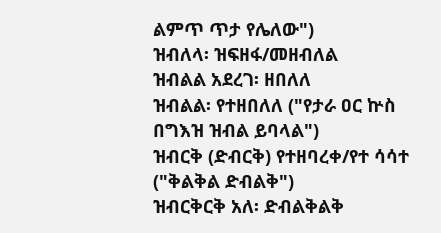ልምጥ ጥታ የሌለው")
ዝብለላ፡ ዝፍዘፋ/መዘብለል
ዝብልል አደረገ፡ ዘበለለ
ዝብልል፡ የተዘበለለ ("የታራ ዐር ኵስ በግእዝ ዝብል ይባላል")
ዝብርቅ (ድብርቅ) የተዘባረቀ/የተ ሳሳተ ("ቅልቅል ድብልቅ")
ዝብርቅርቅ አለ፡ ድብልቅልቅ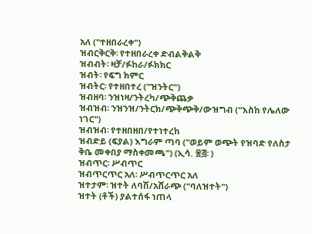አለ ("ተዘበራረቀ")
ዝብርቅርቅ፡ የተዘበራረቀ ድብልቅልቅ
ዝብብት፡ ዛቻ/ፉከራ/ፉክክር
ዝብት፡ የፍግ ክምር
ዝብትር፡ የተዘበተረ ("ዝንትር")
ዝብዘባ፡ ንዝነዛ/ንትረካ/ጭቅጨቃ
ዝብዝብ፡ ንዝንዝ/ንትርክ/ጭቅጭቅ/ውዝግብ ("እስከ የሌለው ነገር")
ዝብዝብ፡ የተዘበዘበ/የተነተረከ
ዝብድይ (ፍያል) እግራም ጣባ ("ወይም ወጭት የዝባድ የለስታ ቅቤ መቀበያ ማስቀመጫ") (ኢሳ. ፷፭፡ )
ዝብጥር፡ ሥብጥር
ዝብጥርጥር አለ፡ ሥብጥርጥር አለ
ዝተታም፡ ዝተት ለባሽ/አሸራጭ ("ባለዝተት")
ዝተት (ቶች) ያልተሰፋ ነጠላ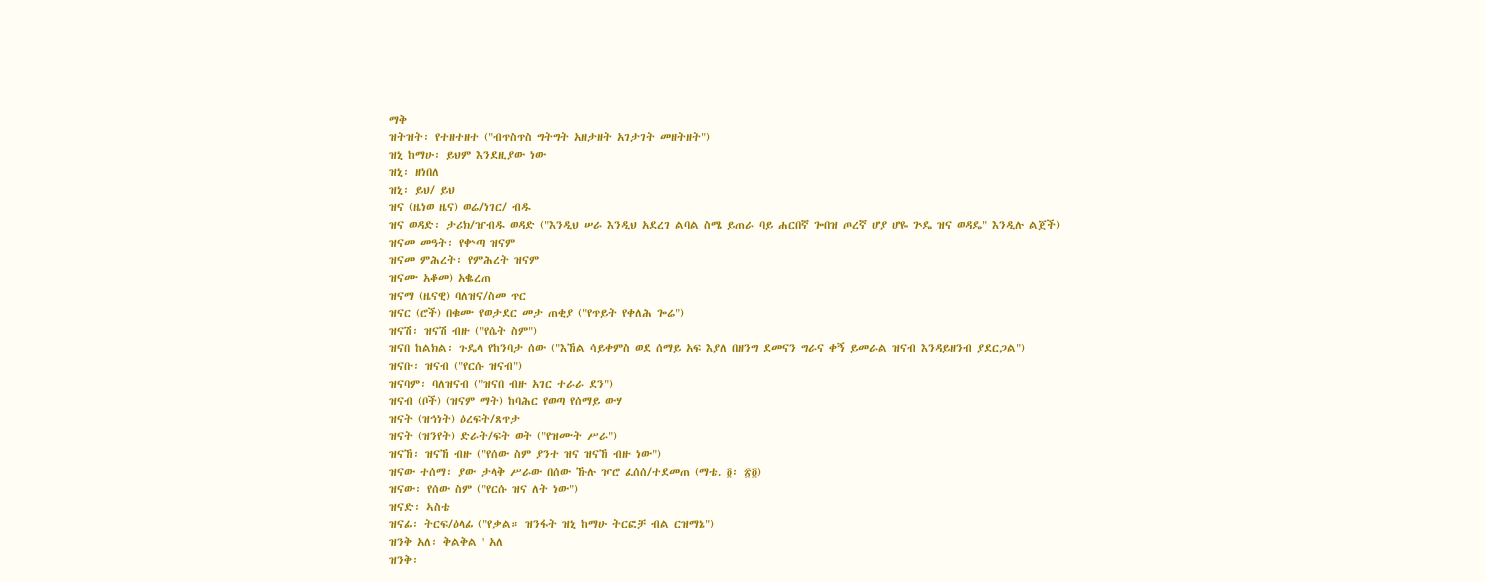ማቅ
ዝትዝት፡ የተዘተዘተ ("ብጥስጥስ ግትግት አዘታዘት አገታገት መዘትዘት")
ዝኒ ከማሁ፡ ይህም እንደዚያው ነው
ዝኒ፡ ዘነበለ
ዝኒ፡ ይህ/ ይህ
ዝና (ዜነወ ዜና) ወሬ/ነገር/ ብዱ
ዝና ወዳድ፡ ታሪክ/ዠብዱ ወዳድ ("እንዲህ ሠራ እንዲህ አደረገ ልባል ስሜ ይጠራ ባይ ሐርበኛ ጐበዝ ጦረኛ ሆያ ሆዬ ጕዴ ዝና ወዳዴ" እንዲሉ ልጀች)
ዝናመ መዓት፡ የቍጣ ዝናም
ዝናመ ምሕረት፡ የምሕረት ዝናም
ዝናሙ አቆመ) አቈረጠ
ዝናማ (ዜናዊ) ባለዝና/ስመ ጥር
ዝናር (ሮች) በቁሙ የወታደር መታ ጠቂያ ("የጥይት የቀለሕ ጐሬ")
ዝናሽ፡ ዝናሽ ብዙ ("የሴት ስም")
ዝናበ ከልክል፡ ጉዴላ የከንባታ ሰው ("እኸል ሳይቀምስ ወደ ሰማይ አፍ እያለ በዘንግ ደመናን ግራና ቀኝ ይመራል ዝናብ እንዳይዘንብ ያደርጋል")
ዝናቡ፡ ዝናብ ("የርሱ ዝናብ")
ዝናባም፡ ባለዝናብ ("ዝናበ ብዙ አገር ተራራ ደን")
ዝናብ (ቦች) (ዝናም ማት) ከባሕር የወጣ የሰማይ ውሃ
ዝናት (ዝኅነት) ዕረፍት/ጸጥታ
ዝናት (ዝንየት) ድራት/ፍት ወት ("የዝሙት ሥራ")
ዝናኸ፡ ዝናኸ ብዙ ("የሰው ስም ያንተ ዝና ዝናኸ ብዙ ነው")
ዝናው ተሰማ፡ ያው ታላቅ ሥራው በሰው ኹሉ ዦሮ ፈሰሰ/ተደመጠ (ማቴ. ፬፡ ፳፬)
ዝናው፡ የሰው ስም ("የርሱ ዝና ለት ነው")
ዝናድ፡ ኣስቴ
ዝናፊ፡ ትርፍ/ዕላፊ ("የቃል። ዝንፋት ዝኒ ከማሁ ትርፎቻ ብል ርዝማኔ")
ዝንቅ አለ፡ ቅልቅል ' አለ
ዝንቅ፡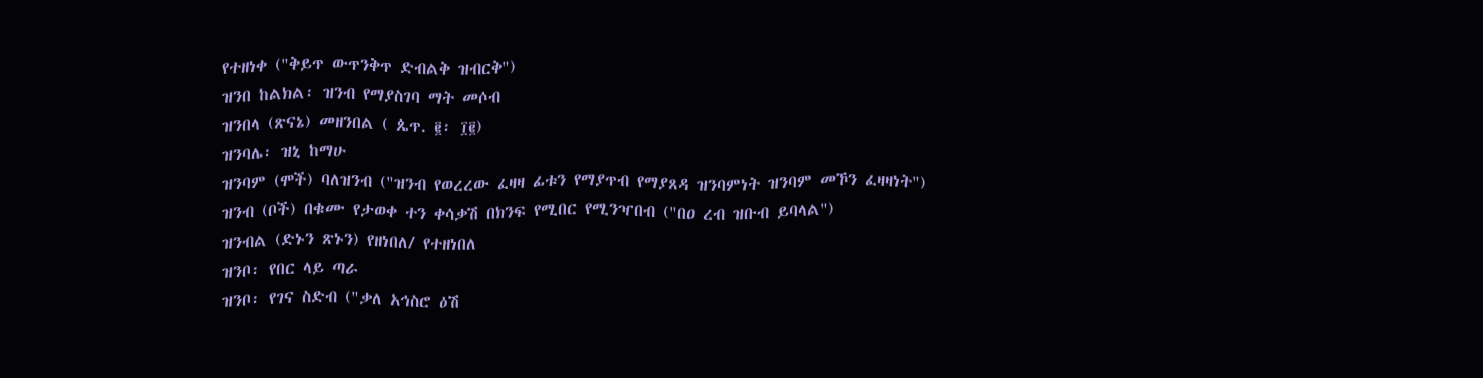የተዘነቀ ("ቅይጥ ውጥንቅጥ ድብልቅ ዝብርቅ")
ዝንበ ከልክል፡ ዝንብ የማያስገባ ማት መሶብ
ዝንበላ (ጽናኔ) መዘንበል ( ጴጥ. ፪፡ ፲፪)
ዝንባሌ፡ ዝኒ ከማሁ
ዝንባም (ሞች) ባለዝንብ ("ዝንብ የወረረው ፈዛዛ ፊቱን የማያጥብ የማያጸዳ ዝንባምነት ዝንባም መኾን ፈዛዛነት")
ዝንብ (ቦች) በቁሙ የታወቀ ተን ቀሳቃሽ በክንፍ የሚበር የሚንዣበብ ("በዐ ረብ ዝቡብ ይባላል")
ዝንብል (ድኑን ጽኑን) የዘነበለ/ የተዘነበለ
ዝንቦ፡ የበር ላይ ጣራ
ዝንቦ፡ የገና ስድብ ("ቃለ አኅስሮ ዕሽ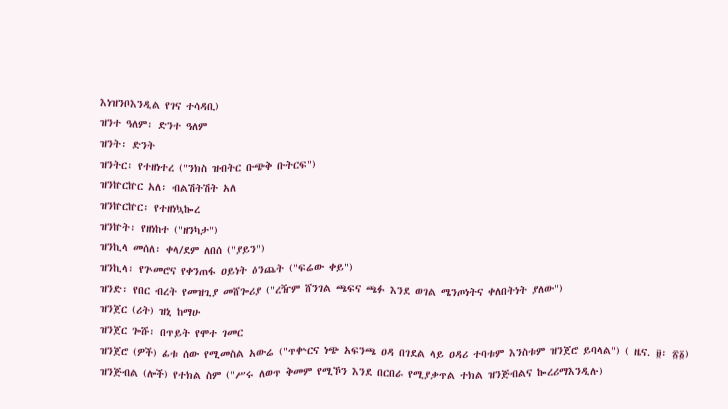እነዝንቦእንዲል የገና ተሳዳቢ)
ዝንተ ዓለም፡ ድንተ ዓለም
ዝንት፡ ድንት
ዝንትር፡ የተዘነተረ ("ንክስ ዝብትር ቡጭቅ ቡትርፍ")
ዝንኵርኵር አለ፡ ብልሽትሽት አለ
ዝንኵርኵር፡ የተዘነኳኰረ
ዝንኵት፡ የዘነከተ ("ዘንካታ")
ዝንኪላ መሰለ፡ ቀላ/ደም ለበሰ ("ያይን")
ዝንኪላ፡ የጕመሮና የቀንጠፋ ዐይነት ዕንጨት ("ፍሬው ቀይ")
ዝንድ፡ የበር ብረት የመዝጊያ መሸጐሪያ ("ረዥም ሸንገል ጫፍና ጫፉ እንደ ወገል ሜንጦነትና ቀለበትነት ያለው")
ዝንጀር (ሪት) ዝኒ ከማሁ
ዝንጀር ጐሹ፡ በጥይት የሞተ ገመር
ዝንጀሮ (ዎች) ፊቱ ሰው የሚመስል አውሬ ("ጥቍርና ነጭ አፍንጫ ዐዳ በገደል ላይ ዐዳሪ ተባቱም እንስቱም ዝንጀሮ ይባላል") ( ዜና. ፱፡ ፳፩)
ዝንጅብል (ሎች) የተክል ስም ("ሥሩ ለወጥ ቅመም የሚኾን እንደ በርበራ የሚያቃጥል ተክል ዝንጅብልና ኰረሪማእንዲሉ)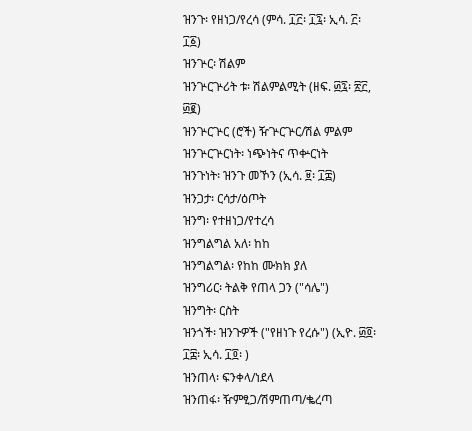ዝንጉ፡ የዘነጋ/የረሳ (ምሳ. ፲፫፡ ፲፯፡ ኢሳ. ፫፡ ፲፩)
ዝንጕር፡ ሽልም
ዝንጕርጕሪት ቱ፡ ሽልምልሚት (ዘፍ. ፴፯፡ ፳፫, ፴፪)
ዝንጕርጕር (ሮች) ዥጕርጕር/ሽል ምልም
ዝንጕርጕርነት፡ ነጭነትና ጥቍርነት
ዝንጉነት፡ ዝንጉ መኾን (ኢሳ. ፱፡ ፲፰)
ዝንጋታ፡ ርሳታ/ዕጦት
ዝንግ፡ የተዘነጋ/የተረሳ
ዝንግልግል አለ፡ ከከ
ዝንግልግል፡ የከከ ሙክክ ያለ
ዝንግሪር፡ ትልቅ የጠላ ጋን ("ሳሌ")
ዝንግት፡ ርስት
ዝንጎች፡ ዝንጉዎች ("የዘነጉ የረሱ") (ኢዮ. ፴፬፡ ፲፰፡ ኢሳ. ፲፬፡ )
ዝንጠላ፡ ፍንቀላ/ነደላ
ዝንጠፋ፡ ዥምፂጋ/ሽምጠጣ/ቈረጣ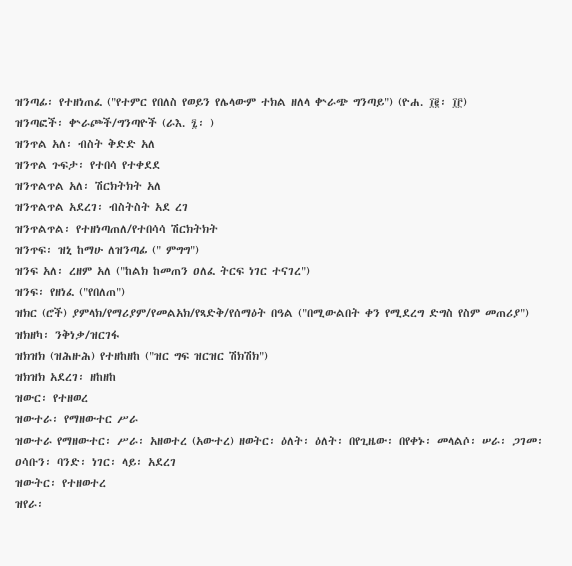ዝንጣፊ፡ የተዘነጠፈ ("የተምር የበለስ የወይን የሌላውም ተክል ዘለላ ቍራጭ ግንጣይ") (ዮሐ. ፲፪፡ ፲፫)
ዝንጣፎች፡ ቍራጮች/ግንጣዮች (ራእ. ፯፡ )
ዝንጥል አለ፡ ብስት ቅድድ አለ
ዝንጥል ጉፍታ፡ የተበሳ የተቀደደ
ዝንጥልጥል አለ፡ ሽርክትክት አለ
ዝንጥልጥል አደረገ፡ ብስትስት አደ ረገ
ዝንጥልጥል፡ የተዘነጣጠለ/የተበሳሳ ሽርክትክት
ዝንጥፍ፡ ዝኒ ከማሁ ለዝንጣፊ (" ምግግ")
ዝንፍ አለ፡ ረዘም አለ ("ከልክ ከመጠን ዐለፈ ትርፍ ነገር ተናገረ")
ዝንፍ፡ የዘነፈ ("የበለጠ")
ዝክር (ሮች) ያምላክ/የማሪያም/የመልአክ/የጻድቅ/የሰማዕት በዓል ("በሚውልበት ቀን የሚደረግ ድግስ የስም መጠሪያ")
ዝክዘካ፡ ንቅነቃ/ዝርገፋ
ዝክዝክ (ዝሕዙሕ) የተዘከዘከ ("ዝር ግፍ ዝርዝር ሽክሽክ")
ዝክዝክ አደረገ፡ ዘከዘከ
ዝውር፡ የተዘወረ
ዝውተራ፡ የማዘውተር ሥራ
ዝውተራ የማዘውተር፡ ሥራ፡ አዘወተረ (አውተረ) ዘወትር፡ ዕለት፡ ዕለት፡ በየጊዜው፡ በየቀኑ፡ መላልሶ፡ ሠራ፡ ጋገመ፡ ዐሳቡን፡ ባንድ፡ ነገር፡ ላይ፡ አደረገ
ዝውትር፡ የተዘወተረ
ዝየራ፡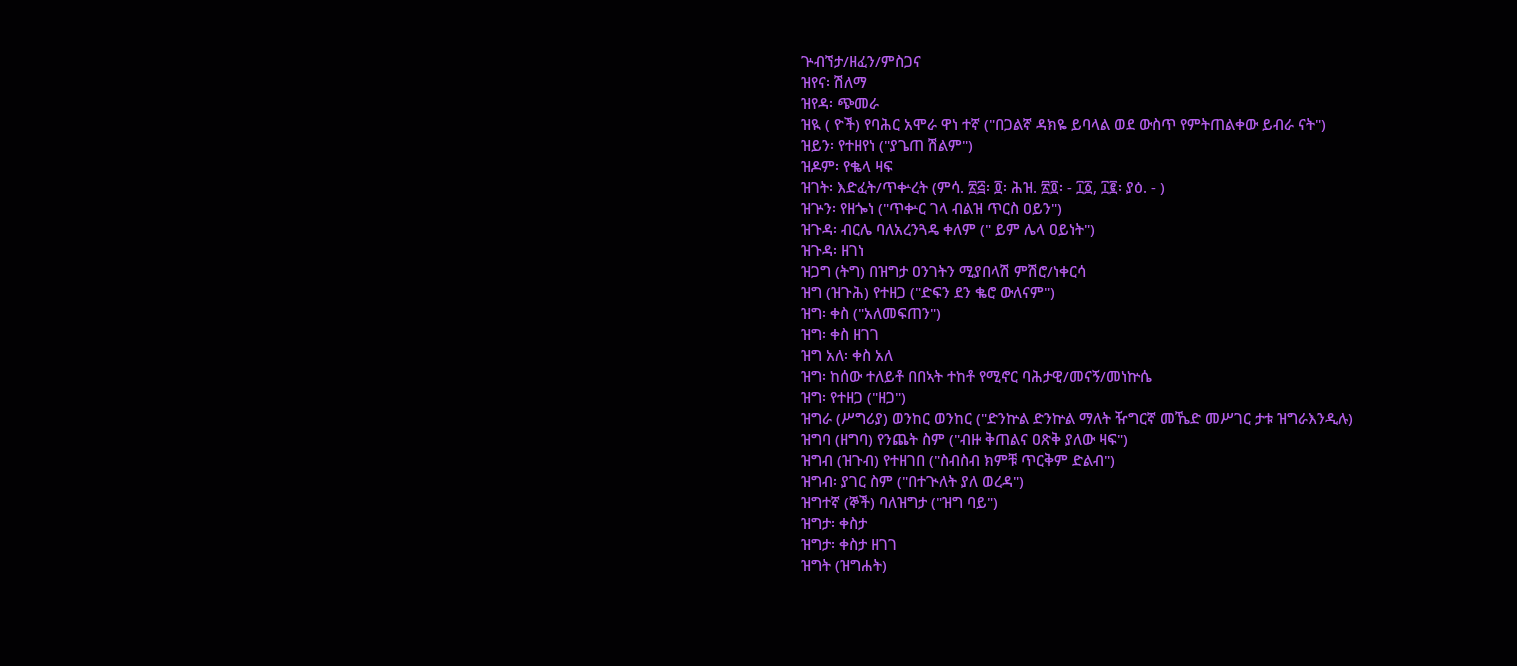ጕብኘታ/ዘፈን/ምስጋና
ዝየና፡ ሽለማ
ዝየዳ፡ ጭመራ
ዝዪ ( ዮች) የባሕር አሞራ ዋነ ተኛ ("በጋልኛ ዳክዬ ይባላል ወደ ውስጥ የምትጠልቀው ይብራ ናት")
ዝይን፡ የተዘየነ ("ያጌጠ ሽልም")
ዝዶም፡ የቈላ ዛፍ
ዝገት፡ እድፈት/ጥቍረት (ምሳ. ፳፭፡ ፬፡ ሕዝ. ፳፬፡ - ፲፩, ፲፪፡ ያዕ. - )
ዝጕን፡ የዘጐነ ("ጥቍር ገላ ብልዝ ጥርስ ዐይን")
ዝጉዳ፡ ብርሌ ባለአረንጓዴ ቀለም (" ይም ሌላ ዐይነት")
ዝጉዳ፡ ዘገነ
ዝጋግ (ትግ) በዝግታ ዐንገትን ሚያበላሽ ምሽሮ/ነቀርሳ
ዝግ (ዝጉሕ) የተዘጋ ("ድፍን ደን ቈሮ ውለናም")
ዝግ፡ ቀስ ("አለመፍጠን")
ዝግ፡ ቀስ ዘገገ
ዝግ አለ፡ ቀስ አለ
ዝግ፡ ከሰው ተለይቶ በበኣት ተከቶ የሚኖር ባሕታዊ/መናኝ/መነኵሴ
ዝግ፡ የተዘጋ ("ዘጋ")
ዝግራ (ሥግሪያ) ወንከር ወንከር ("ድንኵል ድንኵል ማለት ዥግርኛ መኼድ መሥገር ታቱ ዝግራእንዲሉ)
ዝግባ (ዘግባ) የንጨት ስም ("ብዙ ቅጠልና ዐጽቅ ያለው ዛፍ")
ዝግብ (ዝጉብ) የተዘገበ ("ስብስብ ክምቹ ጥርቅም ድልብ")
ዝግብ፡ ያገር ስም ("በተጒለት ያለ ወረዳ")
ዝግተኛ (ኞች) ባለዝግታ ("ዝግ ባይ")
ዝግታ፡ ቀስታ
ዝግታ፡ ቀስታ ዘገገ
ዝግት (ዝግሐት)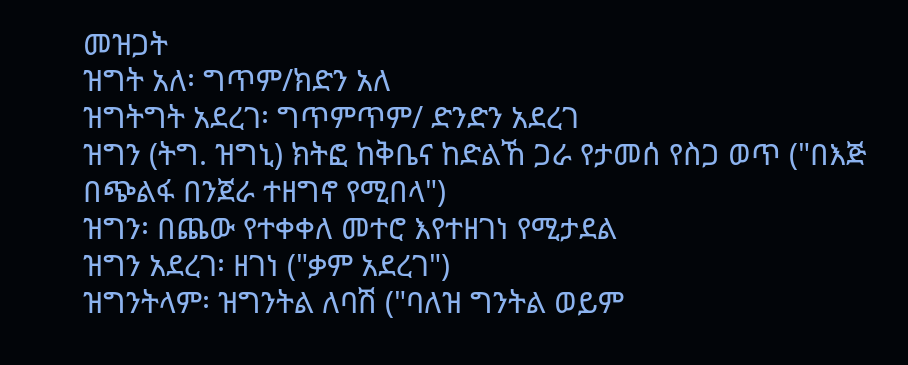መዝጋት
ዝግት አለ፡ ግጥም/ክድን አለ
ዝግትግት አደረገ፡ ግጥምጥም/ ድንድን አደረገ
ዝግን (ትግ. ዝግኒ) ክትፎ ከቅቤና ከድልኸ ጋራ የታመሰ የስጋ ወጥ ("በእጅ በጭልፋ በንጀራ ተዘግኖ የሚበላ")
ዝግን፡ በጨው የተቀቀለ መተሮ እየተዘገነ የሚታደል
ዝግን አደረገ፡ ዘገነ ("ቃም አደረገ")
ዝግንትላም፡ ዝግንትል ለባሽ ("ባለዝ ግንትል ወይም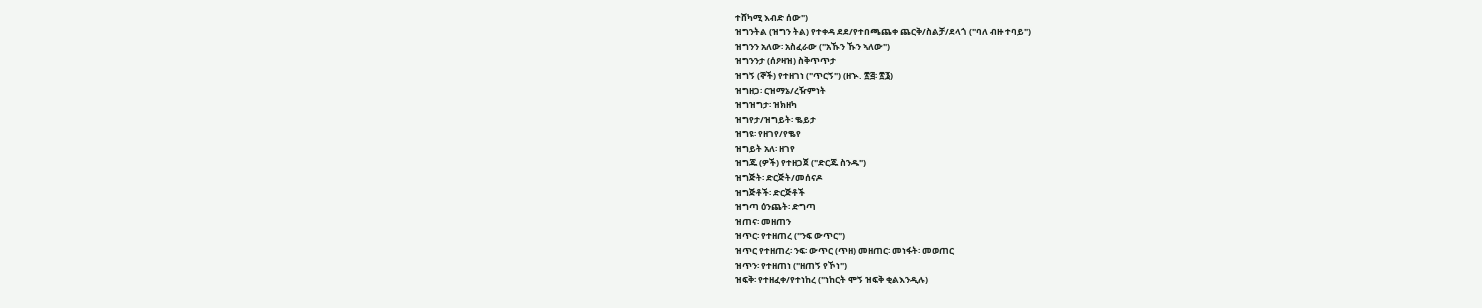ተሸካሚ እብድ ሰው")
ዝግንትል (ዝግን ትል) የተቀዳ ደደ/የተበጫጨቀ ጨርቅ/ስልቻ/ደላጎ ("ባለ ብዙ ተባይ")
ዝግንን አለው፡ አስፈራው ("አኹን ኹን ኣለው")
ዝግንንታ (ሰዖዛዝ) ስቅጥጥታ
ዝግኝ (ኞች) የተዘገነ ("ጥርኝ") (ዘኍ. ፳፭፡ ፳፮)
ዝግዘጋ፡ ርዝማኔ/ረዥምነት
ዝግዝግታ፡ ዝክዘካ
ዝግየታ/ዝግይት፡ ቈይታ
ዝግዩ፡ የዘገየ/የቈየ
ዝግይት አለ፡ ዘገየ
ዝግጁ (ዎች) የተዘጋጀ ("ድርጁ ስንዱ")
ዝግጅት፡ ድርጅት/መሰናዶ
ዝግጅቶች፡ ድርጅቶች
ዝግጣ ዕንጨት፡ ድግጣ
ዝጠና፡ መዘጠን
ዝጥር፡ የተዘጠረ ("ንፍ ውጥር")
ዝጥር የተዘጠረ፡ ንፍ፡ ውጥር (ጥዘ) መዘጠር፡ መነፋት፡ መወጠር
ዝጥን፡ የተዘጠነ ("ዘጠኝ የኾነ")
ዝፍቅ፡ የተዘፈቀ/የተነከረ ("ነከርት ሞኝ ዝፍቅ ቂልእንዲሉ)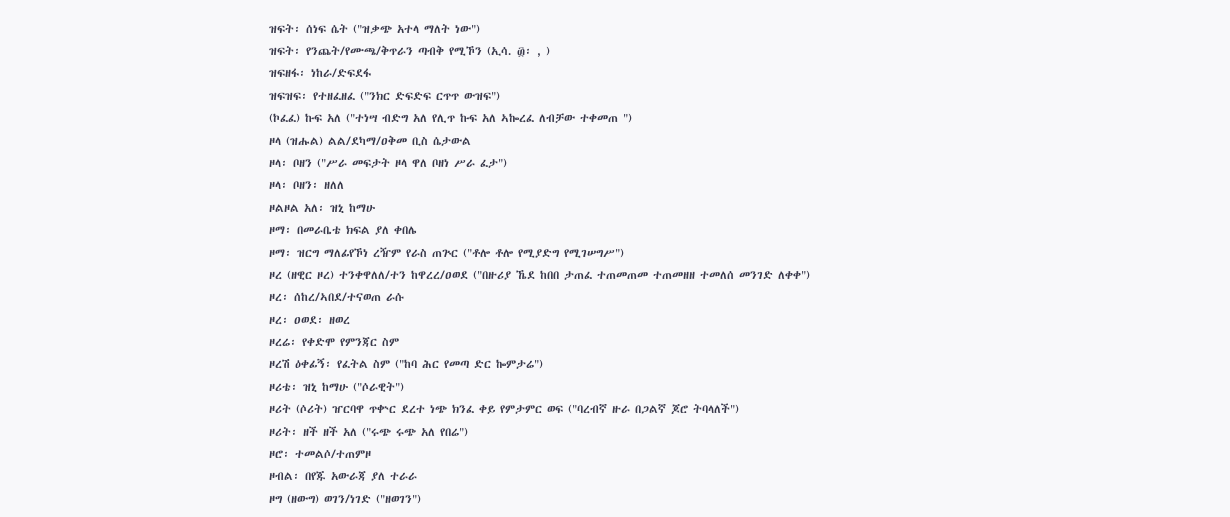ዝፍት፡ ሰነፍ ሴት ("ዝቃጭ አተላ ማለት ነው")
ዝፍት፡ የንጨት/የሙጫ/ቅጥራን ጣብቅ የሚኾን (ኢሳ. ፴፡ , )
ዝፍዘፋ፡ ነከራ/ድፍደፋ
ዝፍዝፍ፡ የተዘፈዘፈ ("ንክር ድፍድፍ ርጥጥ ውዝፍ")
(ኮፈፈ) ኩፍ አለ ("ተነሣ ብድግ አለ የሊጥ ኩፍ አለ ኣኰረፈ ለብቻው ተቀመጠ ")
ዞላ (ዝሑል) ልል/ደካማ/ዐቅመ ቢስ ሴታውል
ዞላ፡ ቦዘን ("ሥራ መፍታት ዞላ ዋለ ቦዘነ ሥራ ፈታ")
ዞላ፡ ቦዘን፡ ዘለለ
ዞልዞል አለ፡ ዝኒ ከማሁ
ዞማ፡ በመራቤቴ ክፍል ያለ ቀበሌ
ዞማ፡ ዝርግ ማለፊየኾነ ረዥም የራስ ጠጕር ("ቶሎ ቶሎ የሚያድግ የሚገሠግሥ")
ዞረ (ዘዊር ዞረ) ተንቀዋለለ/ተን ከዋረረ/ዐወደ ("በዙሪያ ኼደ ከበበ ታጠፈ ተጠመጠመ ተጠመዘዘ ተመለሰ መንገድ ለቀቀ")
ዞረ፡ ሰከረ/ኣበደ/ተናወጠ ራሱ
ዞረ፡ ዐወደ፡ ዘወረ
ዞረሬ፡ የቀድሞ የምንጃር ስም
ዞረሽ ዕቀፊኝ፡ የፈትል ስም ("ከባ ሕር የመጣ ድር ኰምታሬ")
ዞሪቴ፡ ዝኒ ከማሁ ("ሶራዊት")
ዞሪት (ሶሪት) ዠርባዋ ጥቍር ደረተ ነጭ ክንፈ ቀይ የምታምር ወፍ ("ባረብኛ ዙራ በጋልኛ ጆሮ ትባላለች")
ዞሪት፡ ዘች ዘች አለ ("ሩጭ ሩጭ አለ የበሬ")
ዞሮ፡ ተመልሶ/ተጠምዞ
ዞብል፡ በየጁ አውራጃ ያለ ተራራ
ዞግ (ዘውግ) ወገን/ነገድ ("ዘወገን")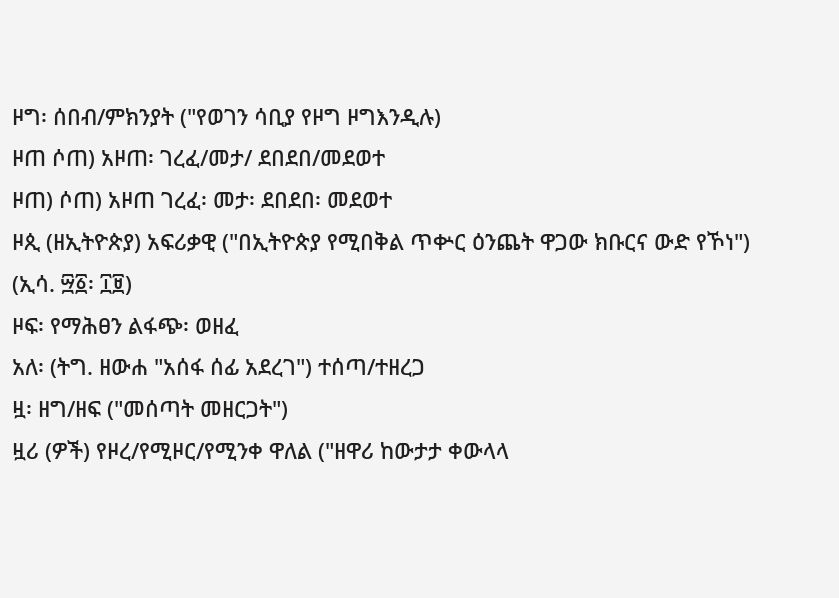ዞግ፡ ሰበብ/ምክንያት ("የወገን ሳቢያ የዞግ ዞግእንዲሉ)
ዞጠ ሶጠ) አዞጠ፡ ገረፈ/መታ/ ደበደበ/መደወተ
ዞጠ) ሶጠ) አዞጠ ገረፈ፡ መታ፡ ደበደበ፡ መደወተ
ዞጲ (ዘኢትዮጵያ) አፍሪቃዊ ("በኢትዮጵያ የሚበቅል ጥቍር ዕንጨት ዋጋው ክቡርና ውድ የኾነ") (ኢሳ. ፵፩፡ ፲፱)
ዞፍ፡ የማሕፀን ልፋጭ፡ ወዘፈ
አለ፡ (ትግ. ዘውሐ "አሰፋ ሰፊ አደረገ") ተሰጣ/ተዘረጋ
ዟ፡ ዘግ/ዘፍ ("መሰጣት መዘርጋት")
ዟሪ (ዎች) የዞረ/የሚዞር/የሚንቀ ዋለል ("ዘዋሪ ከውታታ ቀውላላ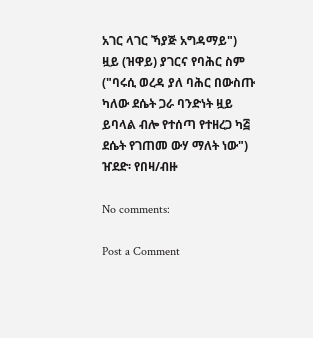አገር ላገር ኻያጅ አግዳማይ")
ዟይ (ዝዋይ) ያገርና የባሕር ስም ("ባሩሲ ወረዳ ያለ ባሕር በውስጡ ካለው ደሴት ጋራ ባንድነት ዟይ ይባላል ብሎ የተሰጣ የተዘረጋ ካ፭ ደሴት የገጠመ ውሃ ማለት ነው")
ዠደድ፡ የበዛ/ብዙ

No comments:

Post a Comment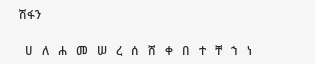ሽፋን

  ሀ   ለ   ሐ   መ   ሠ   ረ   ሰ   ሸ   ቀ   በ   ተ   ቸ   ኀ   ነ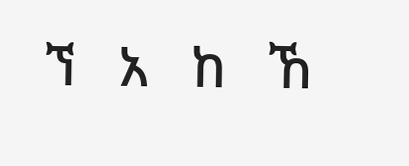ኘ   አ   ከ   ኸ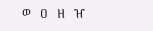ወ   ዐ   ዘ   ዠ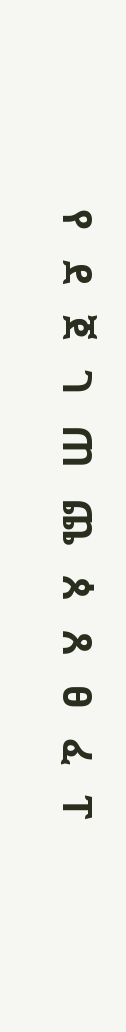የ   ደ   ጀ   ገ   ጠ   ጨ   ጰ   ጸ   ፀ   ፈ   ፐ